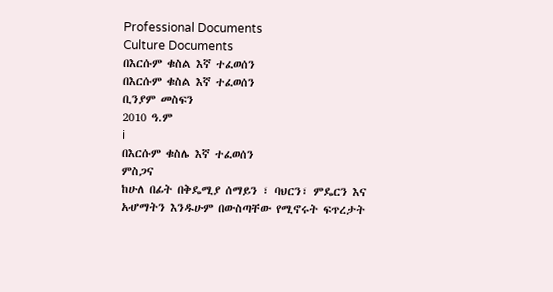Professional Documents
Culture Documents
በእርሱም ቁስል እኛ ተፈወሰን
በእርሱም ቁስል እኛ ተፈወሰን
ቢንያም መስፍን
2010 ዓ.ም
i
በእርሱም ቁስሌ እኛ ተፈወሰን
ምስጋና
ከሁለ በፊት በቅዴሚያ ሰማይን ፣ ባህርን፣ ምዴርን እና
አሇማትን እንዱሁም በውስጣቸው የሚኖሩት ፍጥረታት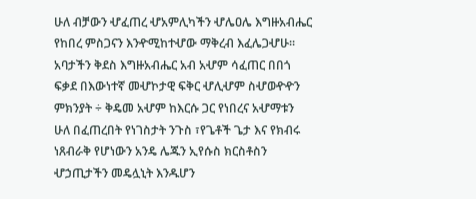ሁለ ብቻውን ሇፈጠረ ሇአምሊካችን ሇሌዐሌ እግዙአብሔር
የከበረ ምስጋናን እንዯሚከተሇው ማቅረብ እፈሌጋሇሁ፡፡
አባታችን ቅደስ እግዙአብሔር አብ አሇም ሳፈጠር በበጎ
ፍቃደ በእውነተኛ መሇኮታዊ ፍቅር ሇሊሇም ስሇወዯዯን
ምክንያት ÷ ቅዴመ አሇም ከእርሱ ጋር የነበረና አሇማቱን
ሁለ በፈጠረበት የነገስታት ንጉስ ፣የጌቶች ጌታ እና የክብሩ
ነጸብራቅ የሆነውን አንዴ ሌጁን ኢየሱስ ክርስቶስን
ሇኃጢታችን መዴሏኒት እንዱሆን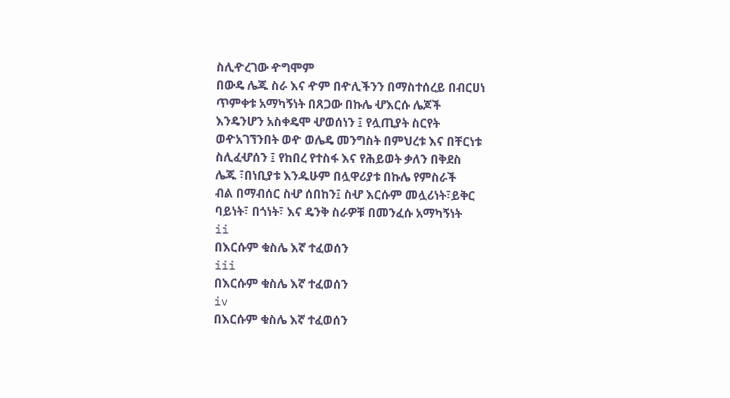ስሊዯረገው ዯግሞም
በውዴ ሌጁ ስራ እና ዯም በዯሊችንን በማስተሰረይ በብርሀነ
ጥምቀቱ አማካኝነት በጸጋው በኩሌ ሇእርሱ ሌጆች
እንዴንሆን አስቀዴሞ ሇወሰነን ፤ የሏጢያት ስርየት
ወዯአገኘንበት ወዯ ወሌዴ መንግስት በምህረቱ እና በቸርነቱ
ስሊፈሇሰን ፤ የከበረ የተስፋ እና የሕይወት ቃለን በቅደስ
ሌጁ ፣በነቢያቱ እንዱሁም በሏዋሪያቱ በኩሌ የምስራች
ብል በማብሰር ስሇ ሰበከን፤ ስሇ እርሱም መሏሪነት፣ይቅር
ባይነት፣ በጎነት፣ እና ዴንቅ ስራዎቹ በመንፈሱ አማካኝነት
ii
በእርሱም ቁስሌ እኛ ተፈወሰን
iii
በእርሱም ቁስሌ እኛ ተፈወሰን
iv
በእርሱም ቁስሌ እኛ ተፈወሰን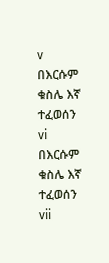v
በእርሱም ቁስሌ እኛ ተፈወሰን
vi
በእርሱም ቁስሌ እኛ ተፈወሰን
vii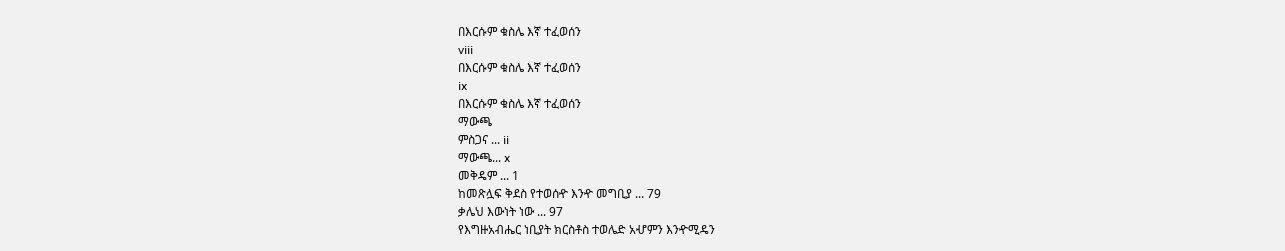በእርሱም ቁስሌ እኛ ተፈወሰን
viii
በእርሱም ቁስሌ እኛ ተፈወሰን
ix
በእርሱም ቁስሌ እኛ ተፈወሰን
ማውጫ
ምስጋና ... ii
ማውጫ... x
መቅዴም ... 1
ከመጽሏፍ ቅደስ የተወሰዯ እንዯ መግቢያ ... 79
ቃሌህ እውነት ነው ... 97
የእግዙአብሔር ነቢያት ክርስቶስ ተወሌድ አሇምን እንዯሚዴን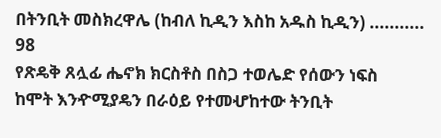በትንቢት መስክረዋሌ (ከብለ ኪዲን እስከ አዱስ ኪዲን) ........... 98
የጽዴቅ ጸሏፊ ሔኖክ ክርስቶስ በስጋ ተወሌድ የሰውን ነፍስ
ከሞት እንዯሚያዴን በራዕይ የተመሇከተው ትንቢት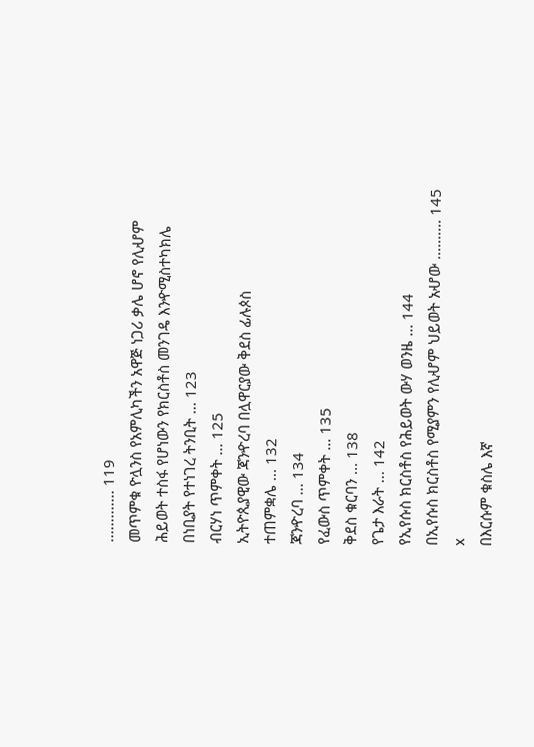............. 119
መጥምቁ ዮሏንስ የአምሊካችን አዋጅ ነጋሪ ቃሌ ሆኖ የሊሇም
ሕይወት ተስፋ የሆነውን የክርስቶስ መንገዴ እንዯሚስተካክሌ
በነቢያት የተነገረ ትንቢት ... 123
ብርሃነ ጥምቀት ... 125
ኢትዮጲያዊው ጃንዯረባ በሏዋርያው ቅደስ ፊሉጶስ
ተጠምቋሌ ... 132
ጃንዯረባ ... 134
የፈውስ ጥምቀት ... 135
ቅደስ ቁርባን ... 138
የጌታ እራት ... 142
የኢየሱስ ክርስቶስ የሕይወት ውሃ ወንዜ ... 144
በኢየሱስ ክርስቶስ የሚያምን የሊሇም ህይወት አሇው .......... 145
x
በእርሱም ቁስሌ እኛ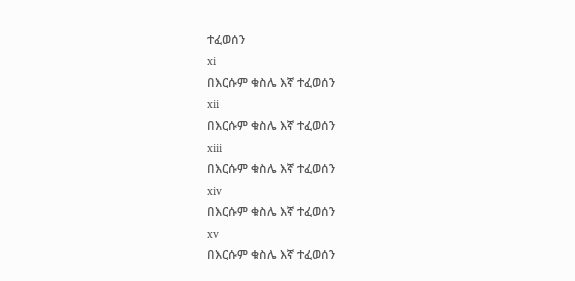ተፈወሰን
xi
በእርሱም ቁስሌ እኛ ተፈወሰን
xii
በእርሱም ቁስሌ እኛ ተፈወሰን
xiii
በእርሱም ቁስሌ እኛ ተፈወሰን
xiv
በእርሱም ቁስሌ እኛ ተፈወሰን
xv
በእርሱም ቁስሌ እኛ ተፈወሰን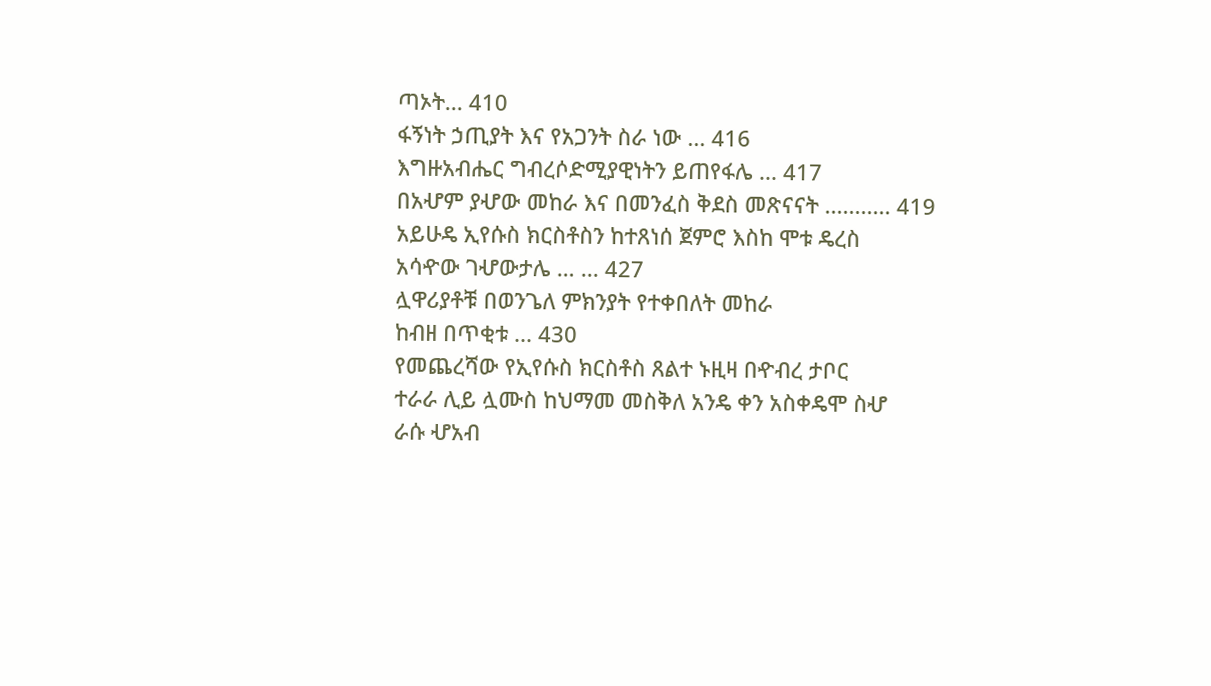ጣኦት... 410
ፋኝነት ኃጢያት እና የአጋንት ስራ ነው ... 416
እግዙአብሔር ግብረሶድሚያዊነትን ይጠየፋሌ ... 417
በአሇም ያሇው መከራ እና በመንፈስ ቅደስ መጽናናት ........... 419
አይሁዴ ኢየሱስ ክርስቶስን ከተጸነሰ ጀምሮ እስከ ሞቱ ዴረስ
አሳዯው ገሇውታሌ … ... 427
ሏዋሪያቶቹ በወንጌለ ምክንያት የተቀበለት መከራ
ከብዘ በጥቂቱ ... 430
የመጨረሻው የኢየሱስ ክርስቶስ ጸልተ ኑዚዛ በዯብረ ታቦር
ተራራ ሊይ ሏሙስ ከህማመ መስቅለ አንዴ ቀን አስቀዴሞ ስሇ
ራሱ ሇአብ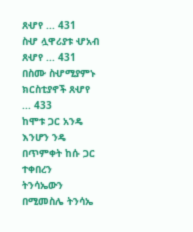ጸሇየ ... 431
ስሇ ሏዋሪያቱ ሇአብ ጸሇየ ... 431
በስሙ ስሇሚያምኑ ክርስቲያኖች ጸሇየ ... 433
ከሞቱ ጋር አንዴ እንሆን ንዴ በጥምቀት ከሱ ጋር ተቀበረን
ትንሳኤውን በሚመስሌ ትንሳኤ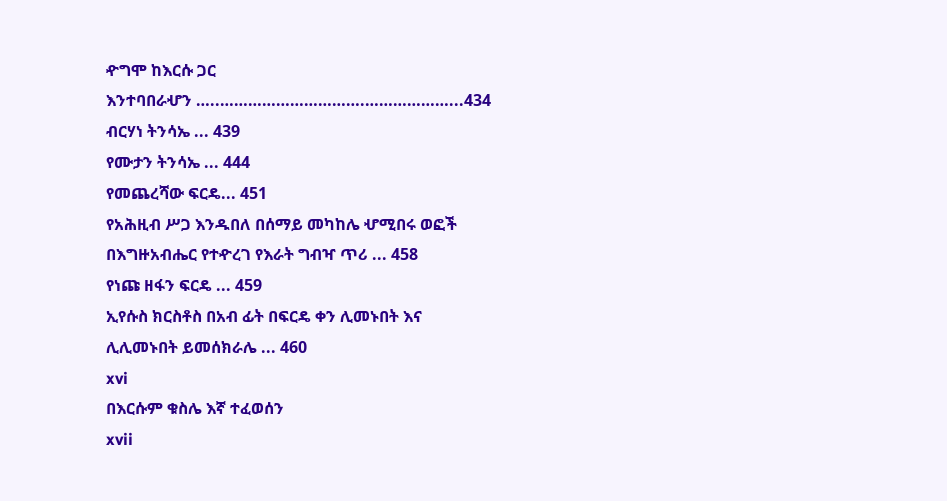ዯግሞ ከእርሱ ጋር
እንተባበራሇን …..………………………….………………...434
ብርሃነ ትንሳኤ ... 439
የሙታን ትንሳኤ ... 444
የመጨረሻው ፍርዴ... 451
የአሕዚብ ሥጋ እንዱበለ በሰማይ መካከሌ ሇሚበሩ ወፎች
በእግዙአብሔር የተዯረገ የእራት ግብዣ ጥሪ ... 458
የነጩ ዘፋን ፍርዴ ... 459
ኢየሱስ ክርስቶስ በአብ ፊት በፍርዴ ቀን ሊመኑበት እና
ሊሊመኑበት ይመሰክራሌ ... 460
xvi
በእርሱም ቁስሌ እኛ ተፈወሰን
xvii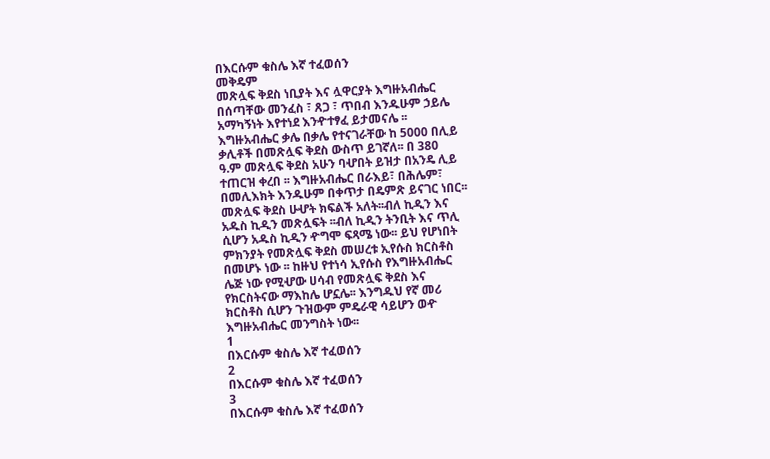በእርሱም ቁስሌ እኛ ተፈወሰን
መቅዴም
መጽሏፍ ቅደስ ነቢያት እና ሏዋርያት እግዙአብሔር
በሰጣቸው መንፈስ ፣ ጸጋ ፣ ጥበብ እንዱሁም ኃይሌ
አማካኝነት እየተነደ እንዯተፃፈ ይታመናሌ ፡፡
እግዙአብሔር ቃሌ በቃሌ የተናገራቸው ከ 5000 በሊይ
ቃሊቶች በመጽሏፍ ቅደስ ውስጥ ይገኛለ፡፡ በ 380
ዓ.ም መጽሏፍ ቅደስ አሁን ባሇበት ይዝታ በአንዴ ሊይ
ተጠርዝ ቀረበ ፡፡ እግዙአብሔር በራእይ፣ በሕሌም፣
በመሊእክት እንዱሁም በቀጥታ በዴምጽ ይናገር ነበር፡፡
መጽሏፍ ቅደስ ሁሇት ክፍልች አለት፡፡ብለ ኪዲን እና
አዱስ ኪዲን መጽሏፍት ፡፡ብለ ኪዲን ትንቢት እና ጥሊ
ሲሆን አዱስ ኪዲን ዯግሞ ፍጻሜ ነው፡፡ ይህ የሆነበት
ምክንያት የመጽሏፍ ቅደስ መሠረቱ ኢየሱስ ክርስቶስ
በመሆኑ ነው ፡፡ ከዙህ የተነሳ ኢየሱስ የእግዙአብሔር
ሌጅ ነው የሚሇው ሀሳብ የመጽሏፍ ቅደስ እና
የክርስትናው ማእከሌ ሆኗሌ፡፡ እንግዱህ የኛ መሪ
ክርስቶስ ሲሆን ጉዝውም ምዴራዊ ሳይሆን ወዯ
እግዙአብሔር መንግስት ነው፡፡
1
በእርሱም ቁስሌ እኛ ተፈወሰን
2
በእርሱም ቁስሌ እኛ ተፈወሰን
3
በእርሱም ቁስሌ እኛ ተፈወሰን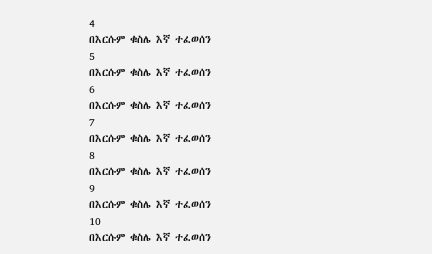4
በእርሱም ቁስሌ እኛ ተፈወሰን
5
በእርሱም ቁስሌ እኛ ተፈወሰን
6
በእርሱም ቁስሌ እኛ ተፈወሰን
7
በእርሱም ቁስሌ እኛ ተፈወሰን
8
በእርሱም ቁስሌ እኛ ተፈወሰን
9
በእርሱም ቁስሌ እኛ ተፈወሰን
10
በእርሱም ቁስሌ እኛ ተፈወሰን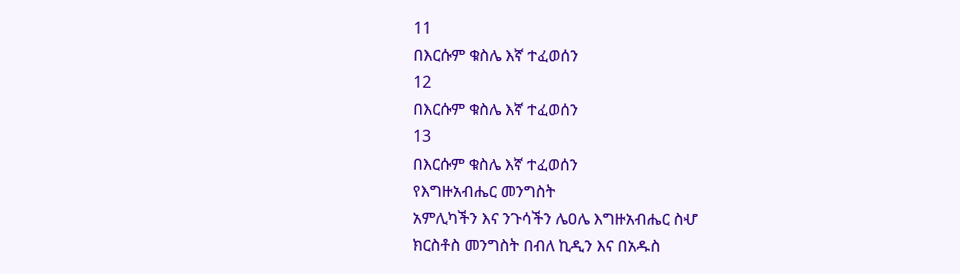11
በእርሱም ቁስሌ እኛ ተፈወሰን
12
በእርሱም ቁስሌ እኛ ተፈወሰን
13
በእርሱም ቁስሌ እኛ ተፈወሰን
የእግዙአብሔር መንግስት
አምሊካችን እና ንጉሳችን ሌዐሌ እግዙአብሔር ስሇ
ክርስቶስ መንግስት በብለ ኪዲን እና በአዱስ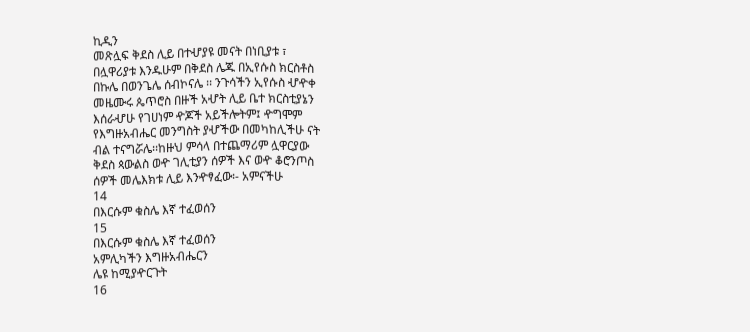ኪዲን
መጽሏፍ ቅደስ ሊይ በተሇያዩ መናት በነቢያቱ ፣
በሏዋሪያቱ እንዱሁም በቅደስ ሌጁ በኢየሱስ ክርስቶስ
በኩሌ በወንጌሌ ሰብኮናሌ ፡፡ ንጉሳችን ኢየሱስ ሇዯቀ
መዜሙሩ ጴጥሮስ በዙች አሇት ሊይ ቤተ ክርስቲያኔን
እሰራሇሁ የገሀነም ዯጆች አይችሎትም፤ ዯግሞም
የእግዙአብሔር መንግስት ያሇችው በመካከሊችሁ ናት
ብል ተናግሯሌ፡፡ከዙህ ምሳላ በተጨማሪም ሏዋርያው
ቅደስ ጳውልስ ወዯ ገሊቲያን ሰዎች እና ወዯ ቆሮንጦስ
ሰዎች መሌእክቱ ሊይ እንዯፃፈው፡- አምናችሁ
14
በእርሱም ቁስሌ እኛ ተፈወሰን
15
በእርሱም ቁስሌ እኛ ተፈወሰን
አምሊካችን እግዙአብሔርን
ሌዩ ከሚያዯርጉት
16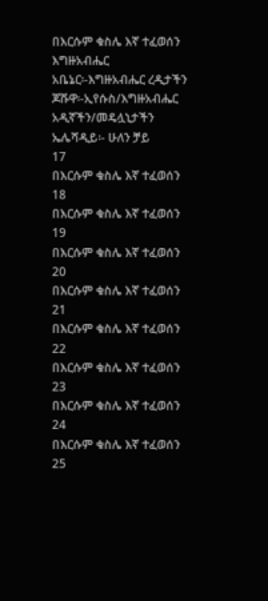በእርሱም ቁስሌ እኛ ተፈወሰን
እግዙአብሔር
አቤኔር፡-እግዙአብሔር ረዲታችን
ጆሹዋ፡-ኢየሱስ/እግዙአብሔር አዲኛችን/መዴሏኒታችን
ኤሌሻዲይ፡- ሁለን ቻይ
17
በእርሱም ቁስሌ እኛ ተፈወሰን
18
በእርሱም ቁስሌ እኛ ተፈወሰን
19
በእርሱም ቁስሌ እኛ ተፈወሰን
20
በእርሱም ቁስሌ እኛ ተፈወሰን
21
በእርሱም ቁስሌ እኛ ተፈወሰን
22
በእርሱም ቁስሌ እኛ ተፈወሰን
23
በእርሱም ቁስሌ እኛ ተፈወሰን
24
በእርሱም ቁስሌ እኛ ተፈወሰን
25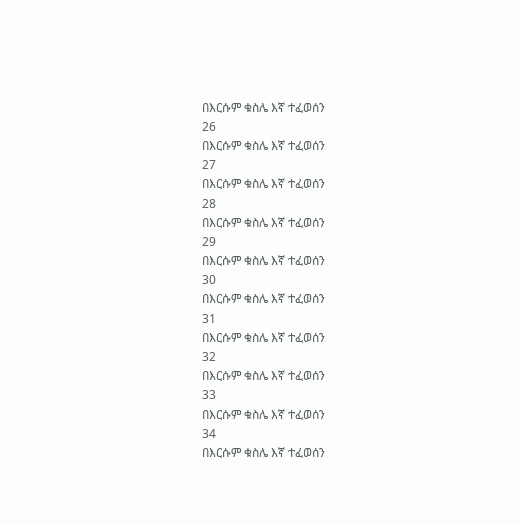በእርሱም ቁስሌ እኛ ተፈወሰን
26
በእርሱም ቁስሌ እኛ ተፈወሰን
27
በእርሱም ቁስሌ እኛ ተፈወሰን
28
በእርሱም ቁስሌ እኛ ተፈወሰን
29
በእርሱም ቁስሌ እኛ ተፈወሰን
30
በእርሱም ቁስሌ እኛ ተፈወሰን
31
በእርሱም ቁስሌ እኛ ተፈወሰን
32
በእርሱም ቁስሌ እኛ ተፈወሰን
33
በእርሱም ቁስሌ እኛ ተፈወሰን
34
በእርሱም ቁስሌ እኛ ተፈወሰን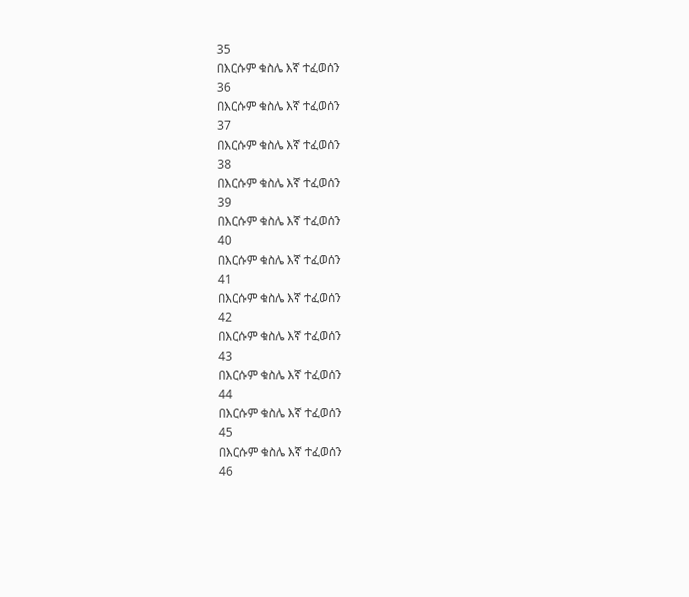35
በእርሱም ቁስሌ እኛ ተፈወሰን
36
በእርሱም ቁስሌ እኛ ተፈወሰን
37
በእርሱም ቁስሌ እኛ ተፈወሰን
38
በእርሱም ቁስሌ እኛ ተፈወሰን
39
በእርሱም ቁስሌ እኛ ተፈወሰን
40
በእርሱም ቁስሌ እኛ ተፈወሰን
41
በእርሱም ቁስሌ እኛ ተፈወሰን
42
በእርሱም ቁስሌ እኛ ተፈወሰን
43
በእርሱም ቁስሌ እኛ ተፈወሰን
44
በእርሱም ቁስሌ እኛ ተፈወሰን
45
በእርሱም ቁስሌ እኛ ተፈወሰን
46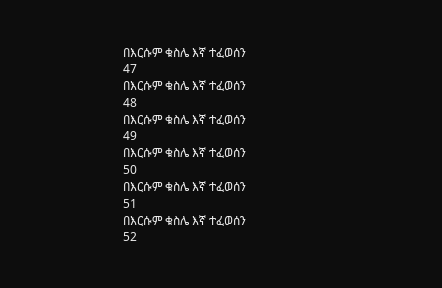በእርሱም ቁስሌ እኛ ተፈወሰን
47
በእርሱም ቁስሌ እኛ ተፈወሰን
48
በእርሱም ቁስሌ እኛ ተፈወሰን
49
በእርሱም ቁስሌ እኛ ተፈወሰን
50
በእርሱም ቁስሌ እኛ ተፈወሰን
51
በእርሱም ቁስሌ እኛ ተፈወሰን
52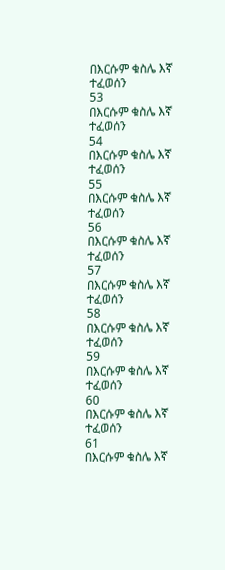በእርሱም ቁስሌ እኛ ተፈወሰን
53
በእርሱም ቁስሌ እኛ ተፈወሰን
54
በእርሱም ቁስሌ እኛ ተፈወሰን
55
በእርሱም ቁስሌ እኛ ተፈወሰን
56
በእርሱም ቁስሌ እኛ ተፈወሰን
57
በእርሱም ቁስሌ እኛ ተፈወሰን
58
በእርሱም ቁስሌ እኛ ተፈወሰን
59
በእርሱም ቁስሌ እኛ ተፈወሰን
60
በእርሱም ቁስሌ እኛ ተፈወሰን
61
በእርሱም ቁስሌ እኛ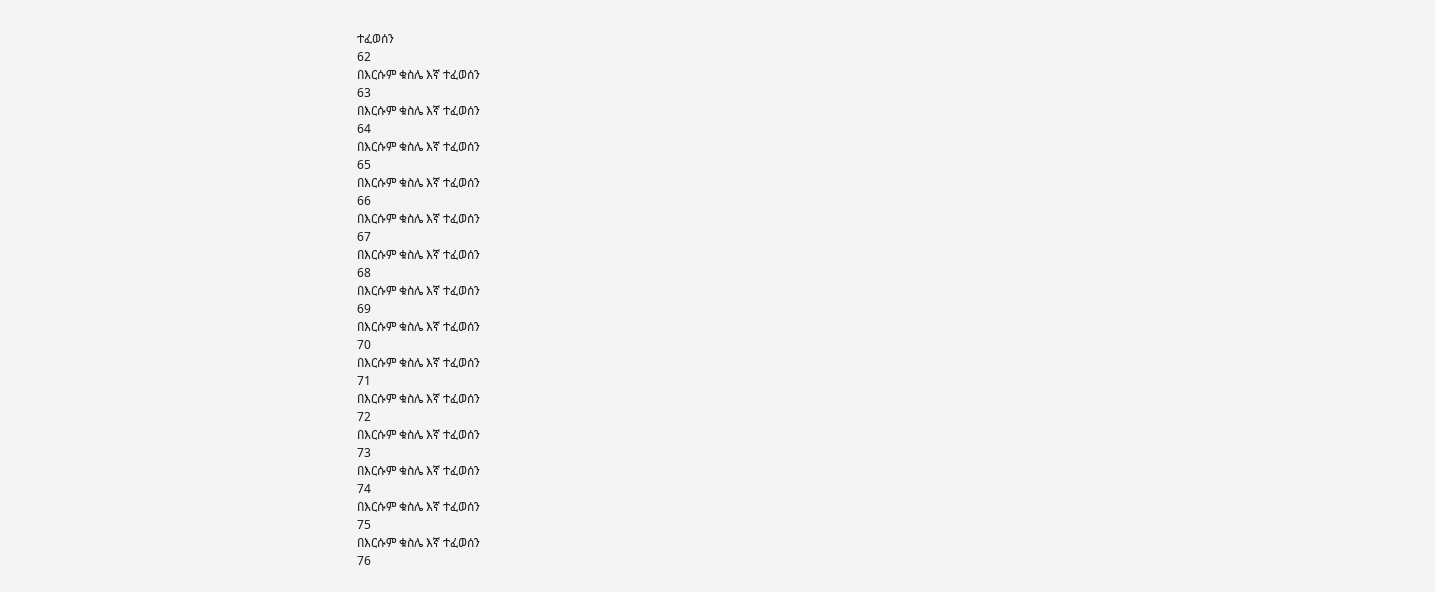ተፈወሰን
62
በእርሱም ቁስሌ እኛ ተፈወሰን
63
በእርሱም ቁስሌ እኛ ተፈወሰን
64
በእርሱም ቁስሌ እኛ ተፈወሰን
65
በእርሱም ቁስሌ እኛ ተፈወሰን
66
በእርሱም ቁስሌ እኛ ተፈወሰን
67
በእርሱም ቁስሌ እኛ ተፈወሰን
68
በእርሱም ቁስሌ እኛ ተፈወሰን
69
በእርሱም ቁስሌ እኛ ተፈወሰን
70
በእርሱም ቁስሌ እኛ ተፈወሰን
71
በእርሱም ቁስሌ እኛ ተፈወሰን
72
በእርሱም ቁስሌ እኛ ተፈወሰን
73
በእርሱም ቁስሌ እኛ ተፈወሰን
74
በእርሱም ቁስሌ እኛ ተፈወሰን
75
በእርሱም ቁስሌ እኛ ተፈወሰን
76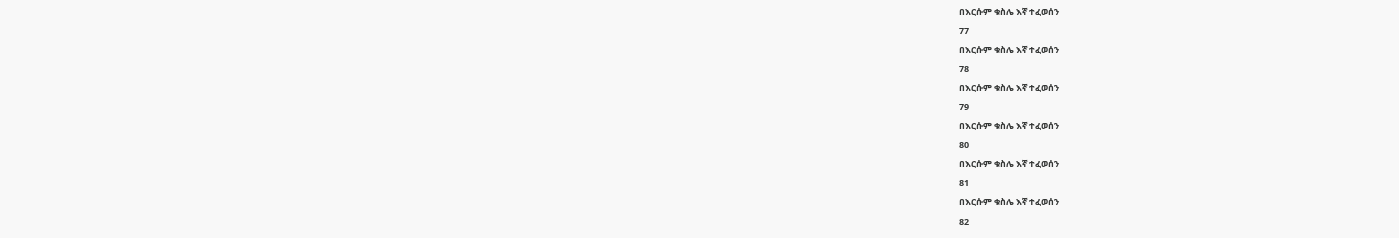በእርሱም ቁስሌ እኛ ተፈወሰን
77
በእርሱም ቁስሌ እኛ ተፈወሰን
78
በእርሱም ቁስሌ እኛ ተፈወሰን
79
በእርሱም ቁስሌ እኛ ተፈወሰን
80
በእርሱም ቁስሌ እኛ ተፈወሰን
81
በእርሱም ቁስሌ እኛ ተፈወሰን
82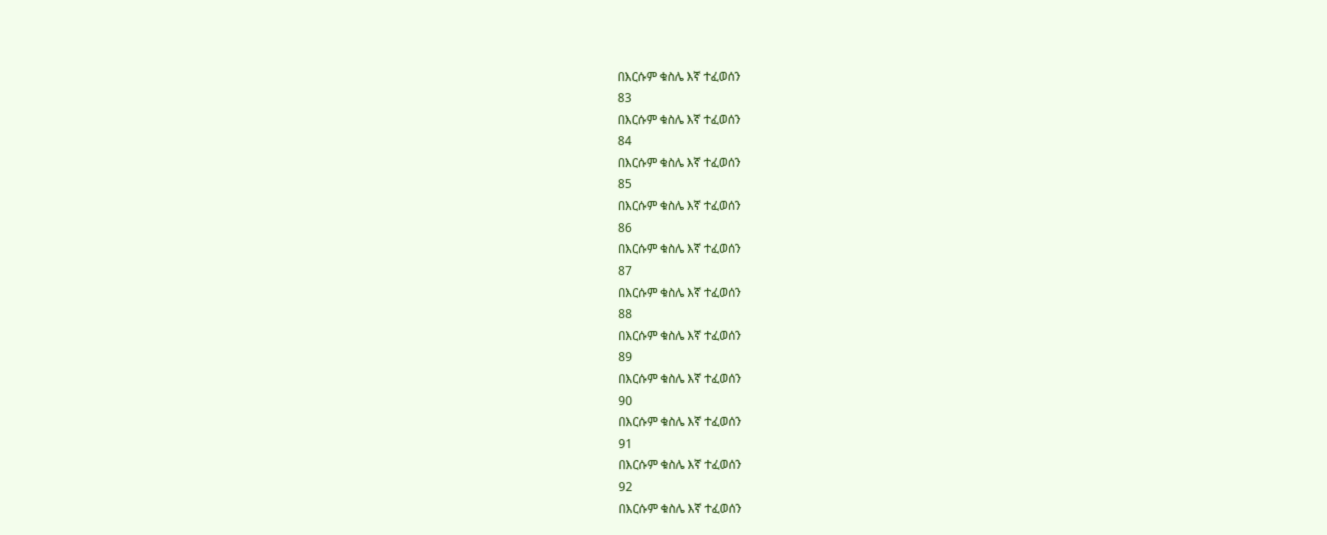በእርሱም ቁስሌ እኛ ተፈወሰን
83
በእርሱም ቁስሌ እኛ ተፈወሰን
84
በእርሱም ቁስሌ እኛ ተፈወሰን
85
በእርሱም ቁስሌ እኛ ተፈወሰን
86
በእርሱም ቁስሌ እኛ ተፈወሰን
87
በእርሱም ቁስሌ እኛ ተፈወሰን
88
በእርሱም ቁስሌ እኛ ተፈወሰን
89
በእርሱም ቁስሌ እኛ ተፈወሰን
90
በእርሱም ቁስሌ እኛ ተፈወሰን
91
በእርሱም ቁስሌ እኛ ተፈወሰን
92
በእርሱም ቁስሌ እኛ ተፈወሰን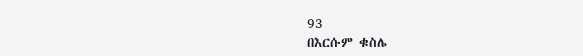93
በእርሱም ቁስሌ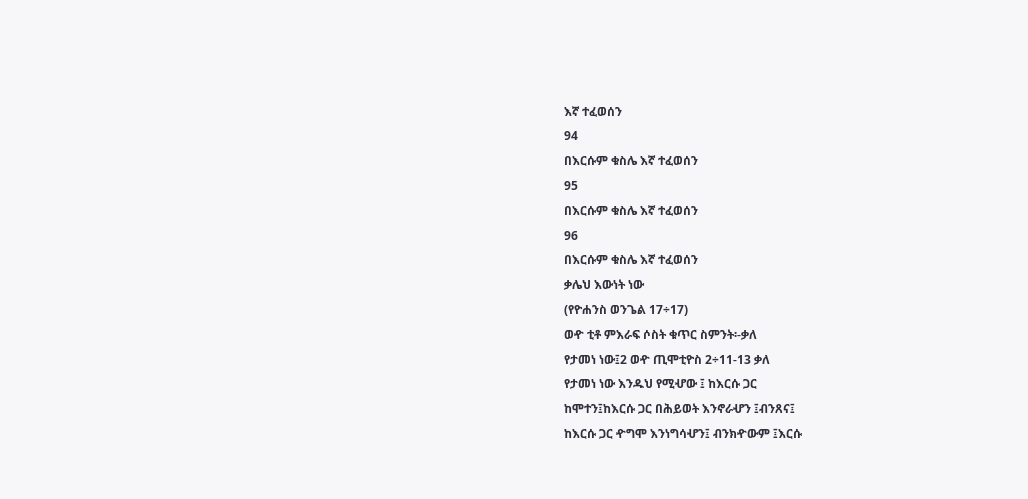እኛ ተፈወሰን
94
በእርሱም ቁስሌ እኛ ተፈወሰን
95
በእርሱም ቁስሌ እኛ ተፈወሰን
96
በእርሱም ቁስሌ እኛ ተፈወሰን
ቃሌህ እውነት ነው
(የዮሐንስ ወንጌል 17÷17)
ወዯ ቲቶ ምእራፍ ሶስት ቁጥር ስምንት፡-ቃለ
የታመነ ነው፤2 ወዯ ጢሞቲዮስ 2÷11-13 ቃለ
የታመነ ነው እንዱህ የሚሇው ፤ ከእርሱ ጋር
ከሞተን፤ከእርሱ ጋር በሕይወት እንኖራሇን ፤ብንጸና፤
ከእርሱ ጋር ዯግሞ እንነግሳሇን፤ ብንክዯውም ፤እርሱ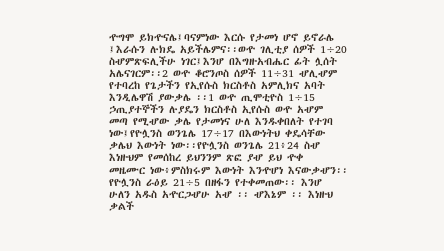ዯግሞ ይክዯናሌ፤ባናምነው እርሱ የታመነ ሆኖ ይኖራሌ
፤እራሱን ሉክዴ አይችሌምና፡፡ወዯ ገሊቲያ ሰዎች 1÷20
ስሇምጽፍሊችሁ ነገር፤እንሆ በእግዙአብሔር ፊት ሏሰት
አሌናገርም፡፡2 ወዯ ቆሮንጦስ ሰዎች 11÷31 ሇሊሇም
የተባረከ የጌታችን የኢየሱስ ክርስቶስ አምሊክና አባት
እንዲሌዋሽ ያውቃሌ ፡፡1 ወዯ ጢሞቲዮስ 1÷15
ኃጢያተኞችን ሉያዴን ክርስቶስ ኢየሱስ ወዯ አሇም
መጣ የሚሇው ቃሌ የታመነና ሁለ እንዱቀበለት የተገባ
ነው፤የዮሏንስ ወንጌሌ 17÷17 በእውነትህ ቀዴሳቸው
ቃሌህ እውነት ነው፡፡የዮሏንስ ወንጌሌ 21፥24 ስሇ
እነዙህም የመሰከረ ይህንንም ጽፎ ያሇ ይህ ዯቀ
መዜሙር ነው፥ምስክሩም እውነት እንዯሆነ እናውቃሇን፡፡
የዮሏንስ ራዕይ 21÷5 በዘፋን የተቀመጠው፡፡ እንሆ
ሁለን አዱስ አዯርጋሇሁ አሇ ፡፡ ሇእኔም ፡፡ እነዙህ
ቃልች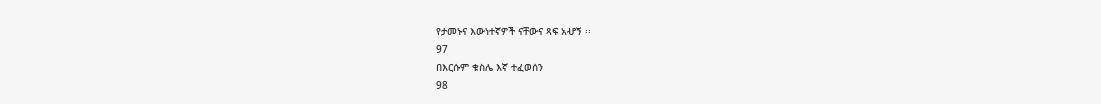የታመኑና እውነተኛዎች ናቸውና ጻፍ አሇኝ ፡፡
97
በእርሱም ቁስሌ እኛ ተፈወሰን
98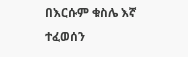በእርሱም ቁስሌ እኛ ተፈወሰን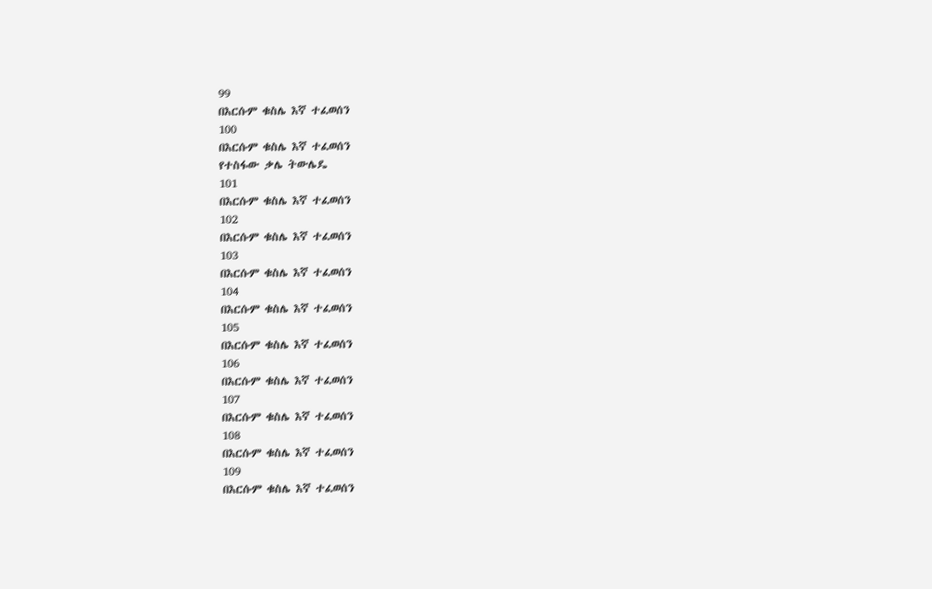99
በእርሱም ቁስሌ እኛ ተፈወሰን
100
በእርሱም ቁስሌ እኛ ተፈወሰን
የተስፋው ቃሌ ትውሌዴ
101
በእርሱም ቁስሌ እኛ ተፈወሰን
102
በእርሱም ቁስሌ እኛ ተፈወሰን
103
በእርሱም ቁስሌ እኛ ተፈወሰን
104
በእርሱም ቁስሌ እኛ ተፈወሰን
105
በእርሱም ቁስሌ እኛ ተፈወሰን
106
በእርሱም ቁስሌ እኛ ተፈወሰን
107
በእርሱም ቁስሌ እኛ ተፈወሰን
108
በእርሱም ቁስሌ እኛ ተፈወሰን
109
በእርሱም ቁስሌ እኛ ተፈወሰን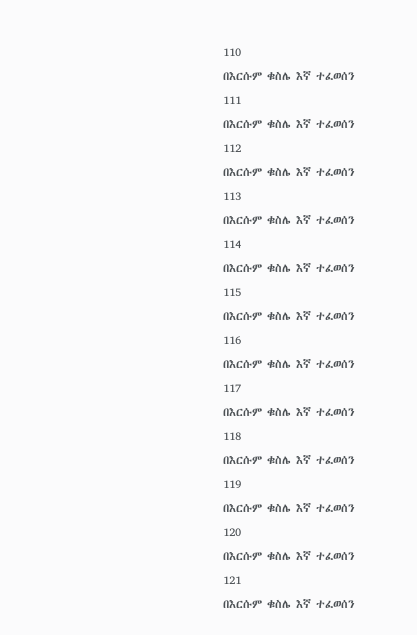110
በእርሱም ቁስሌ እኛ ተፈወሰን
111
በእርሱም ቁስሌ እኛ ተፈወሰን
112
በእርሱም ቁስሌ እኛ ተፈወሰን
113
በእርሱም ቁስሌ እኛ ተፈወሰን
114
በእርሱም ቁስሌ እኛ ተፈወሰን
115
በእርሱም ቁስሌ እኛ ተፈወሰን
116
በእርሱም ቁስሌ እኛ ተፈወሰን
117
በእርሱም ቁስሌ እኛ ተፈወሰን
118
በእርሱም ቁስሌ እኛ ተፈወሰን
119
በእርሱም ቁስሌ እኛ ተፈወሰን
120
በእርሱም ቁስሌ እኛ ተፈወሰን
121
በእርሱም ቁስሌ እኛ ተፈወሰን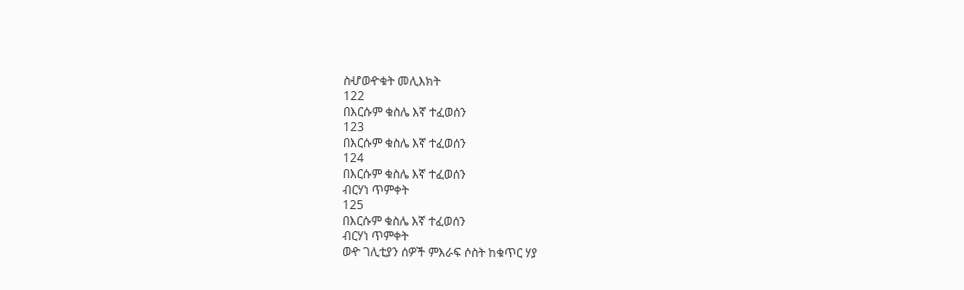ስሇወዯቁት መሊእክት
122
በእርሱም ቁስሌ እኛ ተፈወሰን
123
በእርሱም ቁስሌ እኛ ተፈወሰን
124
በእርሱም ቁስሌ እኛ ተፈወሰን
ብርሃነ ጥምቀት
125
በእርሱም ቁስሌ እኛ ተፈወሰን
ብርሃነ ጥምቀት
ወዯ ገሊቲያን ሰዎች ምእራፍ ሶስት ከቁጥር ሃያ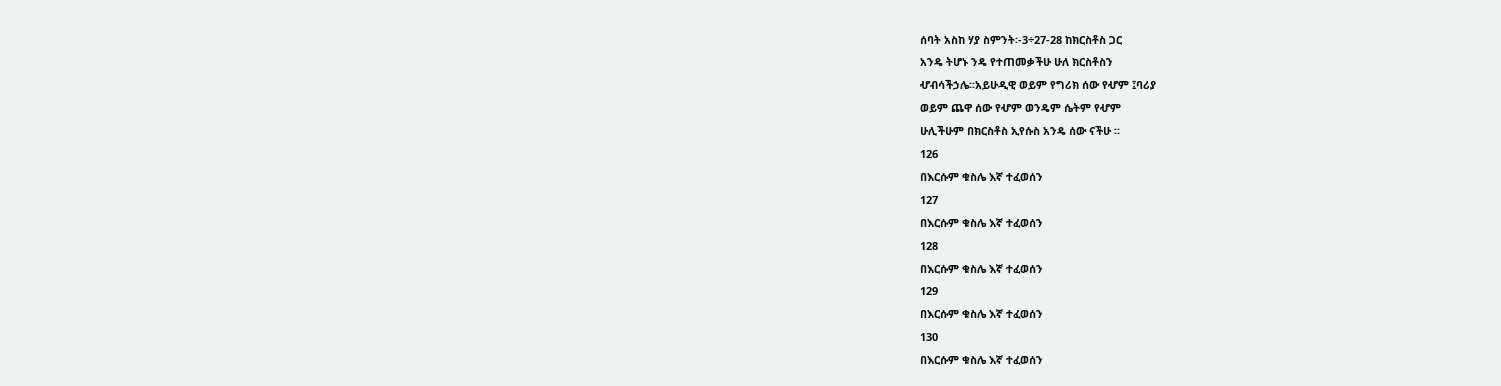ሰባት አስከ ሃያ ስምንት፡-3÷27-28 ከክርስቶስ ጋር
አንዴ ትሆኑ ንዴ የተጠመቃችሁ ሁለ ክርስቶስን
ሇብሳችኃሌ፡፡አይሁዲዊ ወይም የግሪክ ሰው የሇም ፤ባሪያ
ወይም ጨዋ ሰው የሇም ወንዴም ሴትም የሇም
ሁሊችሁም በክርስቶስ ኢየሱስ አንዴ ሰው ናችሁ ፡፡
126
በእርሱም ቁስሌ እኛ ተፈወሰን
127
በእርሱም ቁስሌ እኛ ተፈወሰን
128
በእርሱም ቁስሌ እኛ ተፈወሰን
129
በእርሱም ቁስሌ እኛ ተፈወሰን
130
በእርሱም ቁስሌ እኛ ተፈወሰን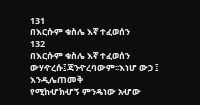131
በእርሱም ቁስሌ እኛ ተፈወሰን
132
በእርሱም ቁስሌ እኛ ተፈወሰን
ውሃዯረሱ፤ጃንዯረባውም፡፡እነሆ ውኃ ፤ እንዲሌጠመቅ
የሚከሇክሇኝ ምንዴነው አሇው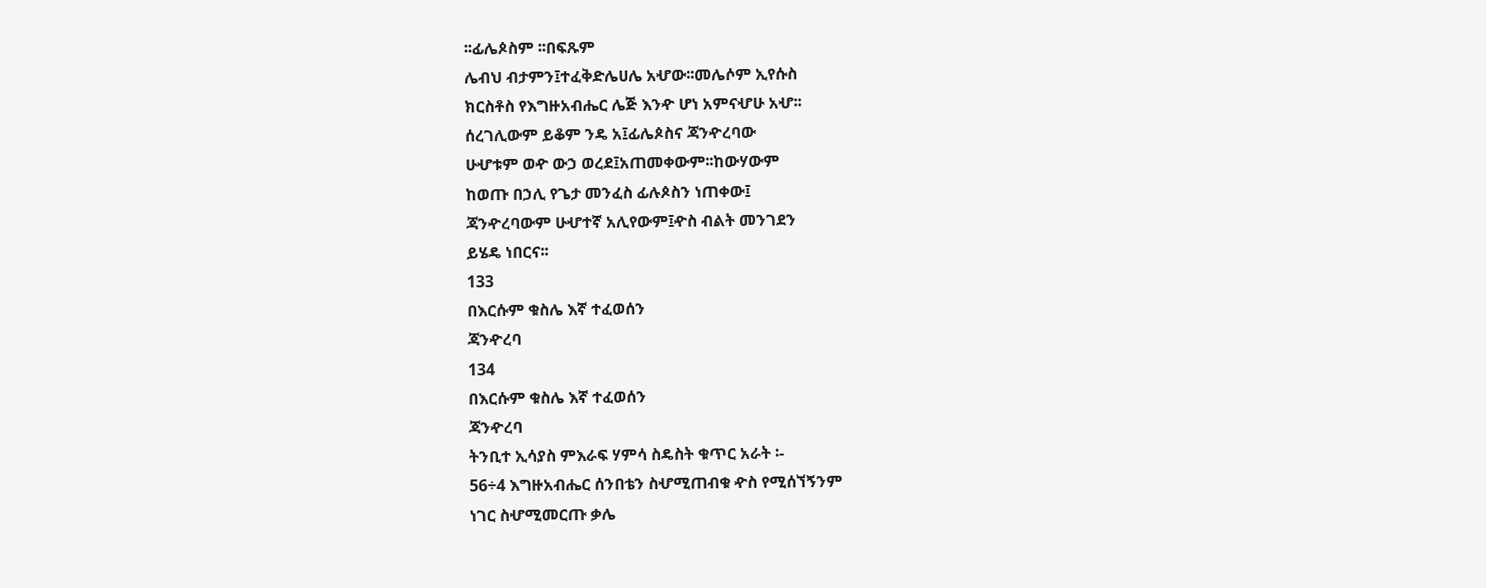፡፡ፊሌጶስም ፡፡በፍጹም
ሌብህ ብታምን፤ተፈቅድሌሀሌ አሇው፡፡መሌሶም ኢየሱስ
ክርስቶስ የእግዙአብሔር ሌጅ እንዯ ሆነ አምናሇሁ አሇ፡፡
ሰረገሊውም ይቆም ንዴ አ፤ፊሌጶስና ጃንዯረባው
ሁሇቱም ወዯ ውኃ ወረደ፤አጠመቀውም፡፡ከውሃውም
ከወጡ በኃሊ የጌታ መንፈስ ፊሉጶስን ነጠቀው፤
ጃንዯረባውም ሁሇተኛ አሊየውም፤ዯስ ብልት መንገደን
ይሄዴ ነበርና፡፡
133
በእርሱም ቁስሌ እኛ ተፈወሰን
ጃንዯረባ
134
በእርሱም ቁስሌ እኛ ተፈወሰን
ጃንዯረባ
ትንቢተ ኢሳያስ ምእራፍ ሃምሳ ስዴስት ቁጥር አራት ፡-
56÷4 እግዙአብሔር ሰንበቴን ስሇሚጠብቁ ዯስ የሚሰኘኝንም
ነገር ስሇሚመርጡ ቃሌ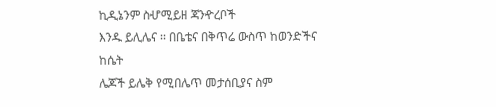ኪዲኔንም ስሇሚይዘ ጃንዯረቦች
እንዱ ይሊሌና ፡፡ በቤቴና በቅጥሬ ውስጥ ከወንድችና ከሴት
ሌጆች ይሌቅ የሚበሌጥ መታሰቢያና ስም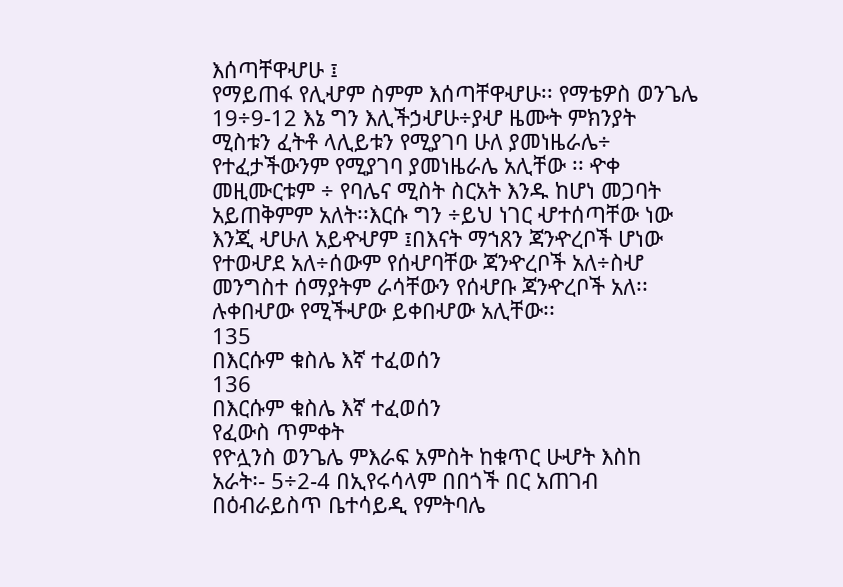እሰጣቸዋሇሁ ፤
የማይጠፋ የሊሇም ስምም እሰጣቸዋሇሁ፡፡ የማቴዎስ ወንጌሌ
19÷9-12 እኔ ግን እሊችኃሇሁ÷ያሇ ዜሙት ምክንያት
ሚስቱን ፈትቶ ላሊይቱን የሚያገባ ሁለ ያመነዜራሌ÷
የተፈታችውንም የሚያገባ ያመነዜራሌ አሊቸው ፡፡ ዯቀ
መዚሙርቱም ÷ የባሌና ሚስት ስርአት እንዱ ከሆነ መጋባት
አይጠቅምም አለት፡፡እርሱ ግን ÷ይህ ነገር ሇተሰጣቸው ነው
እንጂ ሇሁለ አይዯሇም ፤በእናት ማኀጸን ጃንዯረቦች ሆነው
የተወሇደ አለ÷ሰውም የሰሇባቸው ጃንዯረቦች አለ÷ስሇ
መንግስተ ሰማያትም ራሳቸውን የሰሇቡ ጃንዯረቦች አለ፡፡
ሉቀበሇው የሚችሇው ይቀበሇው አሊቸው፡፡
135
በእርሱም ቁስሌ እኛ ተፈወሰን
136
በእርሱም ቁስሌ እኛ ተፈወሰን
የፈውስ ጥምቀት
የዮሏንስ ወንጌሌ ምእራፍ አምስት ከቁጥር ሁሇት እስከ
አራት፡- 5÷2-4 በኢየሩሳላም በበጎች በር አጠገብ
በዕብራይስጥ ቤተሳይዲ የምትባሌ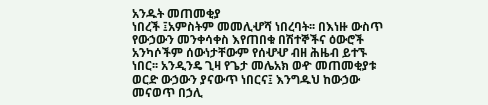አንዱት መጠመቂያ
ነበረች ፤አምስትም መመሊሇሻ ነበረባት፡፡ በእነዙ ውስጥ
የውኃውን መንቀሳቀስ እየጠበቁ በሽተኞችና ዕውሮች
አንካሶችም ሰውነታቸውም የሰሇሇ ብዘ ሕዜብ ይተኙ
ነበር፡፡ አንዲንዴ ጊዛ የጌታ መሌአክ ወዯ መጠመቂያቱ
ወርድ ውኃውን ያናውጥ ነበርና፤ እንግዱህ ከውኃው
መናወጥ በኃሊ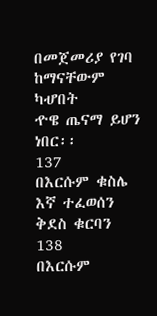በመጀመሪያ የገባ ከማናቸውም ካሇበት
ዯዌ ጤናማ ይሆን ነበር፡፡
137
በእርሱም ቁስሌ እኛ ተፈወሰን
ቅደስ ቁርባን
138
በእርሱም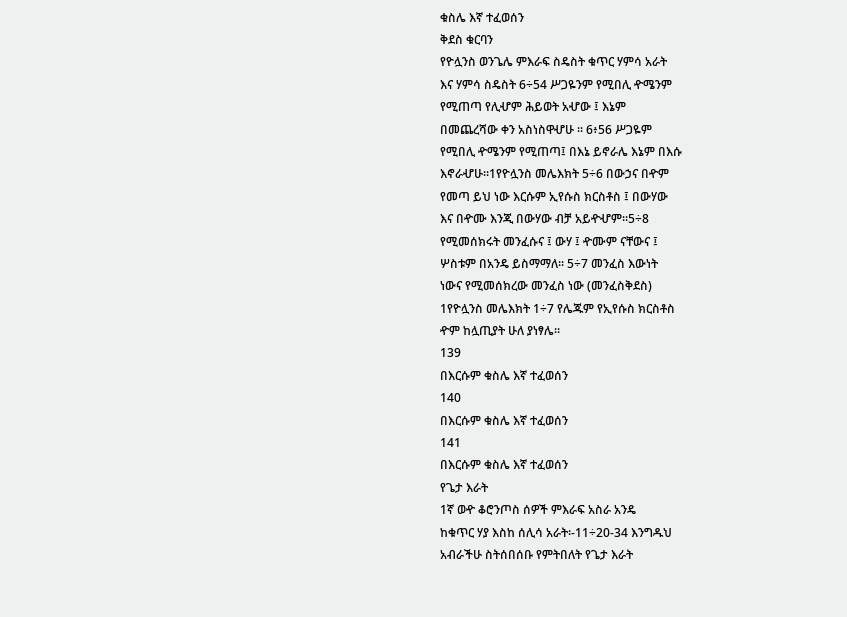ቁስሌ እኛ ተፈወሰን
ቅደስ ቁርባን
የዮሏንስ ወንጌሌ ምእራፍ ስዴስት ቁጥር ሃምሳ አራት
እና ሃምሳ ስዴስት 6÷54 ሥጋዬንም የሚበሊ ዯሜንም
የሚጠጣ የሊሇም ሕይወት አሇው ፤ እኔም
በመጨረሻው ቀን አስነስዋሇሁ ፡፡ 6፥56 ሥጋዬም
የሚበሊ ዯሜንም የሚጠጣ፤ በእኔ ይኖራሌ እኔም በእሱ
እኖራሇሁ፡፡1የዮሏንስ መሌእክት 5÷6 በውኃና በዯም
የመጣ ይህ ነው እርሱም ኢየሱስ ክርስቶስ ፤ በውሃው
እና በዯሙ እንጂ በውሃው ብቻ አይዯሇም፡፡5÷8
የሚመሰክሩት መንፈሱና ፤ ውሃ ፤ ዯሙም ናቸውና ፤
ሦስቱም በአንዴ ይስማማለ፡፡ 5÷7 መንፈስ እውነት
ነውና የሚመሰክረው መንፈስ ነው (መንፈስቅደስ)
1የዮሏንስ መሌእክት 1÷7 የሌጁም የኢየሱስ ክርስቶስ
ዯም ከሏጢያት ሁለ ያነፃሌ፡፡
139
በእርሱም ቁስሌ እኛ ተፈወሰን
140
በእርሱም ቁስሌ እኛ ተፈወሰን
141
በእርሱም ቁስሌ እኛ ተፈወሰን
የጌታ እራት
1ኛ ወዯ ቆሮንጦስ ሰዎች ምእራፍ አስራ አንዴ
ከቁጥር ሃያ እስከ ሰሊሳ አራት፡-11÷20-34 እንግዱህ
አብራችሁ ስትሰበሰቡ የምትበለት የጌታ እራት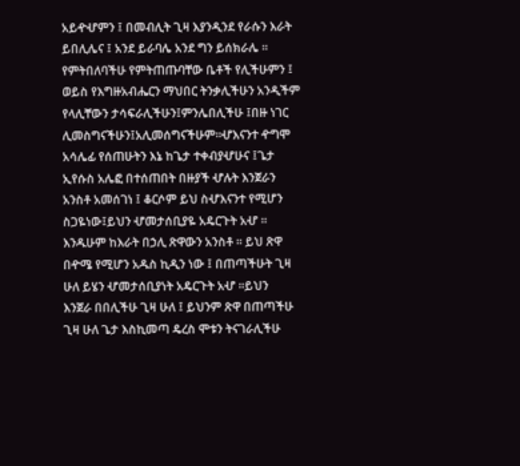አይዯሇምን ፤ በመብሊት ጊዛ እያንዲንደ የራሱን እራት
ይበሊሌና ፤ አንደ ይራባሌ አንደ ግን ይሰክራሌ ፡፡
የምትበለባችሁ የምትጠጡባቸው ቤቶች የሊችሁምን ፤
ወይስ የእግዙአብሔርን ማህበር ትንቃሊችሁን አንዲችም
የላሊቸውን ታሳፍራሊችሁን፤ምንሌበሊችሁ ፤በዙ ነገር
ሊመስግናችሁን፤አሊመሰግናችሁም፡፡ሇእናንተ ዯግሞ
አሳሌፊ የሰጠሁትን እኔ ከጌታ ተቀብያሇሁና ፤ጌታ
ኢየሱስ አሌፎ በተሰጠበት በዙያች ሇሉት እንጀራን
አንስቶ አመሰገነ ፤ ቆርሶም ይህ ስሇእናንተ የሚሆን
ስጋዬነው፤ይህን ሇመታሰቢያዬ አዴርጉት አሇ ፡፡
እንዱሁም ከእራት በኃሊ ጽዋውን አንስቶ ፡፡ ይህ ጽዋ
በዯሜ የሚሆን አዱስ ኪዲን ነው ፤ በጠጣችሁት ጊዛ
ሁለ ይሄን ሇመታሰቢያነት አዴርጉት አሇ ፡፡ይህን
እንጀራ በበሊችሁ ጊዛ ሁለ ፤ ይህንም ጽዋ በጠጣችሁ
ጊዛ ሁለ ጌታ እስኪመጣ ዴረስ ሞቱን ትናገራሊችሁ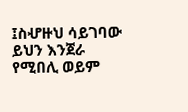፤ስሇዙህ ሳይገባው ይህን እንጀራ የሚበሊ ወይም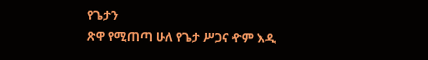የጌታን
ጽዋ የሚጠጣ ሁለ የጌታ ሥጋና ዯም እዲ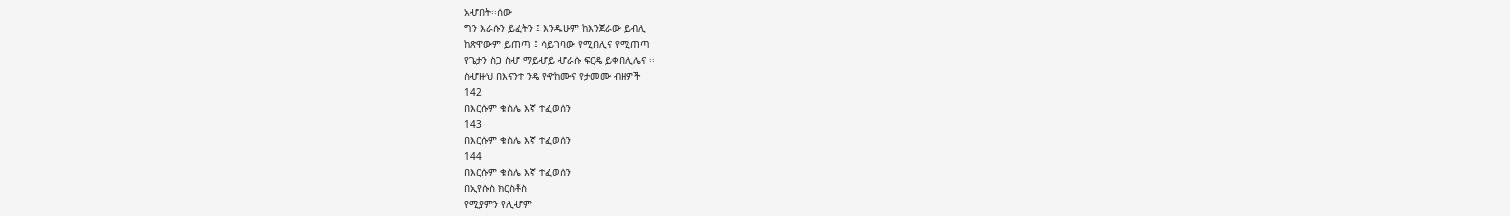አሇበት፡፡ሰው
ግን እራሱን ይፈትን ፤ እንዱሁም ከእንጀራው ይብሊ
ከጽዋውም ይጠጣ ፤ ሳይገባው የሚበሊና የሚጠጣ
የጌታን ስጋ ስሇ ማይሇይ ሇራሱ ፍርዴ ይቀበሊሌና ፡፡
ስሇዙህ በእናንተ ንዴ የዯከሙና የታመሙ ብዘዎች
142
በእርሱም ቁስሌ እኛ ተፈወሰን
143
በእርሱም ቁስሌ እኛ ተፈወሰን
144
በእርሱም ቁስሌ እኛ ተፈወሰን
በኢየሱስ ክርስቶስ
የሚያምን የሊሇም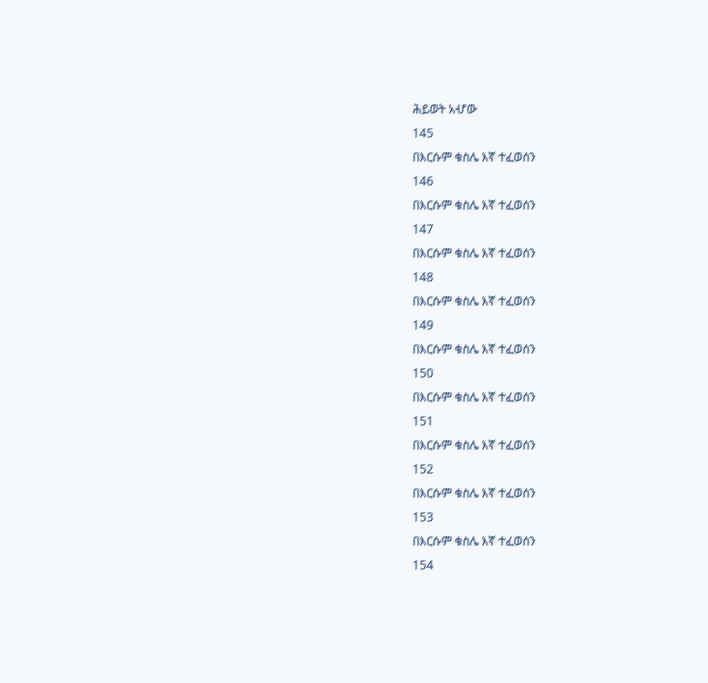ሕይወት አሇው
145
በእርሱም ቁስሌ እኛ ተፈወሰን
146
በእርሱም ቁስሌ እኛ ተፈወሰን
147
በእርሱም ቁስሌ እኛ ተፈወሰን
148
በእርሱም ቁስሌ እኛ ተፈወሰን
149
በእርሱም ቁስሌ እኛ ተፈወሰን
150
በእርሱም ቁስሌ እኛ ተፈወሰን
151
በእርሱም ቁስሌ እኛ ተፈወሰን
152
በእርሱም ቁስሌ እኛ ተፈወሰን
153
በእርሱም ቁስሌ እኛ ተፈወሰን
154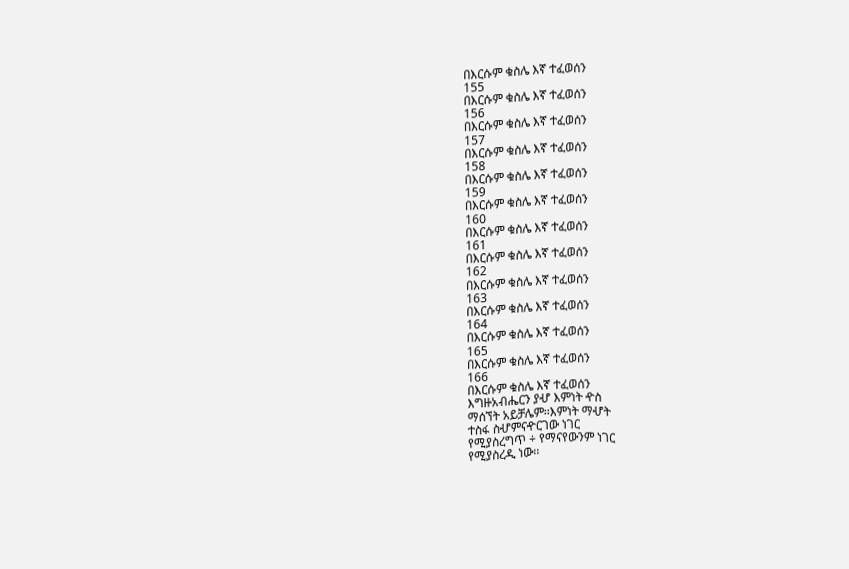በእርሱም ቁስሌ እኛ ተፈወሰን
155
በእርሱም ቁስሌ እኛ ተፈወሰን
156
በእርሱም ቁስሌ እኛ ተፈወሰን
157
በእርሱም ቁስሌ እኛ ተፈወሰን
158
በእርሱም ቁስሌ እኛ ተፈወሰን
159
በእርሱም ቁስሌ እኛ ተፈወሰን
160
በእርሱም ቁስሌ እኛ ተፈወሰን
161
በእርሱም ቁስሌ እኛ ተፈወሰን
162
በእርሱም ቁስሌ እኛ ተፈወሰን
163
በእርሱም ቁስሌ እኛ ተፈወሰን
164
በእርሱም ቁስሌ እኛ ተፈወሰን
165
በእርሱም ቁስሌ እኛ ተፈወሰን
166
በእርሱም ቁስሌ እኛ ተፈወሰን
እግዙአብሔርን ያሇ እምነት ዯስ
ማሰኘት አይቻሌም፡፡እምነት ማሇት
ተስፋ ስሇምናዯርገው ነገር
የሚያስረግጥ ÷ የማናየውንም ነገር
የሚያስረዲ ነው፡፡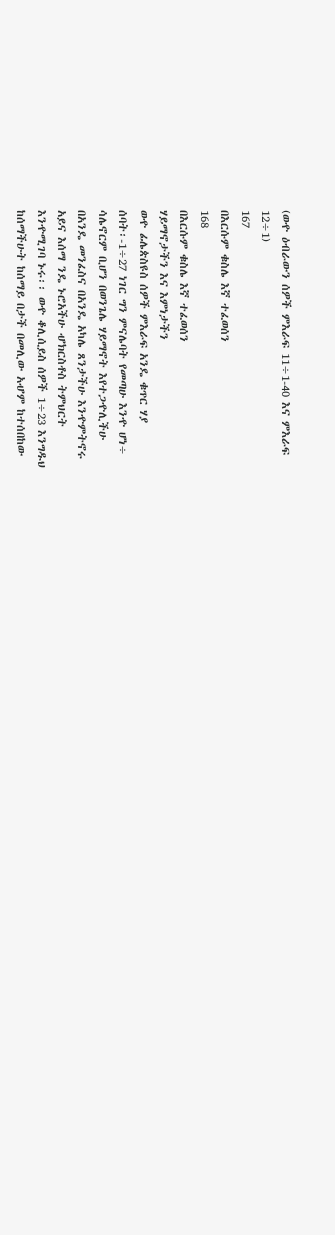(ወዯ ዕብራውን ሰዎች ምእራፍ 11÷1-40 እና ምእራፍ
12÷1)
167
በእርሱም ቁስሌ እኛ ተፈወሰን
168
በእርሱም ቁስሌ እኛ ተፈወሰን
ሃይማኖታችን እና እምነታችን
ወዯ ፊሌጵስዩስ ሰዎች ምእራፍ አንዴ ቁጥር ሃያ
ሰባት፡-1÷27 ነገር ግን ምናሌባት የመጣሁ እንዯ ሆነ÷
ሳሌኖርም ቢሆን በወንጌሌ ሃይማኖት እየተጋዯሊችሁ
በአንዴ መንፈስና በአንዴ አካሌ ጸንታችሁ እንዯምትኖሩ
አይና እሰማ ንዴ ኑሮአችሁ ሇክርስቶስ ትምህርት
እንዯሚገባ ኑሩ፡፡ ወዯ ቆሊሲይስ ሰዎች 1÷23 እንግዱህ
ከሰማችሁት ከሰማይ በታች በመሊው አሇም ከተሰበከው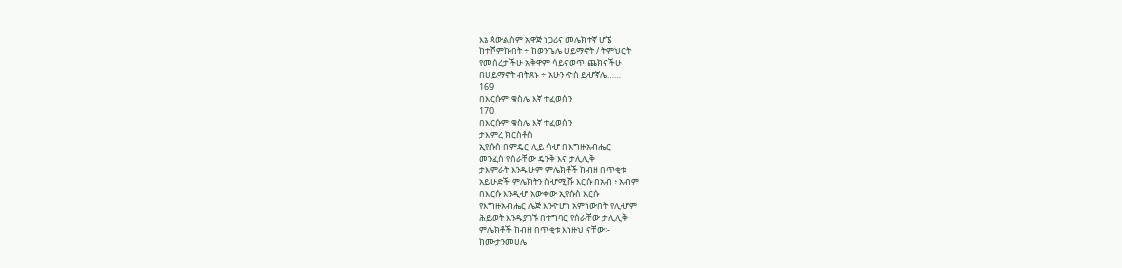እኔ ጳውልስም አዋጅ ነጋሪና መሌክተኛ ሆኜ
ከተሾምኩበት ÷ ከወንጌሌ ሀይማኖት / ትምህርት
የመሰረታችሁ አቅዋም ሳይናወጥ ጨክናችሁ
በሀይማኖት ብትጸኑ ÷ አሁን ዯስ ይሇኛሌ……
169
በእርሱም ቁስሌ እኛ ተፈወሰን
170
በእርሱም ቁስሌ እኛ ተፈወሰን
ታእምረ ክርስቶስ
ኢየሱስ በምዴር ሊይ ሳሇ በእግዙአብሔር
መንፈስ የሰራቸው ዴንቅ እና ታሊሊቅ
ታእምራት እንዱሁም ምሌክቶች ከብዘ በጥቂቱ
አይሁድች ምሌክትን ስሇሚሹ እርሱ በአብ ፥ አብም
በእርሱ እንዲሇ አውቀው ኢየሱስ እርሱ
የእግዙአብሔር ሌጅ እንዯሆነ አምነውበት የሊሇም
ሕይወት እንዱያገኙ በተግባር የሰራቸው ታሊሊቅ
ምሌክቶች ከብዘ በጥቂቱ እነዙህ ናቸው፡-
ከሙታንመሀሌ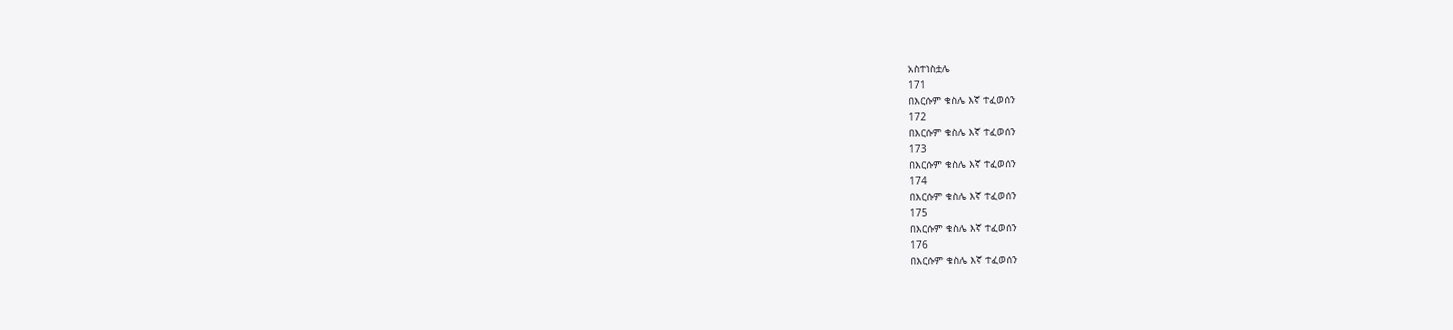አስተነስቷሌ
171
በእርሱም ቁስሌ እኛ ተፈወሰን
172
በእርሱም ቁስሌ እኛ ተፈወሰን
173
በእርሱም ቁስሌ እኛ ተፈወሰን
174
በእርሱም ቁስሌ እኛ ተፈወሰን
175
በእርሱም ቁስሌ እኛ ተፈወሰን
176
በእርሱም ቁስሌ እኛ ተፈወሰን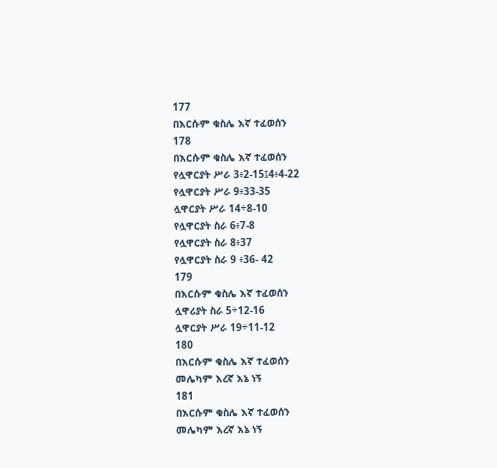177
በእርሱም ቁስሌ እኛ ተፈወሰን
178
በእርሱም ቁስሌ እኛ ተፈወሰን
የሏዋርያት ሥራ 3፥2-15፤4፥4-22
የሏዋርያት ሥራ 9፥33-35
ሏዋርያት ሥራ 14÷8-10
የሏዋርያት ስራ 6፥7-8
የሏዋርያት ስራ 8፥37
የሏዋርያት ስራ 9 ፥36- 42
179
በእርሱም ቁስሌ እኛ ተፈወሰን
ሏዋሪያት ስራ 5÷12-16
ሏዋርያት ሥራ 19÷11-12
180
በእርሱም ቁስሌ እኛ ተፈወሰን
መሌካም እረኛ እኔ ነኝ
181
በእርሱም ቁስሌ እኛ ተፈወሰን
መሌካም እረኛ እኔ ነኝ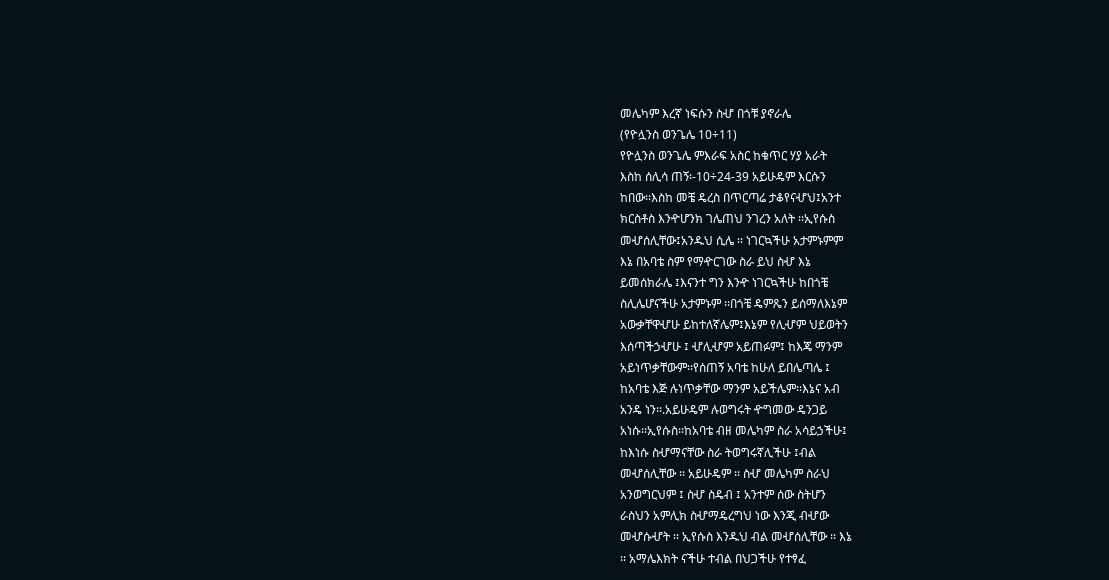መሌካም እረኛ ነፍሱን ስሇ በጎቹ ያኖራሌ
(የዮሏንስ ወንጌሌ 10÷11)
የዮሏንስ ወንጌሌ ምእራፍ አስር ከቁጥር ሃያ አራት
እስከ ሰሊሳ ጠኝ፡-10÷24-39 አይሁዴም እርሱን
ከበው፡፡እስከ መቼ ዴረስ በጥርጣሬ ታቆየናሇህ፤አንተ
ክርስቶስ እንዯሆንክ ገሌጠህ ንገረን አለት ፡፡ኢየሱስ
መሇሰሊቸው፤አንዱህ ሲሌ ፡፡ ነገርኳችሁ አታምኑምም
እኔ በአባቴ ስም የማዯርገው ስራ ይህ ስሇ እኔ
ይመሰክራሌ ፤እናንተ ግን እንዯ ነገርኳችሁ ከበጎቼ
ስሊሌሆናችሁ አታምኑም ፡፡በጎቼ ዴምጼን ይሰማለእኔም
አውቃቸዋሇሁ ይከተለኛሌም፤እኔም የሊሇም ህይወትን
እሰጣችኃሇሁ ፤ ሇሊሇም አይጠፉም፤ ከእጄ ማንም
አይነጥቃቸውም፡፡የሰጠኝ አባቴ ከሁለ ይበሌጣሌ ፤
ከአባቴ እጅ ሉነጥቃቸው ማንም አይችሌም፡፡እኔና አብ
አንዴ ነን፡፡.አይሁዴም ሉወግሩት ዯግመው ዴንጋይ
አነሱ፡፡ኢየሱስ፡፡ከአባቴ ብዘ መሌካም ስራ አሳይኃችሁ፤
ከእነሱ ስሇማናቸው ስራ ትወግሩኛሊችሁ ፤ብል
መሇሰሊቸው ፡፡ አይሁዴም ፡፡ ስሇ መሌካም ስራህ
አንወግርህም ፤ ስሇ ስዴብ ፤ አንተም ሰው ስትሆን
ራስህን አምሊክ ስሇማዴረግህ ነው እንጂ ብሇው
መሇሱሇት ፡፡ ኢየሱስ እንዱህ ብል መሇሰሊቸው ፡፡ እኔ
፡፡ አማሌእክት ናችሁ ተብል በህጋችሁ የተፃፈ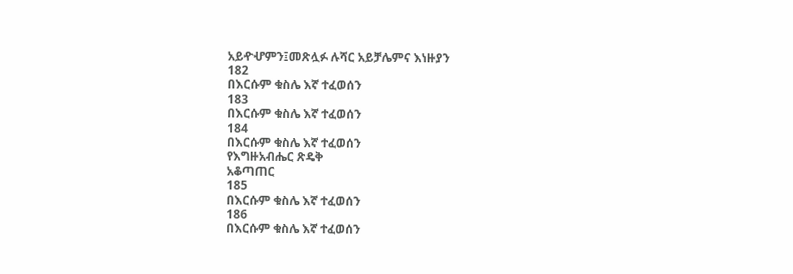አይዯሇምን፤መጽሏፉ ሉሻር አይቻሌምና እነዙያን
182
በእርሱም ቁስሌ እኛ ተፈወሰን
183
በእርሱም ቁስሌ እኛ ተፈወሰን
184
በእርሱም ቁስሌ እኛ ተፈወሰን
የእግዙአብሔር ጽዴቅ
አቆጣጠር
185
በእርሱም ቁስሌ እኛ ተፈወሰን
186
በእርሱም ቁስሌ እኛ ተፈወሰን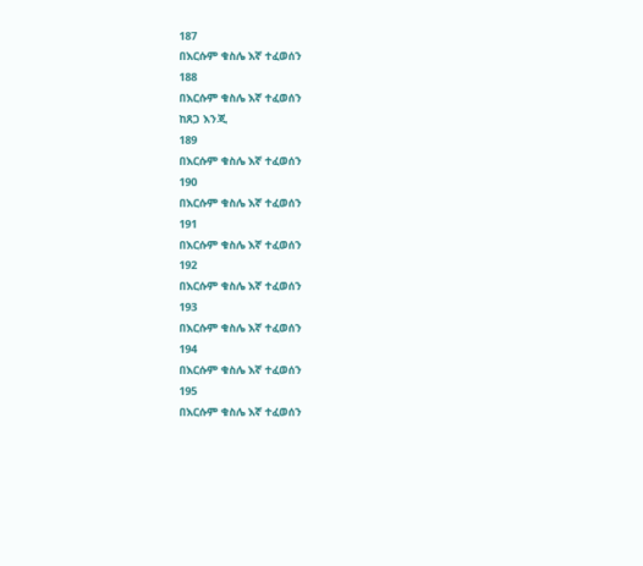187
በእርሱም ቁስሌ እኛ ተፈወሰን
188
በእርሱም ቁስሌ እኛ ተፈወሰን
ከጸጋ እንጂ
189
በእርሱም ቁስሌ እኛ ተፈወሰን
190
በእርሱም ቁስሌ እኛ ተፈወሰን
191
በእርሱም ቁስሌ እኛ ተፈወሰን
192
በእርሱም ቁስሌ እኛ ተፈወሰን
193
በእርሱም ቁስሌ እኛ ተፈወሰን
194
በእርሱም ቁስሌ እኛ ተፈወሰን
195
በእርሱም ቁስሌ እኛ ተፈወሰን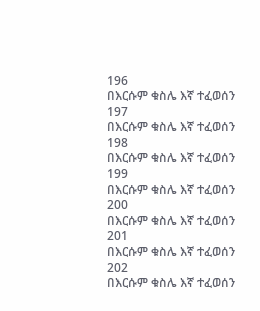196
በእርሱም ቁስሌ እኛ ተፈወሰን
197
በእርሱም ቁስሌ እኛ ተፈወሰን
198
በእርሱም ቁስሌ እኛ ተፈወሰን
199
በእርሱም ቁስሌ እኛ ተፈወሰን
200
በእርሱም ቁስሌ እኛ ተፈወሰን
201
በእርሱም ቁስሌ እኛ ተፈወሰን
202
በእርሱም ቁስሌ እኛ ተፈወሰን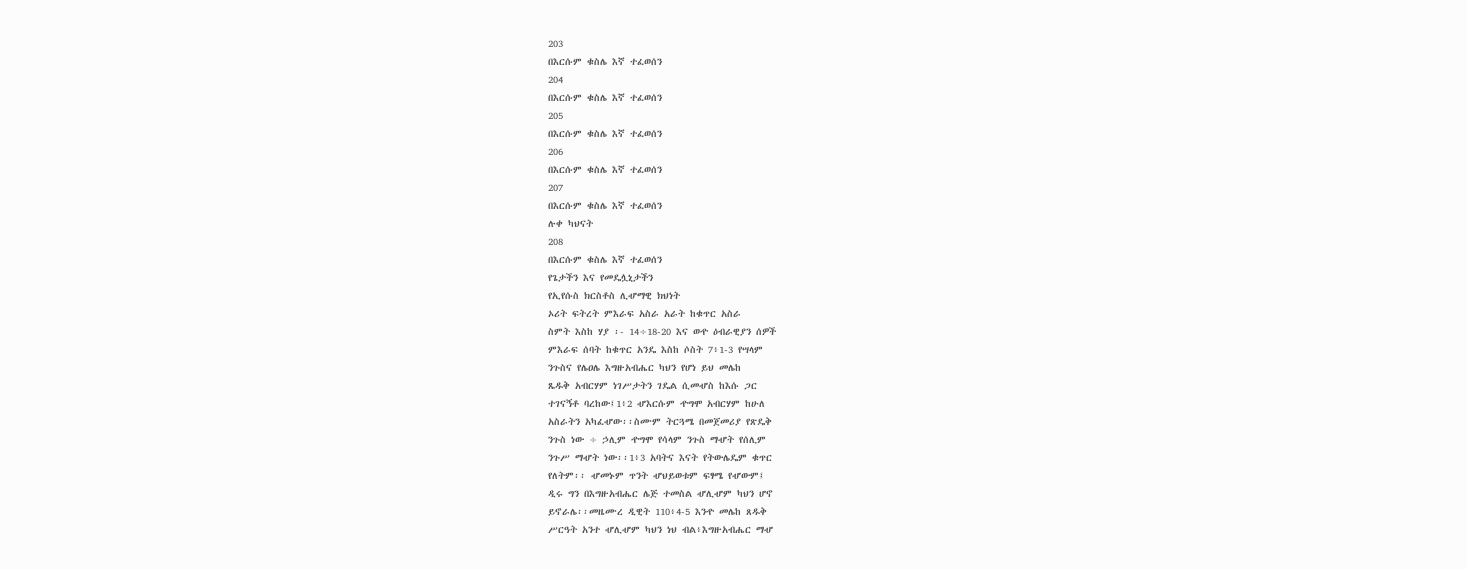203
በእርሱም ቁስሌ እኛ ተፈወሰን
204
በእርሱም ቁስሌ እኛ ተፈወሰን
205
በእርሱም ቁስሌ እኛ ተፈወሰን
206
በእርሱም ቁስሌ እኛ ተፈወሰን
207
በእርሱም ቁስሌ እኛ ተፈወሰን
ሉቀ ካህናት
208
በእርሱም ቁስሌ እኛ ተፈወሰን
የጌታችን እና የመዴሏኒታችን
የኢየሱስ ክርስቶስ ሊሇማዊ ክህነት
ኦሪት ፍትረት ምእራፍ አስራ አራት ከቁጥር አስራ
ስምት እስከ ሃያ ፡- 14÷18-20 እና ወዯ ዕብራዊያን ሰዎች
ምእራፍ ሰባት ከቁጥር አንዴ እስከ ሶስት 7፥1-3 የሣላም
ንጉስና የሌዐሌ እግዙአብሔር ካህን የሆነ ይህ መሌከ
ጼዱቅ አብርሃም ነገሥታትን ገዴል ሲመሇስ ከእሱ ጋር
ተገናኝቶ ባረከው፤1፥2 ሇእርሱም ዯግሞ አብርሃም ከሁለ
አስራትን አካፈሇው፡፡ስሙም ትርጓሜ በመጀመሪያ የጽዴቅ
ንጉስ ነው ÷ ኃሊም ዯግሞ የሳላም ንጉስ ማሇት የሰሊም
ንጉሥ ማሇት ነው፡፡1፥3 አባትና እናት የትውሌዴም ቁጥር
የለትም፡፡ ሇመኑም ጥንት ሇህይወቱም ፍፃሜ የሇውም፤
ዲሩ ግን በእግዙአብሔር ሌጅ ተመስል ሇሊሇም ካህን ሆኖ
ይኖራሌ፡፡መዜሙረ ዲዊት 110፥4-5 እንዯ መሌከ ጸዱቅ
ሥርዓት አንተ ሇሊሇም ካህን ነህ ብል፥እግዙአብሔር ማሇ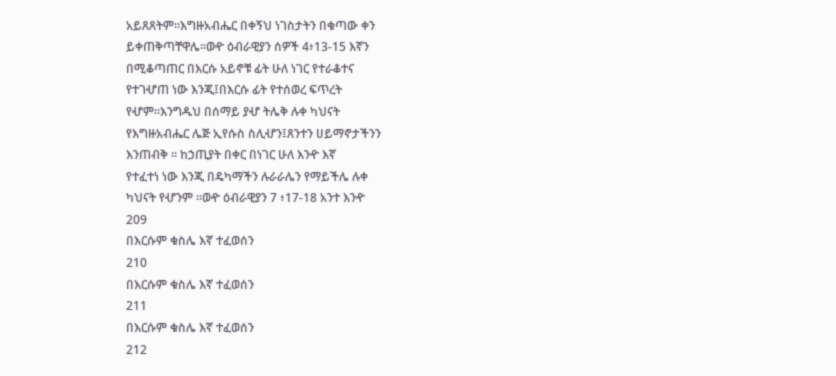አይጸጸትም፡፡እግዙአብሔር በቀኝህ ነገስታትን በቁጣው ቀን
ይቀጠቅጣቸዋሌ፡፡ወዯ ዕብራዊያን ሰዎች 4፥13-15 እኛን
በሚቆጣጠር በእርሱ አይኖቹ ፊት ሁለ ነገር የተራቆተና
የተገሇጠ ነው እንጂ፤በእርሱ ፊት የተሰወረ ፍጥረት
የሇም፡፡እንግዱህ በሰማይ ያሇ ትሌቅ ሉቀ ካህናት
የእግዙአብሔር ሌጅ ኢየሱስ ስሊሇን፤ጸንተን ሀይማኖታችንን
እንጠብቅ ፡፡ ከኃጢያት በቀር በነገር ሁለ እንዯ እኛ
የተፈተነ ነው እንጂ በዴካማችን ሉራራሌን የማይችሌ ሉቀ
ካህናት የሇንም ፡፡ወዯ ዕብራዊያን 7 ፥17-18 አንተ እንዯ
209
በእርሱም ቁስሌ እኛ ተፈወሰን
210
በእርሱም ቁስሌ እኛ ተፈወሰን
211
በእርሱም ቁስሌ እኛ ተፈወሰን
212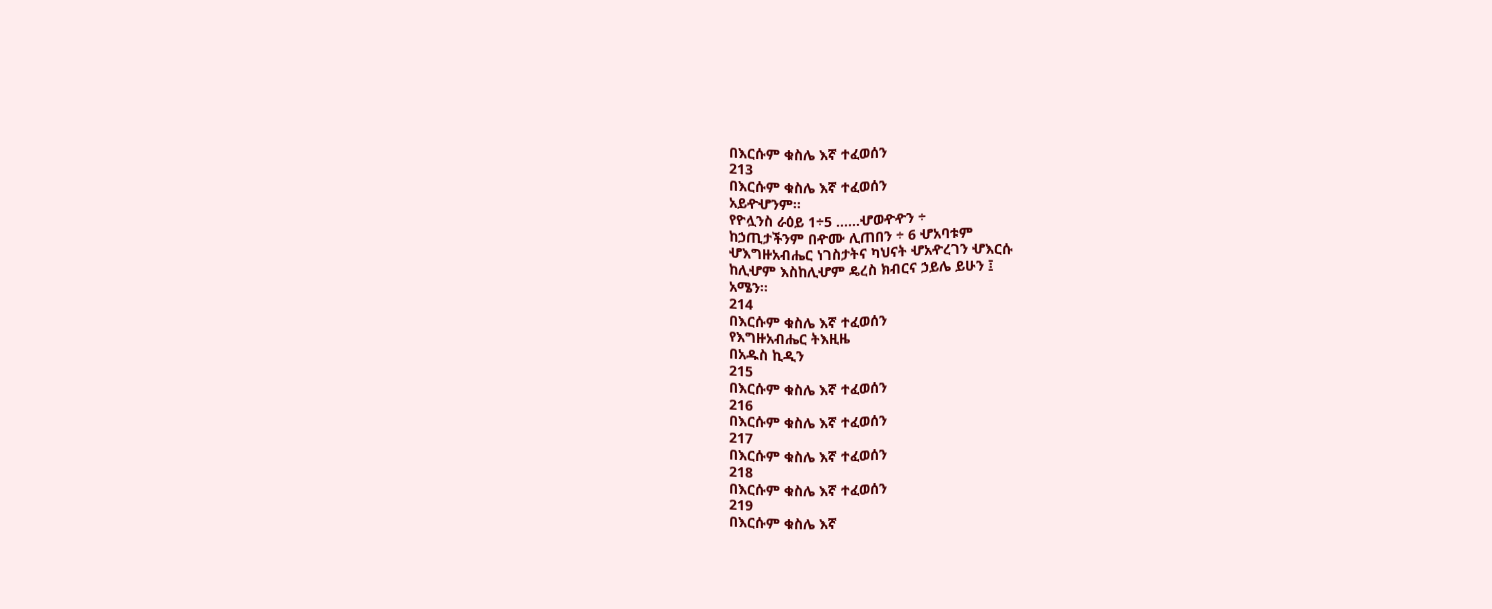በእርሱም ቁስሌ እኛ ተፈወሰን
213
በእርሱም ቁስሌ እኛ ተፈወሰን
አይዯሇንም፡፡
የዮሏንስ ራዕይ 1÷5 ……ሇወዯዯን ÷
ከኃጢታችንም በዯሙ ሊጠበን ÷ 6 ሇአባቱም
ሇእግዙአብሔር ነገስታትና ካህናት ሇአዯረገን ሇእርሱ
ከሊሇም እስከሊሇም ዴረስ ክብርና ኃይሌ ይሁን ፤
አሜን፡፡
214
በእርሱም ቁስሌ እኛ ተፈወሰን
የእግዙአብሔር ትእዚዜ
በአዱስ ኪዲን
215
በእርሱም ቁስሌ እኛ ተፈወሰን
216
በእርሱም ቁስሌ እኛ ተፈወሰን
217
በእርሱም ቁስሌ እኛ ተፈወሰን
218
በእርሱም ቁስሌ እኛ ተፈወሰን
219
በእርሱም ቁስሌ እኛ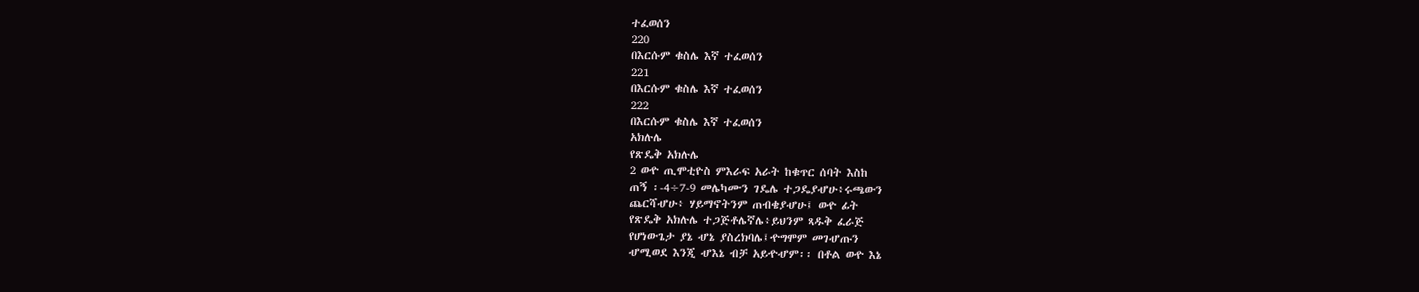ተፈወሰን
220
በእርሱም ቁስሌ እኛ ተፈወሰን
221
በእርሱም ቁስሌ እኛ ተፈወሰን
222
በእርሱም ቁስሌ እኛ ተፈወሰን
አክሉሌ
የጽዴቅ አክሉሌ
2 ወዯ ጢሞቲዮስ ምእራፍ አራት ከቁጥር ሰባት እስከ
ጠኝ ፡-4÷7-9 መሌካሙን ገዴሌ ተጋዴያሇሁ፥ሩጫውን
ጨርሻሇሁ፥ ሃይማኖትንም ጠብቄያሇሁ፤ ወዯ ፊት
የጽዴቅ አክሉሌ ተጋጅቶሌኛሌ፥ይህንም ጻዱቅ ፈራጅ
የሆነውጌታ ያኔ ሇኔ ያስረክባሌ፤ዯግሞም መገሇጡን
ሇሚወደ እንጂ ሇእኔ ብቻ አይዯሇም፡፡ በቶል ወዯ እኔ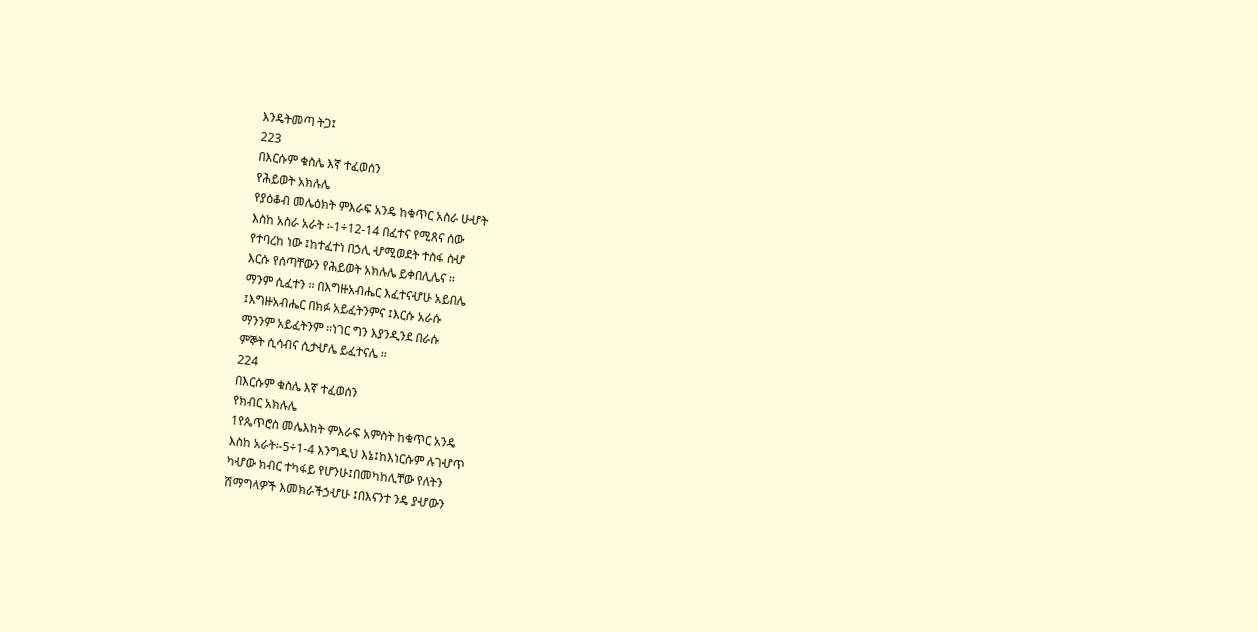እንዴትመጣ ትጋ፤
223
በእርሱም ቁስሌ እኛ ተፈወሰን
የሕይወት አክሉሌ
የያዕቆብ መሌዕክት ምእራፍ አንዴ ከቁጥር አስራ ሁሇት
እስከ አስራ አራት ፡-1÷12-14 በፈተና የሚጸና ሰው
የተባረከ ነው ፤ከተፈተነ በኃሊ ሇሚወደት ተስፋ ስሇ
እርሱ የሰጣቸውን የሕይወት አክሉሌ ይቀበሊሌና ፡፡
ማንም ሲፈተን ፡፡ በእግዙአብሔር እፈተናሇሁ አይበሌ
፤እግዙአብሔር በክፉ አይፈትንምና ፤እርሱ አራሱ
ማንንም አይፈትንም ፡፡ነገር ግን እያንዲንደ በራሱ
ምኞት ሲሳብና ሲታሇሌ ይፈተናሌ ፡፡
224
በእርሱም ቁስሌ እኛ ተፈወሰን
የክብር አክሉሌ
1የጴጥሮስ መሌእክት ምእራፍ አምስት ከቁጥር አንዴ
እስከ አራት፡-5÷1-4 እንግዱህ እኔ፤ከእነርሱም ሉገሇጥ
ካሇው ክብር ተካፋይ የሆንሁ፤በመካከሊቸው የለትን
ሽማግላዎች እመክራችኃሇሁ ፤በእናንተ ንዴ ያሇውን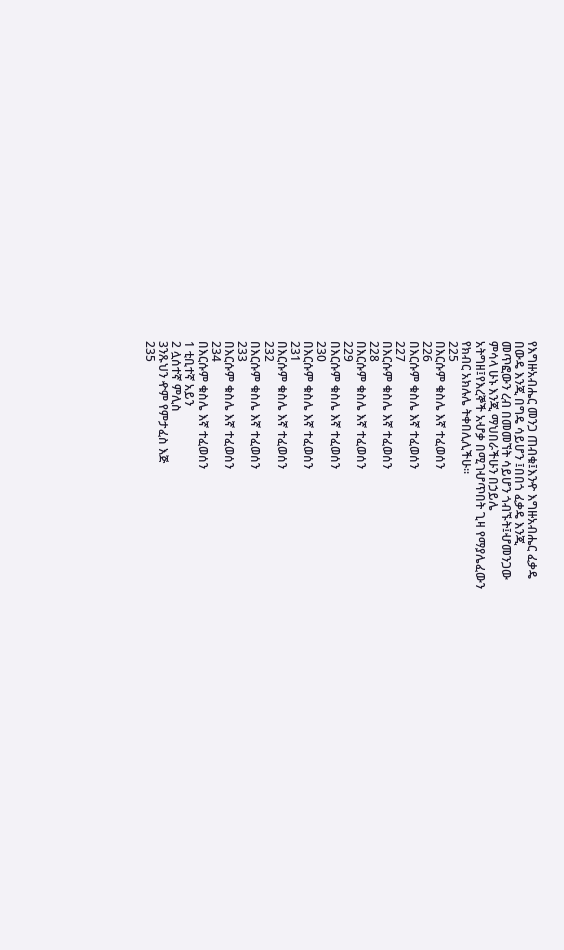የእግዙአብሔር መንጋ ጠብቁ፤እንዯ እግዙአብሔር ፈቃዴ
በውዴ እንጂ በግዴ ሳይሆን ፤በበጎ ፈቃዴ እንጂ
መጥፎውን ረብ በመመኘት ሳይሆን ጎብኙት፤ሇመንጋው
ምሳላ ሁኑ እንጂ ማህበራችሁን በኃይሌ
አትግዘ፤የእረኞች አሇቃ በሚገሇጥበት ጊዛ የማያሌፈውን
የክብር አክሉሌ ትቀበሊሊችሁ፡፡
225
በእርሱም ቁስሌ እኛ ተፈወሰን
226
በእርሱም ቁስሌ እኛ ተፈወሰን
227
በእርሱም ቁስሌ እኛ ተፈወሰን
228
በእርሱም ቁስሌ እኛ ተፈወሰን
229
በእርሱም ቁስሌ እኛ ተፈወሰን
230
በእርሱም ቁስሌ እኛ ተፈወሰን
231
በእርሱም ቁስሌ እኛ ተፈወሰን
232
በእርሱም ቁስሌ እኛ ተፈወሰን
233
በእርሱም ቁስሌ እኛ ተፈወሰን
234
በእርሱም ቁስሌ እኛ ተፈወሰን
1 ቲቢተኛ አይን
2 ሏሰተኛ ምሊስ
3ንጹህን ዯም የምታፈስ እጅ
235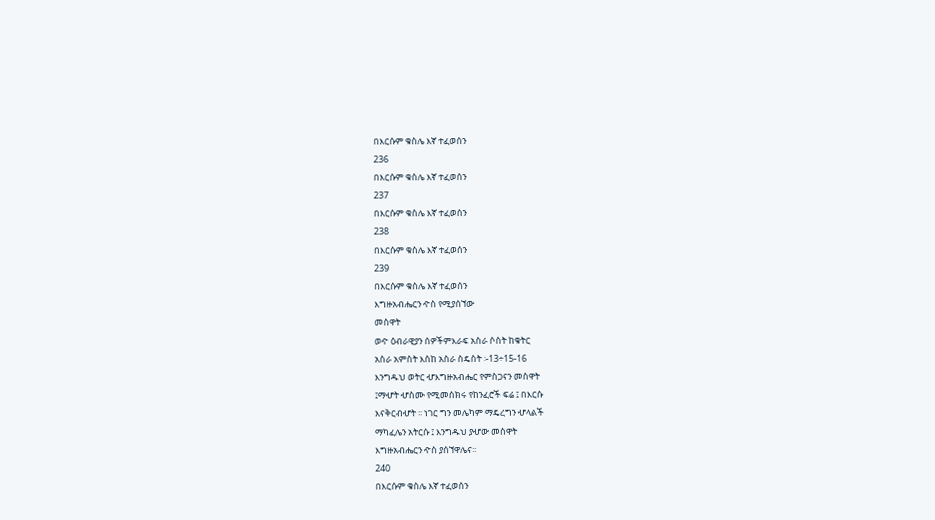በእርሱም ቁስሌ እኛ ተፈወሰን
236
በእርሱም ቁስሌ እኛ ተፈወሰን
237
በእርሱም ቁስሌ እኛ ተፈወሰን
238
በእርሱም ቁስሌ እኛ ተፈወሰን
239
በእርሱም ቁስሌ እኛ ተፈወሰን
እግዙአብሔርን ዯስ የሚያሰኘው
መስዋት
ወዯ ዕብራዊያን ሰዎችምእራፍ አስራ ሶስት ከቁትር
አስራ አምስት እስከ አስራ ስዴስት ፡-13÷15-16
እንግዱህ ወትር ሇእግዙአብሔር የምስጋናን መስዋት
፤ማሇት ሇስሙ የሚመሰክሩ የከንፈሮች ፍሬ ፤ በእርሱ
እናቅርብሇት ፡፡ ነገር ግን መሌካም ማዴረግን ሇላልች
ማካፈሌን አትርሱ ፤ እንግዱህ ያሇው መስዋት
እግዙአብሔርን ዯስ ያሰኘዋሌና፡፡
240
በእርሱም ቁስሌ እኛ ተፈወሰን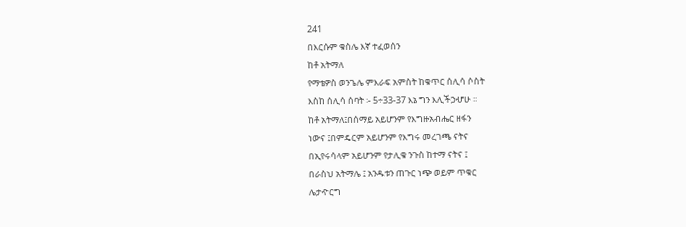241
በእርሱም ቁስሌ እኛ ተፈወሰን
ከቶ አትማለ
የማቴዎስ ወንጌሌ ምእራፍ አምስት ከቁጥር ሰሊሳ ሶስት
እስከ ሰሊሳ ሰባት ፡- 5÷33-37 እኔ ግን እሊችኃሇሁ ፡፡
ከቶ አትማለ፤በሰማይ አይሆንም የእግዙአብሔር ዘፋን
ነውና ፤በምዴርም አይሆንም የእግሩ መረገጫ ናትና
በኢየሩሳላም አይሆንም የታሊቁ ንጉስ ከተማ ናትና ፤
በራስህ አትማሌ ፤ አንዱቱን ጠጉር ነጭ ወይም ጥቁር
ሌታዯርግ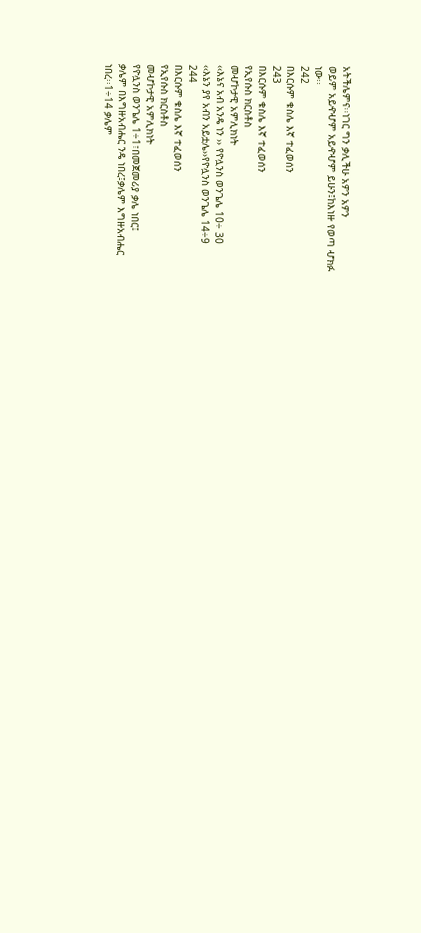አትችሌምና፡፡ነገር ግን ቃሊችሁ አዎን አዎን
ወይም አይዯሇም አይዯሇም ይሁን፤ከእነዙ የወጣ ሇክፉ
ነው፡፡
242
በእርሱም ቁስሌ እኛ ተፈወሰን
243
በእርሱም ቁስሌ እኛ ተፈወሰን
የኢየሱስ ክርስቶስ
መሇኮታዊ አምሊክነት
‹‹እኔና አብ አንዴ ነን ›› የዮሏንስ ወንጌሌ 10÷ 30
‹‹እኔን ያየ አብን አይቷሌ››የዮሏንስ ወንጌሌ 14÷9
244
በእርሱም ቁስሌ እኛ ተፈወሰን
የኢየሱስ ክርስቶስ
መሇኮታዊ አምሊክነት
የዮሏንስ ወንጌሌ 1÷1፣በመጀመሪያ ቃሌ ነበር፤
ቃሌም በእግዙአብሔር ንዴ ነበረ፤ቃሌም እግዙአብሔር
ነበረ፡፡1÷14 ቃሌም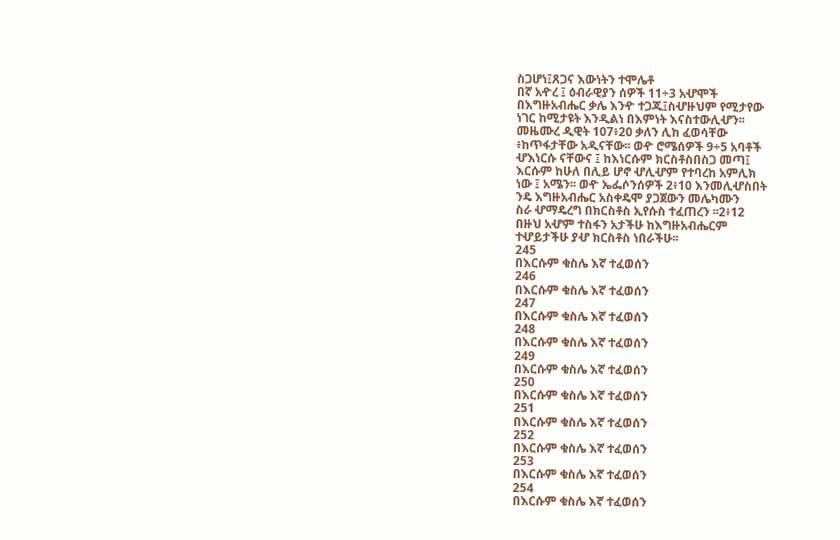ስጋሆነ፤ጸጋና እውነትን ተሞሌቶ
በኛ አዯረ ፤ ዕብራዊያን ሰዎች 11÷3 አሇሞች
በእግዙአብሔር ቃሌ እንዯ ተጋጁ፤ስሇዙህም የሚታየው
ነገር ከሚታዩት እንዲልነ በእምነት እናስተውሊሇን፡፡
መዜሙረ ዲዊት 107፥20 ቃለን ሊከ ፈወሳቸው
፥ከጥፋታቸው አዲናቸው፡፡ ወዯ ሮሜሰዎች 9÷5 አባቶች
ሇእነርሱ ናቸውና ፤ ከእነርሱም ክርስቶስበስጋ መጣ፤
እርሱም ከሁለ በሊይ ሆኖ ሇሊሇም የተባረከ አምሊክ
ነው ፤ አሜን፡፡ ወዯ ኤፌሶንሰዎች 2፥10 እንመሊሇስበት
ንዴ እግዙአብሔር አስቀዴሞ ያጋጀውን መሌካሙን
ስራ ሇማዴረግ በክርስቶስ ኢየሱስ ተፈጠረን ፡፡2፥12
በዙህ አሇም ተስፋን አታችሁ ከእግዙአብሔርም
ተሇይታችሁ ያሇ ክርስቶስ ነበራችሁ፡፡
245
በእርሱም ቁስሌ እኛ ተፈወሰን
246
በእርሱም ቁስሌ እኛ ተፈወሰን
247
በእርሱም ቁስሌ እኛ ተፈወሰን
248
በእርሱም ቁስሌ እኛ ተፈወሰን
249
በእርሱም ቁስሌ እኛ ተፈወሰን
250
በእርሱም ቁስሌ እኛ ተፈወሰን
251
በእርሱም ቁስሌ እኛ ተፈወሰን
252
በእርሱም ቁስሌ እኛ ተፈወሰን
253
በእርሱም ቁስሌ እኛ ተፈወሰን
254
በእርሱም ቁስሌ እኛ ተፈወሰን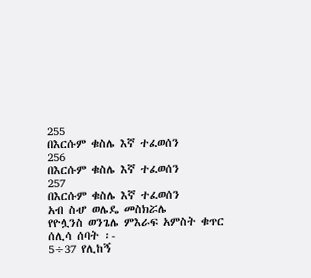255
በእርሱም ቁስሌ እኛ ተፈወሰን
256
በእርሱም ቁስሌ እኛ ተፈወሰን
257
በእርሱም ቁስሌ እኛ ተፈወሰን
አብ ስሇ ወሌዴ መስክሯሌ
የዮሏንስ ወንጌሌ ምእራፍ አምስት ቁጥር ሰሊሳ ሰባት ፡-
5÷37 የሊከኝ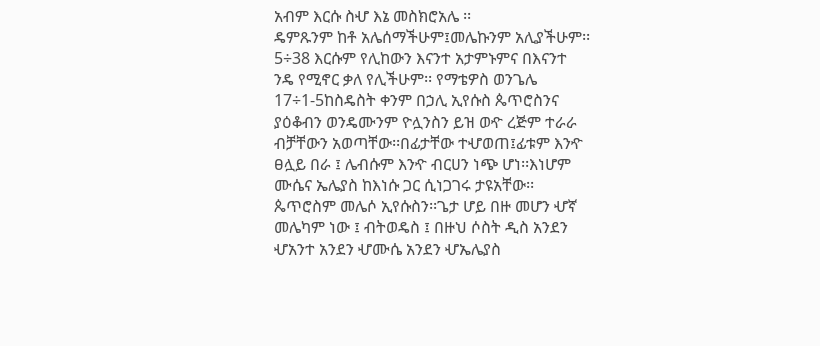አብም እርሱ ስሇ እኔ መስክሮአሌ ፡፡
ዴምጹንም ከቶ አሌሰማችሁም፤መሌኩንም አሊያችሁም፡፡
5÷38 እርሱም የሊከውን እናንተ አታምኑምና በእናንተ
ንዴ የሚኖር ቃለ የሊችሁም፡፡ የማቴዎስ ወንጌሌ
17÷1-5ከስዴስት ቀንም በኃሊ ኢየሱስ ጴጥሮስንና
ያዕቆብን ወንዴሙንም ዮሏንስን ይዝ ወዯ ረጅም ተራራ
ብቻቸውን አወጣቸው፡፡በፊታቸው ተሇወጠ፤ፊቱም እንዯ
ፀሏይ በራ ፤ ሌብሱም እንዯ ብርሀን ነጭ ሆነ፡፡እነሆም
ሙሴና ኤሌያስ ከእነሱ ጋር ሲነጋገሩ ታዩአቸው፡፡
ጴጥሮስም መሌሶ ኢየሱስን፡፡ጌታ ሆይ በዙ መሆን ሇኛ
መሌካም ነው ፤ ብትወዴስ ፤ በዙህ ሶስት ዲስ አንደን
ሇአንተ አንደን ሇሙሴ አንደን ሇኤሌያስ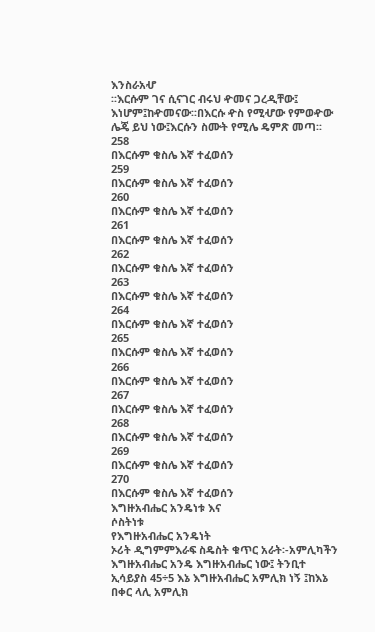እንስራአሇ
፡፡እርሱም ገና ሲናገር ብሩህ ዯመና ጋረዲቸው፤
እነሆም፤ከዯመናው፡፡በእርሱ ዯስ የሚሇው የምወዯው
ሌጄ ይህ ነው፤እርሱን ስሙት የሚሌ ዴምጽ መጣ፡፡
258
በእርሱም ቁስሌ እኛ ተፈወሰን
259
በእርሱም ቁስሌ እኛ ተፈወሰን
260
በእርሱም ቁስሌ እኛ ተፈወሰን
261
በእርሱም ቁስሌ እኛ ተፈወሰን
262
በእርሱም ቁስሌ እኛ ተፈወሰን
263
በእርሱም ቁስሌ እኛ ተፈወሰን
264
በእርሱም ቁስሌ እኛ ተፈወሰን
265
በእርሱም ቁስሌ እኛ ተፈወሰን
266
በእርሱም ቁስሌ እኛ ተፈወሰን
267
በእርሱም ቁስሌ እኛ ተፈወሰን
268
በእርሱም ቁስሌ እኛ ተፈወሰን
269
በእርሱም ቁስሌ እኛ ተፈወሰን
270
በእርሱም ቁስሌ እኛ ተፈወሰን
እግዙአብሔር አንዴነቱ እና
ሶስትነቱ
የእግዙአብሔር አንዴነት
ኦሪት ዲግምምእራፍ ስዴስት ቁጥር አራት፡-አምሊካችን
እግዙአብሔር አንዴ እግዙአብሔር ነው፤ ትንቢተ
ኢሳይያስ 45÷5 እኔ እግዙአብሔር አምሊክ ነኝ ፤ከእኔ
በቀር ላሊ አምሊክ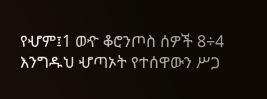የሇም፤1 ወዯ ቆሮንጦስ ሰዎች 8÷4
እንግዱህ ሇጣኦት የተሰዋውን ሥጋ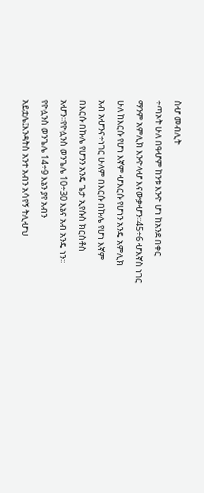ስሇ መብሊት
÷ጣኦት ሁለ በዓሇም ከንቱ እንዯ ሆነ ከአንደ በቀር
ማንም አምሊክ እንዯላሇ እናውቃሇን፡፡45÷6 ሇእኛስ ነገር
ሁለ ከእርሱ የሆነ እኛም ሇእርሱ የሆነን አንዴ አምሊክ
አብ አሇንና÷ነገር ሁለም በእርሱ በኩሌ የሆነ እኛም
በእርሱ በኩሌ የሆንን አንዴ ጌታ ኢየሱስ ክርስቶስ
አሇን፡፡የዮሏንስ ወንጌሌ 10÷30 እኔና አብ አንዴ ነን፡፡
የዮሏንስ ወንጌሌ 14÷9 እኔን ያየ አብን
አይቷሌ፤እንዳትስ አንተ አብን አሳየኝ ትሊሇህ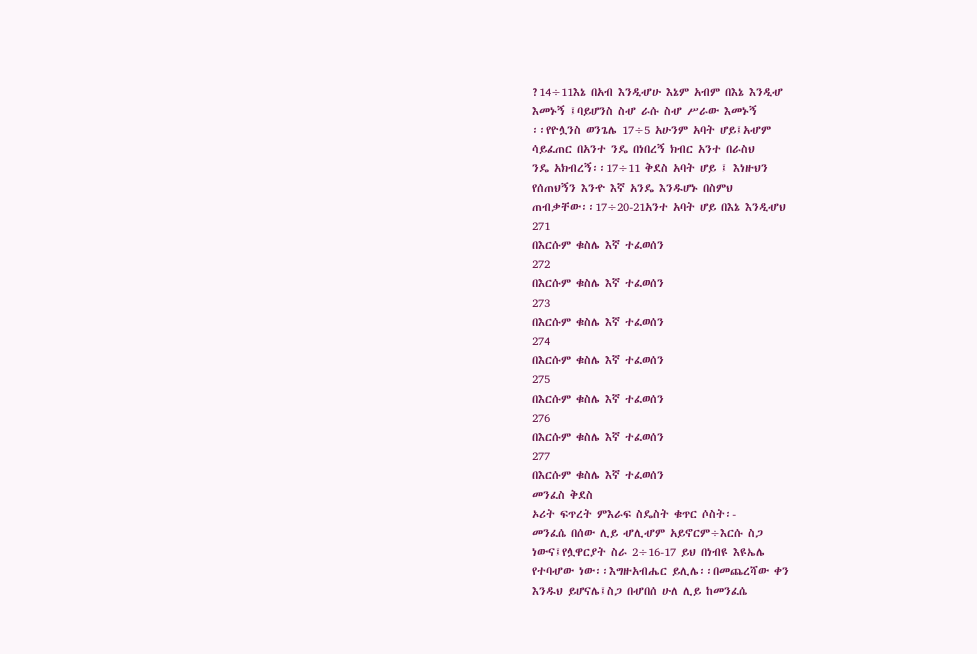?14÷11እኔ በአብ እንዲሇሁ እኔም አብም በእኔ እንዲሇ
እመኑኝ ፤ባይሆንስ ስሇ ራሱ ስሇ ሥራው እመኑኝ
፡፡የዮሏንስ ወንጌሌ 17÷5 አሁንም አባት ሆይ፤አሇም
ሳይፈጠር በአንተ ንዴ በነበረኝ ክብር አንተ በራስህ
ንዴ አክብረኝ፡፡17÷11 ቅደስ አባት ሆይ ፤ እነዙህን
የሰጠህኝን እንዯ እኛ አንዴ እንዱሆኑ በስምህ
ጠብቃቸው፡፡17÷20-21አንተ አባት ሆይ በእኔ እንዲሇህ
271
በእርሱም ቁስሌ እኛ ተፈወሰን
272
በእርሱም ቁስሌ እኛ ተፈወሰን
273
በእርሱም ቁስሌ እኛ ተፈወሰን
274
በእርሱም ቁስሌ እኛ ተፈወሰን
275
በእርሱም ቁስሌ እኛ ተፈወሰን
276
በእርሱም ቁስሌ እኛ ተፈወሰን
277
በእርሱም ቁስሌ እኛ ተፈወሰን
መንፈስ ቅደስ
ኦሪት ፍጥረት ምእራፍ ስዴስት ቁጥር ሶስት፡-
መንፈሴ በሰው ሊይ ሇሊሇም አይኖርም÷እርሱ ስጋ
ነውና፤የሏዋርያት ስራ 2÷16-17 ይህ በነብዩ እዩኤሌ
የተባሇው ነው፡፡እግዙአብሔር ይሊሌ፡፡በመጨረሻው ቀን
እንዱህ ይሆናሌ፤ስጋ በሇበሰ ሁለ ሊይ ከመንፈሴ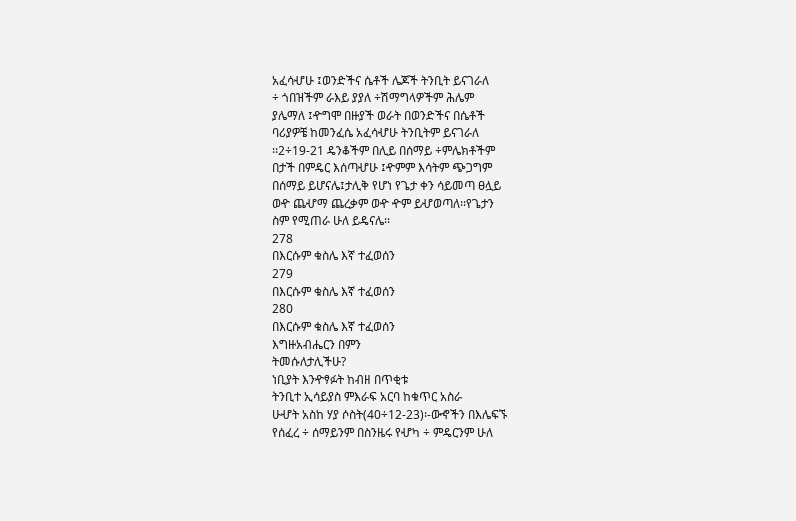አፈሳሇሁ ፤ወንድችና ሴቶች ሌጆች ትንቢት ይናገራለ
÷ ጎበዝችም ራእይ ያያለ ÷ሽማግላዎችም ሕሌም
ያሌማለ ፤ዯግሞ በዙያች ወራት በወንድችና በሴቶች
ባሪያዎቼ ከመንፈሴ አፈሳሇሁ ትንቢትም ይናገራለ
፡፡2÷19-21 ዴንቆችም በሊይ በሰማይ ÷ምሌክቶችም
በታች በምዴር እሰጣሇሁ ፤ዯምም እሳትም ጭጋግም
በሰማይ ይሆናሌ፤ታሊቅ የሆነ የጌታ ቀን ሳይመጣ ፀሏይ
ወዯ ጨሇማ ጨረቃም ወዯ ዯም ይሇወጣለ፡፡የጌታን
ስም የሚጠራ ሁለ ይዴናሌ፡፡
278
በእርሱም ቁስሌ እኛ ተፈወሰን
279
በእርሱም ቁስሌ እኛ ተፈወሰን
280
በእርሱም ቁስሌ እኛ ተፈወሰን
እግዙአብሔርን በምን
ትመሱለታሊችሁ?
ነቢያት እንዯፃፉት ከብዘ በጥቂቱ
ትንቢተ ኢሳይያስ ምእራፍ አርባ ከቁጥር አስራ
ሁሇት አስከ ሃያ ሶስት(40÷12-23)፡-ውኆችን በእሌፍኙ
የሰፈረ ÷ ሰማይንም በስንዜሩ የሇካ ÷ ምዴርንም ሁለ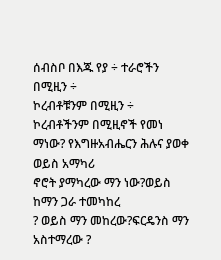ሰብስቦ በእጁ የያ ÷ ተራሮችን በሚዚን ÷
ኮረብቶቹንም በሚዚን ÷ ኮረብቶችንም በሚዚኖች የመነ
ማነው? የእግዙአብሔርን ሕሉና ያወቀ ወይስ አማካሪ
ኖሮት ያማካረው ማን ነው?ወይስ ከማን ጋራ ተመካከረ
? ወይስ ማን መከረው?ፍርዴንስ ማን አስተማረው ?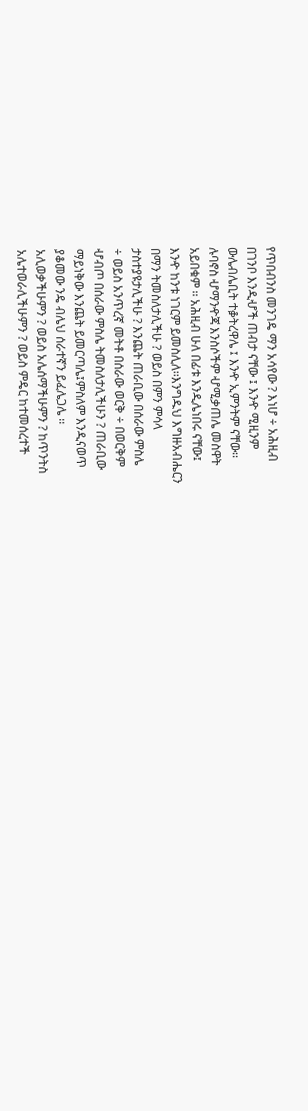የጥበብንስ መንገዴ ማን አሳየው ? እነሆ ÷ አሕዚብ
በገንቦ እንዲሇች ጠብታ ናቸው ፤ እንዯ ሚዚንም
ውሌብሌቢት ተቇትረዋሌ ፤ እንዯ ኢምንትም ናቸው፡፡
ሉባኖስ ሇማንዯጃ እንስሶችም ሇሚቃጠሌ መስዋት
አይበቁም ፡፡ አሕዚብ ሁለ በፊቱ እንዲሌነበሩ ናቸው፤
እንዯ ከንቱ ነገርም ይመስሊለ፡፡እንግዱህ እግዙአብሔርን
በማን ትመስለታሊችሁ ? ወይስ በምን ምሳላ
ታስተያዩታሊችሁ ? እንጨት ጠራቢው በሰራው ምስሌ
÷ ወይስ አንጥረኛ መትቶ በሰራው ወርቅ ÷ በወርቅም
ሇብጦ በሰራው ምስሌ ትመስለታሊችሁን ? ጠራቢው
ማይነቅው እንጨት ይመርጣሌ፤ምስለም እንዲናወጥ
ያቆመው ንዴ ብሌህ ሰራተኛን ይፈሌጋሌ ፡፡
አሊወቃችሁምን ? ወይስ አሌሰማችሁምን ? ከጥንትስ
አሌተወራሊችሁምን ? ወይስ ምዴር ከተመሰረተች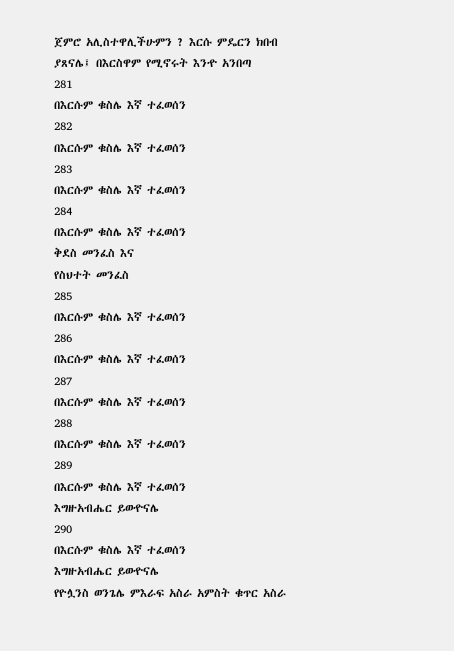ጀምሮ አሊስተዋሊችሁምን ? እርሱ ምዴርን ክበብ
ያጸናሌ፤ በእርስዋም የሚኖሩት እንዯ አንበጣ
281
በእርሱም ቁስሌ እኛ ተፈወሰን
282
በእርሱም ቁስሌ እኛ ተፈወሰን
283
በእርሱም ቁስሌ እኛ ተፈወሰን
284
በእርሱም ቁስሌ እኛ ተፈወሰን
ቅደስ መንፈስ እና
የስህተት መንፈስ
285
በእርሱም ቁስሌ እኛ ተፈወሰን
286
በእርሱም ቁስሌ እኛ ተፈወሰን
287
በእርሱም ቁስሌ እኛ ተፈወሰን
288
በእርሱም ቁስሌ እኛ ተፈወሰን
289
በእርሱም ቁስሌ እኛ ተፈወሰን
እግዙአብሔር ይወዯናሌ
290
በእርሱም ቁስሌ እኛ ተፈወሰን
እግዙአብሔር ይወዯናሌ
የዮሏንስ ወንጌሌ ምእራፍ አስራ አምስት ቁጥር አስራ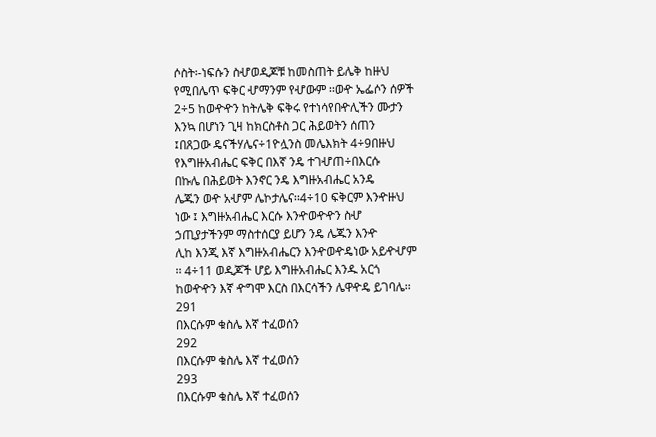ሶስት፡-ነፍሱን ስሇወዲጆቹ ከመስጠት ይሌቅ ከዙህ
የሚበሌጥ ፍቅር ሇማንም የሇውም ፡፡ወዯ ኤፌሶን ሰዎች
2÷5 ከወዯዯን ከትሌቅ ፍቅሩ የተነሳየበዯሊችን ሙታን
እንኳ በሆነን ጊዛ ከክርስቶስ ጋር ሕይወትን ሰጠን
፤በጸጋው ዴናችሃሌና÷1ዮሏንስ መሌእክት 4÷9በዙህ
የእግዙአብሔር ፍቅር በእኛ ንዴ ተገሇጠ÷በእርሱ
በኩሌ በሕይወት እንኖር ንዴ እግዙአብሔር አንዴ
ሌጁን ወዯ አሇም ሌኮታሌና፡፡4÷10 ፍቅርም እንዯዙህ
ነው ፤ እግዙአብሔር እርሱ እንዯወዯዯን ስሇ
ኃጢያታችንም ማስተሰርያ ይሆን ንዴ ሌጁን እንዯ
ሊከ እንጂ እኛ እግዙአብሔርን እንዯወዯዴነው አይዯሇም
፡፡ 4÷11 ወዲጆች ሆይ እግዙአብሔር እንዱ አርጎ
ከወዯዯን እኛ ዯግሞ እርስ በእርሳችን ሌዋዯዴ ይገባሌ፡፡
291
በእርሱም ቁስሌ እኛ ተፈወሰን
292
በእርሱም ቁስሌ እኛ ተፈወሰን
293
በእርሱም ቁስሌ እኛ ተፈወሰን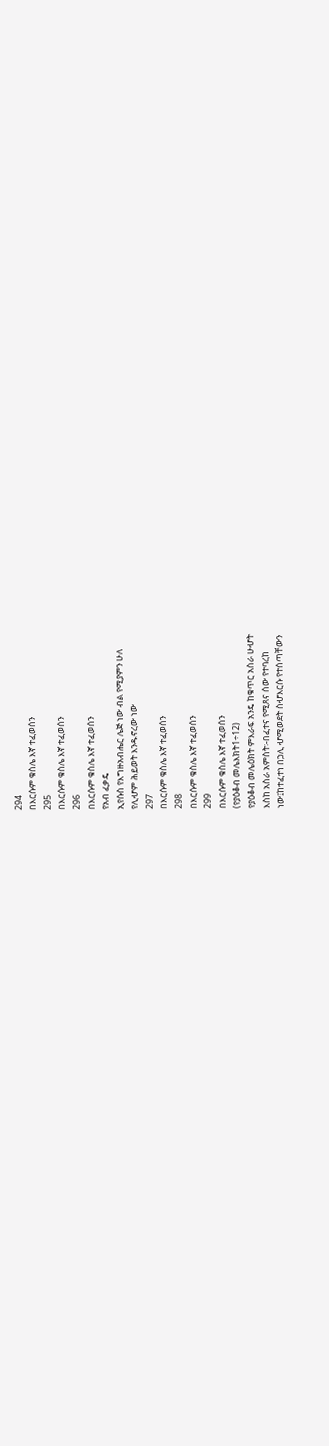294
በእርሱም ቁስሌ እኛ ተፈወሰን
295
በእርሱም ቁስሌ እኛ ተፈወሰን
296
በእርሱም ቁስሌ እኛ ተፈወሰን
የአብ ፈቃዴ
ኢየሱስ የእግዙአብሔር ሌጅ ነው ብል የሚያምን ሁለ
የሊሇም ሕይወት እንዱኖረው ነው
297
በእርሱም ቁስሌ እኛ ተፈወሰን
298
በእርሱም ቁስሌ እኛ ተፈወሰን
299
በእርሱም ቁስሌ እኛ ተፈወሰን
(የያዕቆብ መሌእክት1÷12)
የያዕቆብ መሌዕክት ምእራፍ አንዴ ከቁጥር አስራ ሁሇት
እስከ አስራ አምስት፡-በፈተና የሚጸና ሰው የተባረከ
ነው፤ከተፈተነ በኃሊ ሇሚወደት ስሇእርሱ የተሰጣቸውን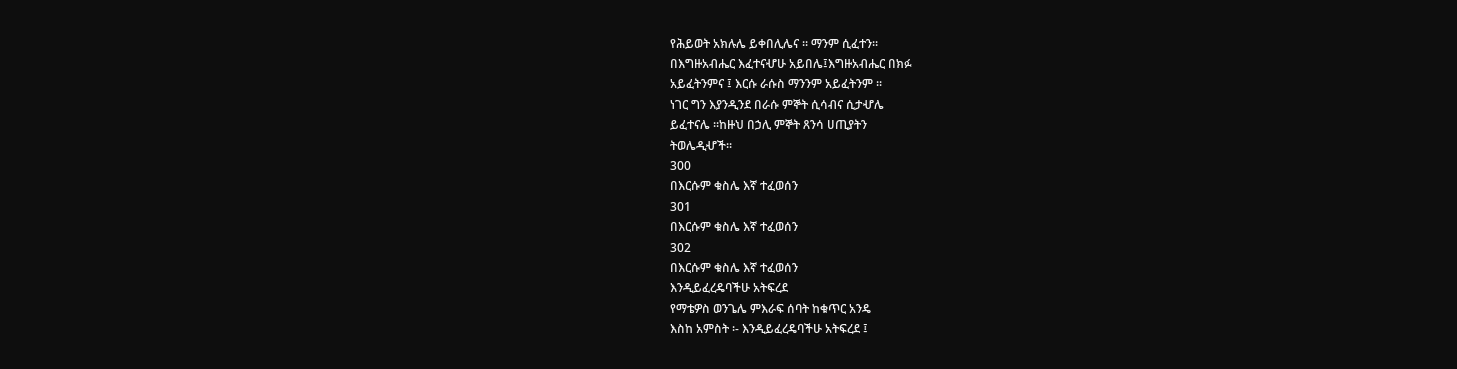የሕይወት አክሉሌ ይቀበሊሌና ፡፡ ማንም ሲፈተን፡፡
በእግዙአብሔር እፈተናሇሁ አይበሌ፤እግዙአብሔር በክፉ
አይፈትንምና ፤ እርሱ ራሱስ ማንንም አይፈትንም ፡፡
ነገር ግን እያንዲንደ በራሱ ምኞት ሲሳብና ሲታሇሌ
ይፈተናሌ ፡፡ከዙህ በኃሊ ምኞት ጸንሳ ሀጢያትን
ትወሌዲሇች፡፡
300
በእርሱም ቁስሌ እኛ ተፈወሰን
301
በእርሱም ቁስሌ እኛ ተፈወሰን
302
በእርሱም ቁስሌ እኛ ተፈወሰን
እንዲይፈረዴባችሁ አትፍረደ
የማቴዎስ ወንጌሌ ምእራፍ ሰባት ከቁጥር አንዴ
እስከ አምስት ፡- እንዲይፈረዴባችሁ አትፍረደ ፤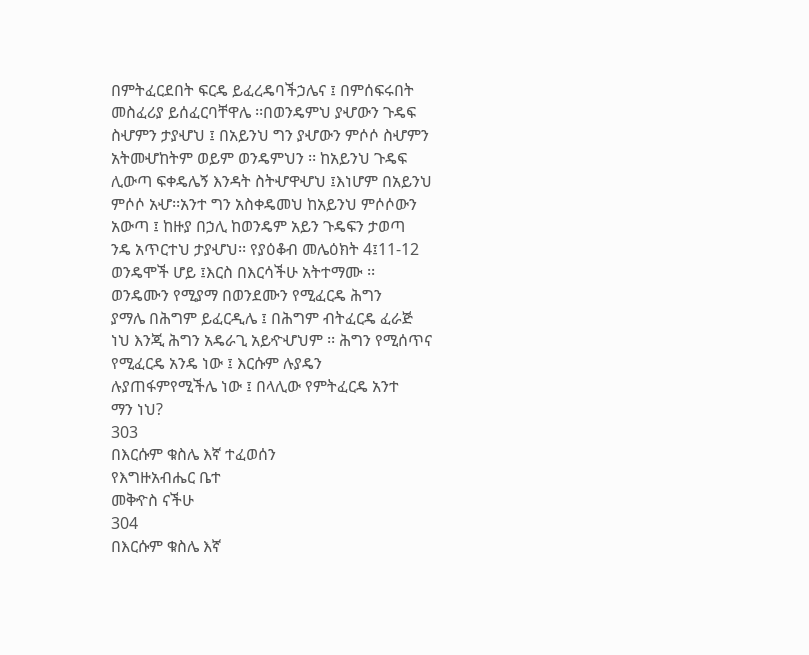በምትፈርደበት ፍርዴ ይፈረዴባችኃሌና ፤ በምሰፍሩበት
መስፈሪያ ይሰፈርባቸዋሌ ፡፡በወንዴምህ ያሇውን ጉዴፍ
ስሇምን ታያሇህ ፤ በአይንህ ግን ያሇውን ምሶሶ ስሇምን
አትመሇከትም ወይም ወንዴምህን ፡፡ ከአይንህ ጉዴፍ
ሊውጣ ፍቀዴሌኝ እንዳት ስትሇዋሇህ ፤እነሆም በአይንህ
ምሶሶ አሇ፡፡አንተ ግን አስቀዴመህ ከአይንህ ምሶሶውን
አውጣ ፤ ከዙያ በኃሊ ከወንዴም አይን ጉዴፍን ታወጣ
ንዴ አጥርተህ ታያሇህ፡፡ የያዕቆብ መሌዕክት 4፤11-12
ወንዴሞች ሆይ ፤እርስ በእርሳችሁ አትተማሙ ፡፡
ወንዴሙን የሚያማ በወንደሙን የሚፈርዴ ሕግን
ያማሌ በሕግም ይፈርዲሌ ፤ በሕግም ብትፈርዴ ፈራጅ
ነህ እንጂ ሕግን አዴራጊ አይዯሇህም ፡፡ ሕግን የሚሰጥና
የሚፈርዴ አንዴ ነው ፤ እርሱም ሉያዴን
ሉያጠፋምየሚችሌ ነው ፤ በላሊው የምትፈርዴ አንተ
ማን ነህ?
303
በእርሱም ቁስሌ እኛ ተፈወሰን
የእግዙአብሔር ቤተ
መቅዯስ ናችሁ
304
በእርሱም ቁስሌ እኛ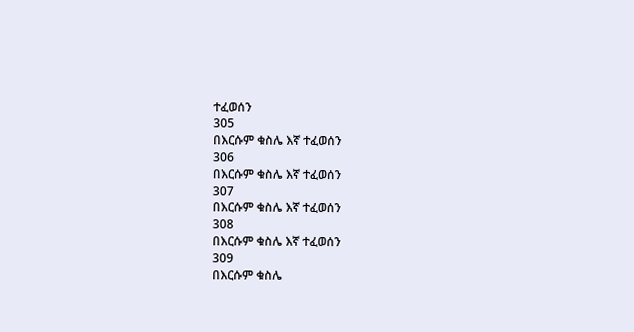ተፈወሰን
305
በእርሱም ቁስሌ እኛ ተፈወሰን
306
በእርሱም ቁስሌ እኛ ተፈወሰን
307
በእርሱም ቁስሌ እኛ ተፈወሰን
308
በእርሱም ቁስሌ እኛ ተፈወሰን
309
በእርሱም ቁስሌ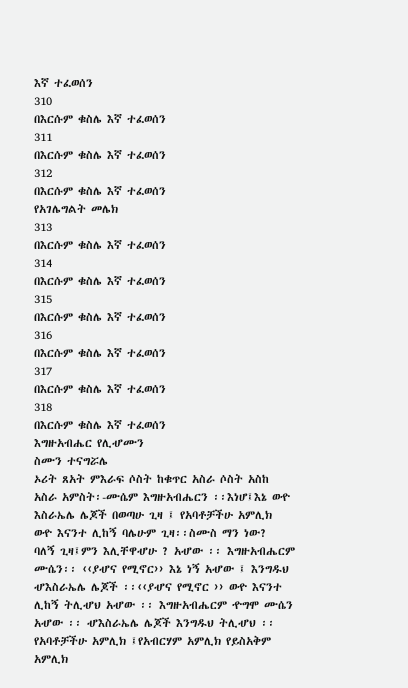እኛ ተፈወሰን
310
በእርሱም ቁስሌ እኛ ተፈወሰን
311
በእርሱም ቁስሌ እኛ ተፈወሰን
312
በእርሱም ቁስሌ እኛ ተፈወሰን
የአገሌግልት መሌክ
313
በእርሱም ቁስሌ እኛ ተፈወሰን
314
በእርሱም ቁስሌ እኛ ተፈወሰን
315
በእርሱም ቁስሌ እኛ ተፈወሰን
316
በእርሱም ቁስሌ እኛ ተፈወሰን
317
በእርሱም ቁስሌ እኛ ተፈወሰን
318
በእርሱም ቁስሌ እኛ ተፈወሰን
እግዙአብሔር የሊሇሙን
ስሙን ተናግሯሌ
ኦሪት ጸአት ምእራፍ ሶስት ከቁጥር አስራ ሶስት አስከ
አስራ አምስት፡-ሙሴም እግዙአብሔርን ፡፡እነሆ፤እኔ ወዯ
እስራኤሌ ሌጆች በወጣሁ ጊዛ ፤ የአባቶቻችሁ አምሊክ
ወዯ እናንተ ሊከኝ ባሌሁም ጊዛ፡፡ስሙስ ማን ነው?
ባለኝ ጊዛ፤ምን እሊቸዋሇሁ ? አሇው ፡፡ እግዙአብሔርም
ሙሴን፡፡ ‹‹ያሇና የሚኖር›› እኔ ነኝ አሇው ፤ እንግዱህ
ሇእስራኤሌ ሌጆች ፡፡‹‹ያሇና የሚኖር ›› ወዯ እናንተ
ሊከኝ ትሊሇህ አሇው ፡፡ እግዙአብሔርም ዯግሞ ሙሴን
አሇው ፡፡ ሇእስራኤሌ ሌጆች እንግዱህ ትሊሇህ ፡፡
የአባቶቻችሁ አምሊክ ፤የአብርሃም አምሊክ የይስአቅም
አምሊክ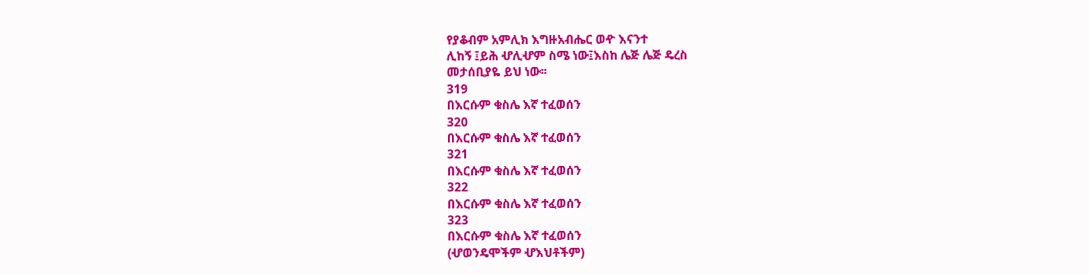የያቆብም አምሊክ እግዙአብሔር ወዯ እናንተ
ሊከኝ ፤ይሕ ሇሊሇም ስሜ ነው፤እስከ ሌጅ ሌጅ ዴረስ
መታሰቢያዬ ይህ ነው፡፡
319
በእርሱም ቁስሌ እኛ ተፈወሰን
320
በእርሱም ቁስሌ እኛ ተፈወሰን
321
በእርሱም ቁስሌ እኛ ተፈወሰን
322
በእርሱም ቁስሌ እኛ ተፈወሰን
323
በእርሱም ቁስሌ እኛ ተፈወሰን
(ሇወንዴሞችም ሇእህቶችም)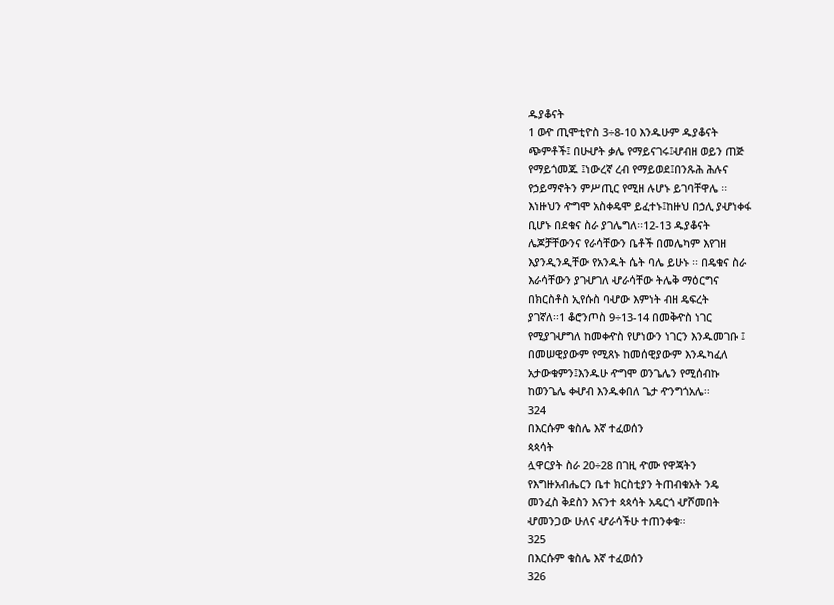ዱያቆናት
1 ወዯ ጢሞቲዮስ 3÷8-10 እንዱሁም ዱያቆናት
ጭምቶች፤ በሁሇት ቃሌ የማይናገሩ፤ሇብዘ ወይን ጠጅ
የማይጎመጁ ፤ነውረኛ ረብ የማይወደ፤በንጹሕ ሕሉና
የኃይማኖትን ምሥጢር የሚዘ ሉሆኑ ይገባቸዋሌ ፡፡
እነዙህን ዯግሞ አስቀዴሞ ይፈተኑ፤ከዙህ በኃሊ ያሇነቀፋ
ቢሆኑ በደቁና ስራ ያገሌግለ፡፡12-13 ዱያቆናት
ሌጆቻቸውንና የራሳቸውን ቤቶች በመሌካም እየገዘ
እያንዲንዲቸው የአንዱት ሴት ባሌ ይሁኑ ፡፡ በዴቁና ስራ
እራሳቸውን ያገሇገለ ሇራሳቸው ትሌቅ ማዕርግና
በክርስቶስ ኢየሱስ ባሇው እምነት ብዘ ዴፍረት
ያገኛለ፡፡1 ቆሮንጦስ 9÷13-14 በመቅዯስ ነገር
የሚያገሇግለ ከመቀዯስ የሆነውን ነገርን እንዱመገቡ ፤
በመሠዊያውም የሚጸኑ ከመሰዊያውም እንዱካፈለ
አታውቁምን፤እንዱሁ ዯግሞ ወንጌሌን የሚሰብኩ
ከወንጌሌ ቀሇብ እንዱቀበለ ጌታ ዯንግጎአሌ፡፡
324
በእርሱም ቁስሌ እኛ ተፈወሰን
ጳጳሳት
ሏዋርያት ስራ 20÷28 በገዚ ዯሙ የዋጃትን
የእግዙአብሔርን ቤተ ክርስቲያን ትጠብቁአት ንዴ
መንፈስ ቅደስን እናንተ ጳጳሳት አዴርጎ ሇሾመበት
ሇመንጋው ሁለና ሇራሳችሁ ተጠንቀቁ፡፡
325
በእርሱም ቁስሌ እኛ ተፈወሰን
326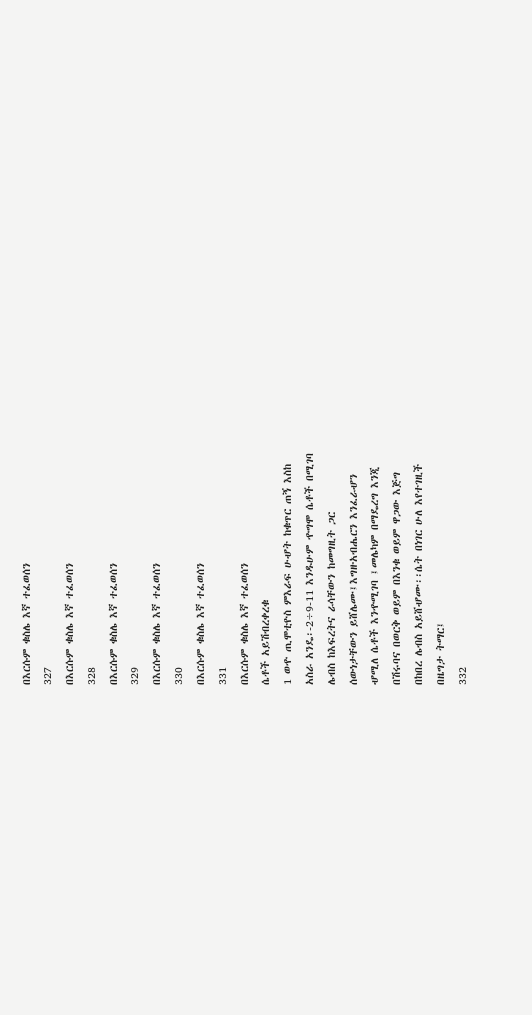በእርሱም ቁስሌ እኛ ተፈወሰን
327
በእርሱም ቁስሌ እኛ ተፈወሰን
328
በእርሱም ቁስሌ እኛ ተፈወሰን
329
በእርሱም ቁስሌ እኛ ተፈወሰን
330
በእርሱም ቁስሌ እኛ ተፈወሰን
331
በእርሱም ቁስሌ እኛ ተፈወሰን
ሴቶች አይሽብረቀረቁ
1 ወዯ ጢሞቲዮስ ምእራፍ ሁሇት ከቁጥር ጠኝ እስከ
አስራ አንዴ፡-2÷9-11 እንዱሁም ዯግሞ ሴቶች በሚገባ
ሌብስ ከእፍረትና ራሳቸውን ከመግዚት ጋር
ሰውነታቸውን ይሸሌሙ፤እግዙአብሔርን እንፈራሇን
ሇሚለ ሴቶች እንዯሚገባ ፤መሌካም በማዴረግ እንጂ
በሽሩባና በወርቅ ወይም በእንቁ ወይም ዋጋው እጅግ
በከበረ ሌብስ አይሸሇሙ፡፡ሴት በነገር ሁለ እየተገዚች
በዜግታ ትማር፤
332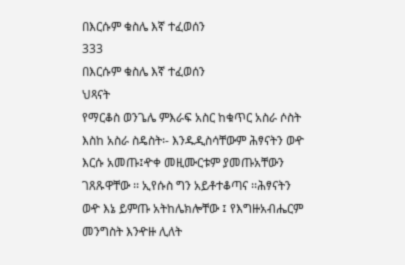በእርሱም ቁስሌ እኛ ተፈወሰን
333
በእርሱም ቁስሌ እኛ ተፈወሰን
ህጻናት
የማርቆስ ወንጌሌ ምእራፍ አስር ከቁጥር አስራ ሶስት
እስከ አስራ ስዴስት፡- እንዱዲስሳቸውም ሕፃናትን ወዯ
እርሱ አመጡ፤ዯቀ መዚሙርቱም ያመጡአቸውን
ገጸጹዋቸው ፡፡ ኢየሱስ ግን አይቶተቆጣና ፡፡ሕፃናትን
ወዯ እኔ ይምጡ አትከሌክሎቸው ፤ የእግዙአብሔርም
መንግስት እንዯዙ ሊለት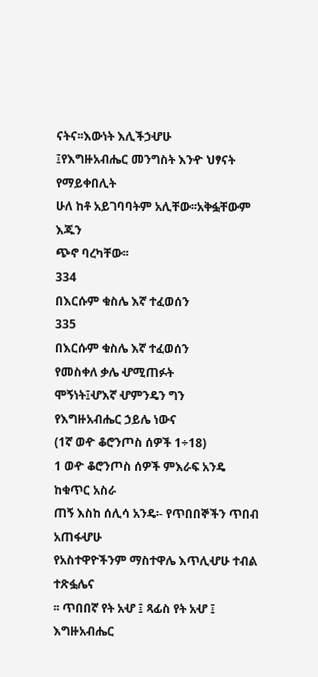ናትና፡፡እውነት እሊችኃሇሁ
፤የእግዙአብሔር መንግስት እንዯ ህፃናት የማይቀበሊት
ሁለ ከቶ አይገባባትም አሊቸው፡፡አቅፏቸውም እጁን
ጭኖ ባረካቸው፡፡
334
በእርሱም ቁስሌ እኛ ተፈወሰን
335
በእርሱም ቁስሌ እኛ ተፈወሰን
የመስቀለ ቃሌ ሇሚጠፉት
ሞኝነት፤ሇእኛ ሇምንዴን ግን
የእግዙአብሔር ኃይሌ ነውና
(1ኛ ወዯ ቆሮንጦስ ሰዎች 1÷18)
1 ወዯ ቆሮንጦስ ሰዎች ምእራፍ አንዴ ከቁጥር አስራ
ጠኝ እስከ ሰሊሳ አንዴ፡- የጥበበኞችን ጥበብ አጠፋሇሁ
የአስተዋዮችንም ማስተዋሌ እጥሊሇሁ ተብል ተጽፏሌና
፡፡ ጥበበኛ የት አሇ ፤ ጻፊስ የት አሇ ፤ እግዙአብሔር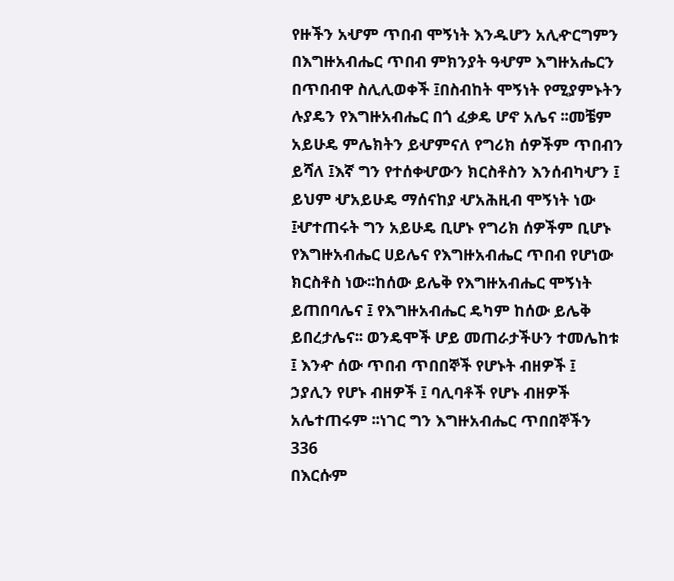የዙችን አሇም ጥበብ ሞኝነት እንዱሆን አሊዯርግምን
በእግዙአብሔር ጥበብ ምክንያት ዓሇም እግዙአሔርን
በጥበብዋ ስሊሊወቀች ፤በስብከት ሞኝነት የሚያምኑትን
ሉያዴን የእግዙአብሔር በጎ ፈቃዴ ሆኖ አሌና ፡፡መቼም
አይሁዴ ምሌክትን ይሇምናለ የግሪክ ሰዎችም ጥበብን
ይሻለ ፤እኛ ግን የተሰቀሇውን ክርስቶስን እንሰብካሇን ፤
ይህም ሇአይሁዴ ማሰናከያ ሇአሕዚብ ሞኝነት ነው
፤ሇተጠሩት ግን አይሁዴ ቢሆኑ የግሪክ ሰዎችም ቢሆኑ
የእግዙአብሔር ሀይሌና የእግዙአብሔር ጥበብ የሆነው
ክርስቶስ ነው፡፡ከሰው ይሌቅ የእግዙአብሔር ሞኝነት
ይጠበባሌና ፤ የእግዙአብሔር ዴካም ከሰው ይሌቅ
ይበረታሌና፡፡ ወንዴሞች ሆይ መጠራታችሁን ተመሌከቱ
፤ እንዯ ሰው ጥበብ ጥበበኞች የሆኑት ብዘዎች ፤
ኃያሊን የሆኑ ብዘዎች ፤ ባሊባቶች የሆኑ ብዘዎች
አሌተጠሩም ፡፡ነገር ግን እግዙአብሔር ጥበበኞችን
336
በእርሱም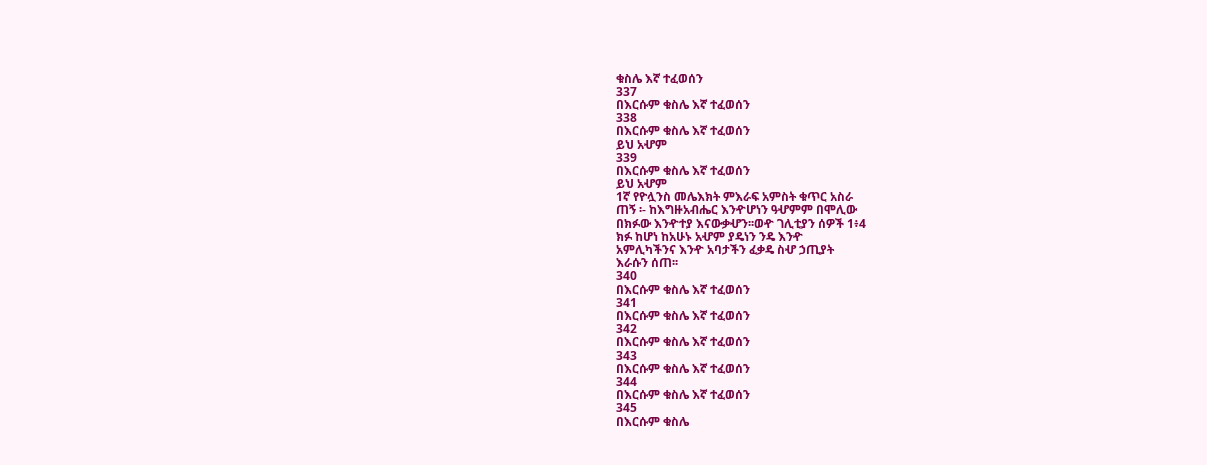ቁስሌ እኛ ተፈወሰን
337
በእርሱም ቁስሌ እኛ ተፈወሰን
338
በእርሱም ቁስሌ እኛ ተፈወሰን
ይህ አሇም
339
በእርሱም ቁስሌ እኛ ተፈወሰን
ይህ አሇም
1ኛ የዮሏንስ መሌእክት ምእራፍ አምስት ቁጥር አስራ
ጠኝ ፡- ከእግዙአብሔር እንዯሆነን ዓሇምም በሞሊው
በክፉው እንዯተያ እናውቃሇን፡፡ወዯ ገሊቲያን ሰዎች 1፥4
ክፉ ከሆነ ከአሁኑ አሇም ያዴነን ንዴ እንዯ
አምሊካችንና እንዯ አባታችን ፈቃዴ ስሇ ኃጢያት
እራሱን ሰጠ፡፡
340
በእርሱም ቁስሌ እኛ ተፈወሰን
341
በእርሱም ቁስሌ እኛ ተፈወሰን
342
በእርሱም ቁስሌ እኛ ተፈወሰን
343
በእርሱም ቁስሌ እኛ ተፈወሰን
344
በእርሱም ቁስሌ እኛ ተፈወሰን
345
በእርሱም ቁስሌ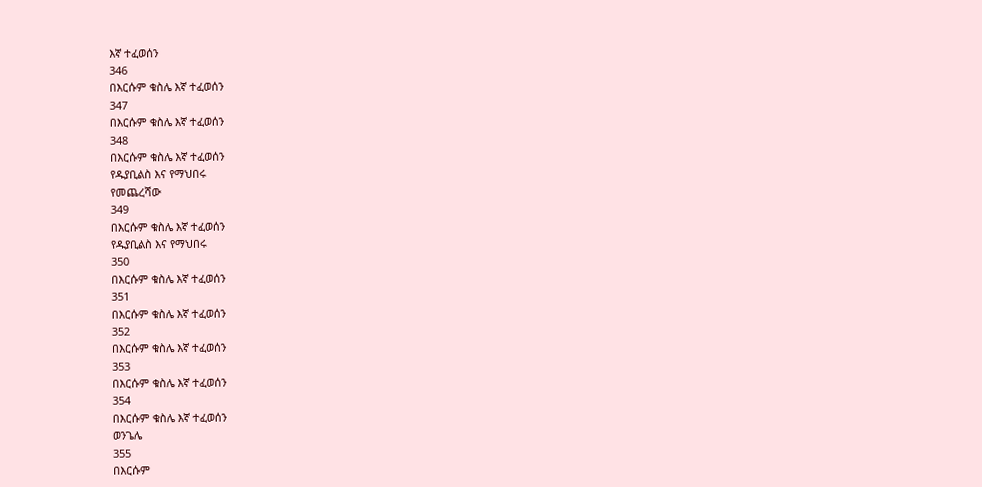እኛ ተፈወሰን
346
በእርሱም ቁስሌ እኛ ተፈወሰን
347
በእርሱም ቁስሌ እኛ ተፈወሰን
348
በእርሱም ቁስሌ እኛ ተፈወሰን
የዱያቢልስ እና የማህበሩ
የመጨረሻው
349
በእርሱም ቁስሌ እኛ ተፈወሰን
የዱያቢልስ እና የማህበሩ
350
በእርሱም ቁስሌ እኛ ተፈወሰን
351
በእርሱም ቁስሌ እኛ ተፈወሰን
352
በእርሱም ቁስሌ እኛ ተፈወሰን
353
በእርሱም ቁስሌ እኛ ተፈወሰን
354
በእርሱም ቁስሌ እኛ ተፈወሰን
ወንጌሌ
355
በእርሱም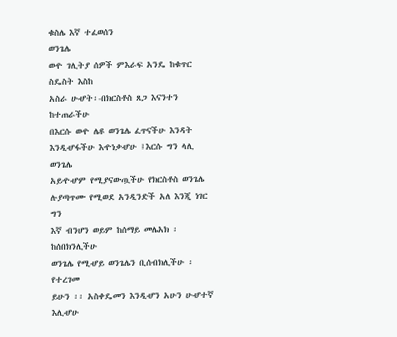ቁስሌ እኛ ተፈወሰን
ወንጌሌ
ወዯ ገሊትያ ሰዎች ምእራፍ አንዴ ከቁጥር ስዴስት እስከ
አስራ ሁሇት፡-በክርስቶስ ጸጋ እናንተን ከተጠራችሁ
በእርሱ ወዯ ሌዩ ወንጌሌ ፈጥናችሁ እንዳት
እንዲሇፋችሁ እዯነቃሇሁ ፤እርሱ ግን ላሊ ወንጌሌ
አይዯሇም የሚያናውጧችሁ የክርስቶስ ወንጌሌ
ሉያጣጥሙ የሚወደ አንዲንድች አለ እንጂ ነገር ግን
እኛ ብንሆን ወይም ከሰማይ መሌአክ ፡ከሰበክንሊችሁ
ወንጌሌ የሚሇይ ወንጌሌን ቢሰብክሊችሁ ፡የተረገመ
ይሁን ፡፡ አስቀዴመን እንዲሇን አሁን ሁሇተኛ እሊሇሁ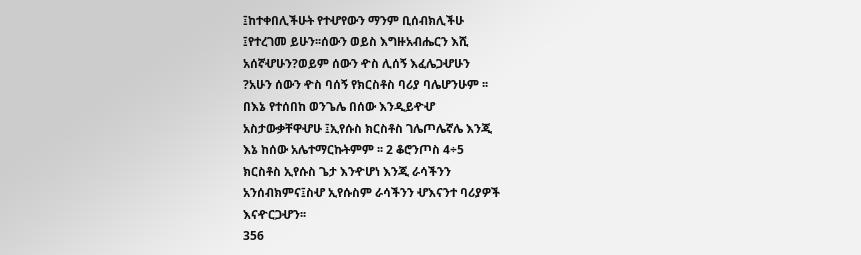፤ከተቀበሊችሁት የተሇየውን ማንም ቢሰብክሊችሁ
፤የተረገመ ይሁን፡፡ሰውን ወይስ እግዙአብሔርን እሺ
አሰኛሇሁን?ወይም ሰውን ዯስ ሊሰኝ እፈሌጋሇሁን
?አሁን ሰውን ዯስ ባሰኝ የክርስቶስ ባሪያ ባሌሆንሁም ፡፡
በእኔ የተሰበከ ወንጌሌ በሰው እንዲይዯሇ
አስታውቃቸዋሇሁ ፤ኢየሱስ ክርስቶስ ገሌጦሌኛሌ እንጂ
እኔ ከሰው አሌተማርኩትምም ፡፡ 2 ቆሮንጦስ 4÷5
ክርስቶስ ኢየሱስ ጌታ እንዯሆነ እንጂ ራሳችንን
አንሰብክምና፤ስሇ ኢየሱስም ራሳችንን ሇእናንተ ባሪያዎች
እናዯርጋሇን፡፡
356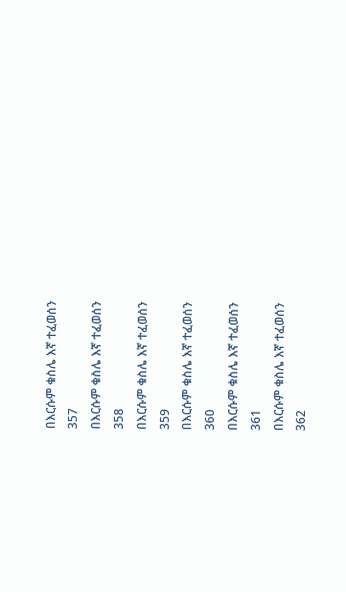በእርሱም ቁስሌ እኛ ተፈወሰን
357
በእርሱም ቁስሌ እኛ ተፈወሰን
358
በእርሱም ቁስሌ እኛ ተፈወሰን
359
በእርሱም ቁስሌ እኛ ተፈወሰን
360
በእርሱም ቁስሌ እኛ ተፈወሰን
361
በእርሱም ቁስሌ እኛ ተፈወሰን
362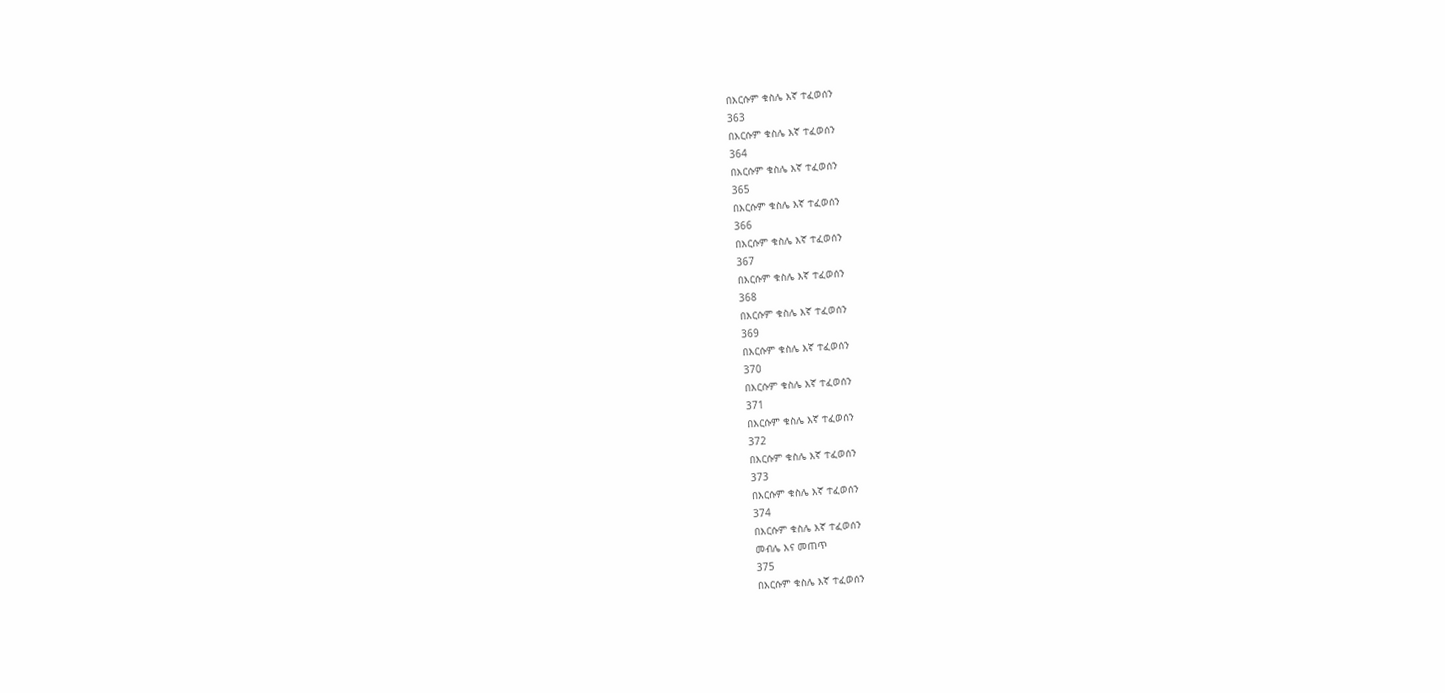በእርሱም ቁስሌ እኛ ተፈወሰን
363
በእርሱም ቁስሌ እኛ ተፈወሰን
364
በእርሱም ቁስሌ እኛ ተፈወሰን
365
በእርሱም ቁስሌ እኛ ተፈወሰን
366
በእርሱም ቁስሌ እኛ ተፈወሰን
367
በእርሱም ቁስሌ እኛ ተፈወሰን
368
በእርሱም ቁስሌ እኛ ተፈወሰን
369
በእርሱም ቁስሌ እኛ ተፈወሰን
370
በእርሱም ቁስሌ እኛ ተፈወሰን
371
በእርሱም ቁስሌ እኛ ተፈወሰን
372
በእርሱም ቁስሌ እኛ ተፈወሰን
373
በእርሱም ቁስሌ እኛ ተፈወሰን
374
በእርሱም ቁስሌ እኛ ተፈወሰን
መብሌ እና መጠጥ
375
በእርሱም ቁስሌ እኛ ተፈወሰን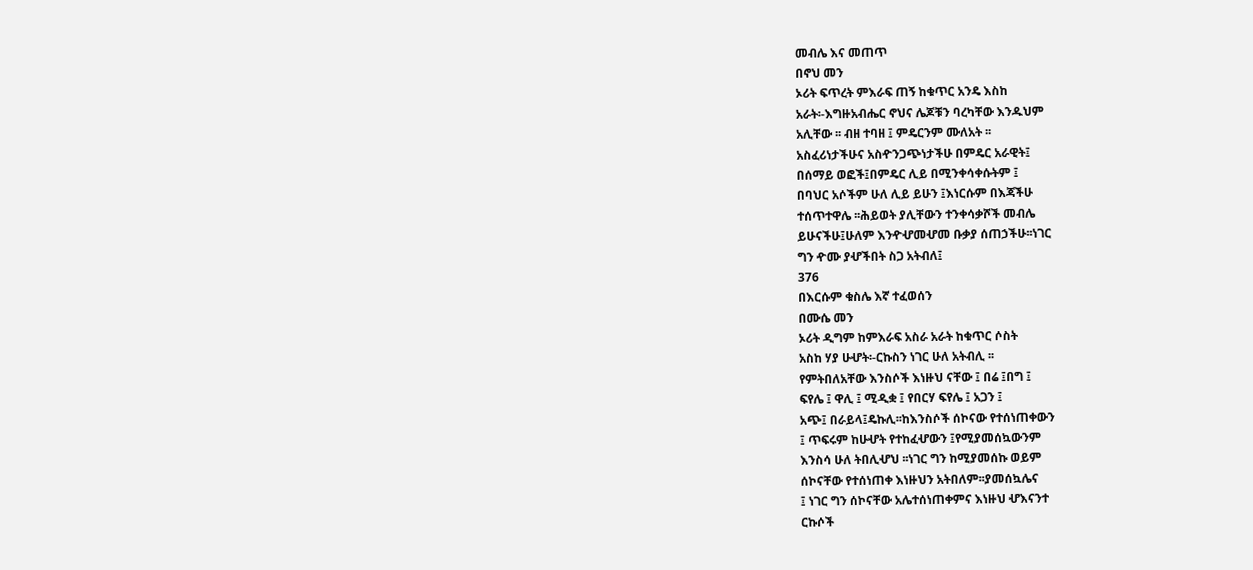መብሌ እና መጠጥ
በኖህ መን
ኦሪት ፍጥረት ምእራፍ ጠኝ ከቁጥር አንዴ እስከ
አራት፡-እግዙአብሔር ኖህና ሌጆቹን ባረካቸው እንዱህም
አሊቸው ፡፡ ብዘ ተባዘ ፤ ምዴርንም ሙለአት ፡፡
አስፈሪነታችሁና አስዯንጋጭነታችሁ በምዴር አራዊት፤
በሰማይ ወፎች፤በምዴር ሊይ በሚንቀሳቀሱትም ፤
በባህር አሶችም ሁለ ሊይ ይሁን ፤እነርሱም በእጃችሁ
ተሰጥተዋሌ ፡፡ሕይወት ያሊቸውን ተንቀሳቃሾች መብሌ
ይሁናችሁ፤ሁለም እንዯሇመሇመ ቡቃያ ሰጠኃችሁ፡፡ነገር
ግን ዯሙ ያሇችበት ስጋ አትብለ፤
376
በእርሱም ቁስሌ እኛ ተፈወሰን
በሙሴ መን
ኦሪት ዲግም ከምእራፍ አስራ አራት ከቁጥር ሶስት
አስከ ሃያ ሁሇት፡-ርኩስን ነገር ሁለ አትብሊ ፡፡
የምትበለአቸው እንስሶች እነዙህ ናቸው ፤ በሬ ፤በግ ፤
ፍየሌ ፤ ዋሊ ፤ ሚዲቋ ፤ የበርሃ ፍየሌ ፤ አጋን ፤
አጭ፤ በራይላ፤ዴኩሊ፡፡ከእንስሶች ሰኮናው የተሰነጠቀውን
፤ ጥፍሩም ከሁሇት የተከፈሇውን ፤የሚያመሰኳውንም
እንስሳ ሁለ ትበሊሇህ ፡፡ነገር ግን ከሚያመሰኩ ወይም
ሰኮናቸው የተሰነጠቀ እነዙህን አትበለም፡፡ያመሰኳሌና
፤ ነገር ግን ሰኮናቸው አሌተሰነጠቀምና እነዙህ ሇእናንተ
ርኩሶች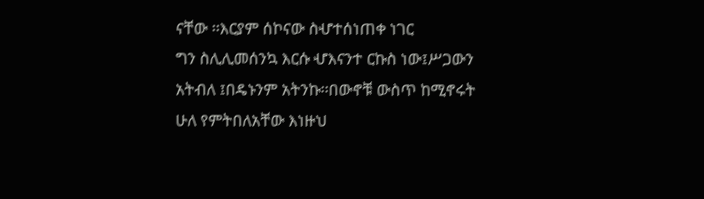ናቸው ፡፡እርያም ሰኮናው ስሇተሰነጠቀ ነገር
ግን ስሊሊመሰንኳ እርሱ ሇእናንተ ርኩስ ነው፤ሥጋውን
አትብለ ፤በዴኑንም አትንኩ፡፡በውኖቹ ውስጥ ከሚኖሩት
ሁለ የምትበለአቸው እነዙህ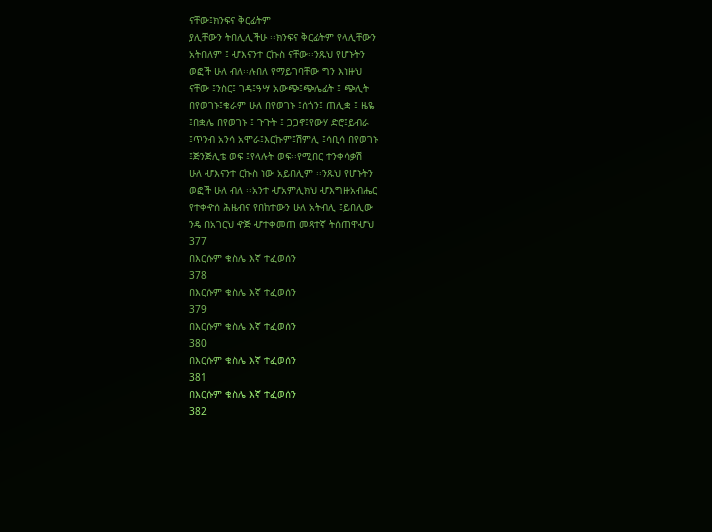ናቸው፤ክንፍና ቅርፊትም
ያሊቸውን ትበሊሊችሁ ፡፡ክንፍና ቅርፊትም የላሊቸውን
አትበለም ፤ ሇእናንተ ርኩስ ናቸው፡፡ንጹህ የሆኑትን
ወፎች ሁለ ብለ፡፡ሉበለ የማይገባቸው ግን እነዙህ
ናቸው ፤ንስር፤ ገዳ፤ዓሣ አውጭ፤ጭሌፊት ፤ ጭሊት
በየወገኑ፤ቁራም ሁለ በየወገኑ ፤ሰጎን፤ ጠሊቋ ፤ ዜዬ
፤በቋሌ በየወገኑ ፤ ጉጉት ፤ ጋጋኖ፤የውሃ ድሮ፤ይብራ
፤ጥንብ አንሳ አሞራ፤እርኩም፤ሽምሊ ፤ሳቢሳ በየወገኑ
፤ጅንጅሊቴ ወፍ ፤የላሉት ወፍ፡፡የሚበር ተንቀሳቃሽ
ሁለ ሇእናንተ ርኩስ ነው አይበሊም ፡፡ንጹህ የሆኑትን
ወፎች ሁለ ብለ ፡፡አንተ ሇአምሊክህ ሇእግዙአብሔር
የተቀዯሰ ሕዜብና የበከተውን ሁለ አትብሊ ፤ይበሊው
ንዴ በአገርህ ዯጅ ሇተቀመጠ መጻተኛ ትሰጠዋሇህ
377
በእርሱም ቁስሌ እኛ ተፈወሰን
378
በእርሱም ቁስሌ እኛ ተፈወሰን
379
በእርሱም ቁስሌ እኛ ተፈወሰን
380
በእርሱም ቁስሌ እኛ ተፈወሰን
381
በእርሱም ቁስሌ እኛ ተፈወሰን
382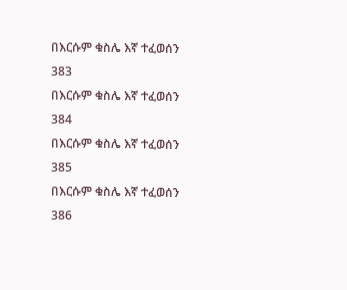በእርሱም ቁስሌ እኛ ተፈወሰን
383
በእርሱም ቁስሌ እኛ ተፈወሰን
384
በእርሱም ቁስሌ እኛ ተፈወሰን
385
በእርሱም ቁስሌ እኛ ተፈወሰን
386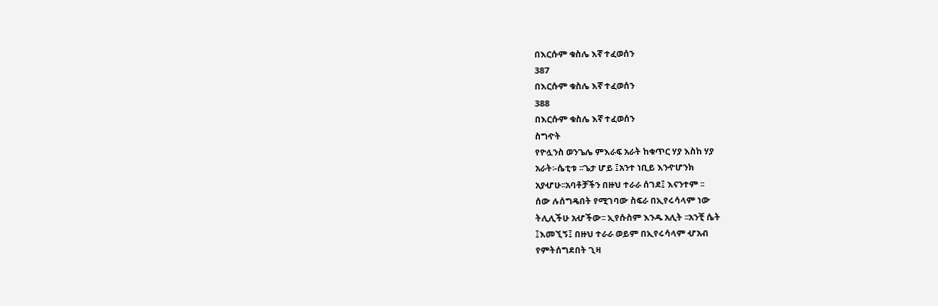በእርሱም ቁስሌ እኛ ተፈወሰን
387
በእርሱም ቁስሌ እኛ ተፈወሰን
388
በእርሱም ቁስሌ እኛ ተፈወሰን
ስግዯት
የዮሏንስ ወንጌሌ ምእራፍ አራት ከቁጥር ሃያ እስከ ሃያ
አራት፡-ሴቲቱ ፡፡ጌታ ሆይ ፤አንተ ነቢይ እንዯሆንክ
አያሇሁ፡፡አባቶቻችን በዙህ ተራራ ሰገደ፤ እናንተም ፡፡
ሰው ሉሰግዴበት የሚገባው ስፍራ በኢየሩሳላም ነው
ትሊሊችሁ አሇችው፡፡ ኢየሱስም እንዱ አሊት ፡፡አንቺ ሴት
፤እመኚኝ፤ በዙህ ተራራ ወይም በኢየሩሳላም ሇአብ
የምትሰግደበት ጊዛ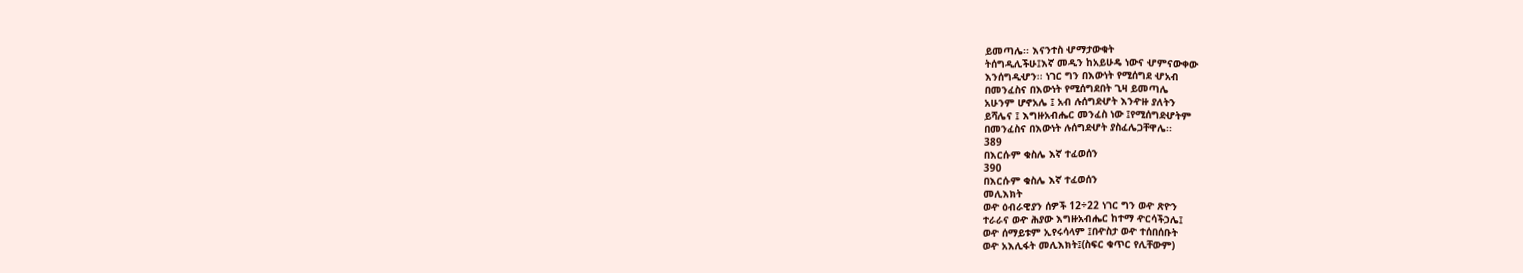ይመጣሌ፡፡ እናንተስ ሇማታውቁት
ትሰግዲሊችሁ፤እኛ መዲን ከአይሁዴ ነውና ሇምናውቀው
እንሰግዲሇን፡፡ ነገር ግን በእውነት የሚሰግደ ሇአብ
በመንፈስና በእውነት የሚሰግደበት ጊዛ ይመጣሌ
አሁንም ሆኖአሌ ፤ አብ ሉሰግደሇት እንዯዙ ያለትን
ይሻሌና ፤ እግዙአብሔር መንፈስ ነው ፤የሚሰግደሇትም
በመንፈስና በእውነት ሉሰግደሇት ያስፈሌጋቸዋሌ፡፡
389
በእርሱም ቁስሌ እኛ ተፈወሰን
390
በእርሱም ቁስሌ እኛ ተፈወሰን
መሊእክት
ወዯ ዕብራዊያን ሰዎች 12÷22 ነገር ግን ወዯ ጽዮን
ተራራና ወዯ ሕያው እግዙአብሔር ከተማ ዯርሳችኃሌ፤
ወዯ ሰማይቱም ኢየሩሳላም ፤በዯስታ ወዯ ተሰበሰቡት
ወዯ አእሊፋት መሊእክት፤(ስፍር ቁጥር የሊቸውም)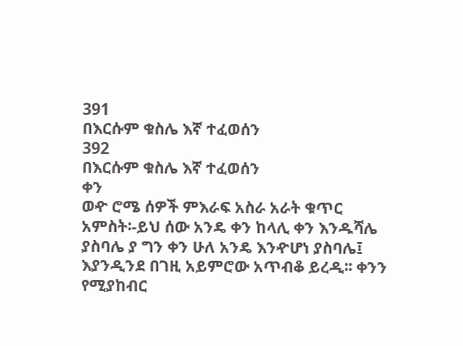391
በእርሱም ቁስሌ እኛ ተፈወሰን
392
በእርሱም ቁስሌ እኛ ተፈወሰን
ቀን
ወዯ ሮሜ ሰዎች ምእራፍ አስራ አራት ቁጥር
አምስት፡-ይህ ሰው አንዴ ቀን ከላሊ ቀን እንዱሻሌ
ያስባሌ ያ ግን ቀን ሁለ አንዴ እንዯሆነ ያስባሌ፤
እያንዲንደ በገዚ አይምሮው አጥብቆ ይረዲ፡፡ ቀንን
የሚያከብር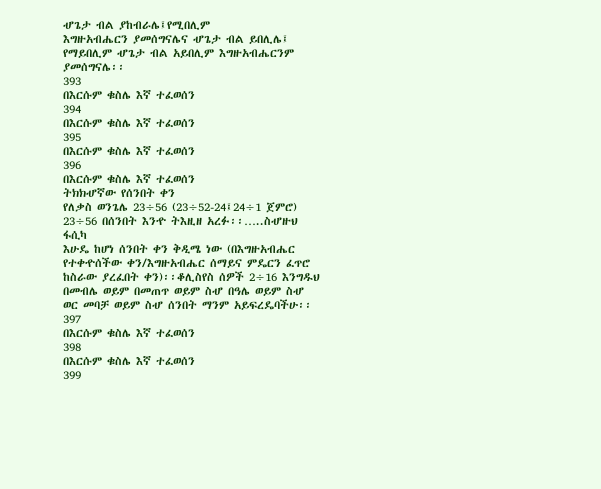ሇጌታ ብል ያከብራሌ፤የሚበሊም
እግዙአብሔርን ያመሰግናሌና ሇጌታ ብል ይበሊሌ፤
የማይበሊም ሇጌታ ብል አይበሊም እግዙአብሔርንም
ያመሰግናሌ፡፡
393
በእርሱም ቁስሌ እኛ ተፈወሰን
394
በእርሱም ቁስሌ እኛ ተፈወሰን
395
በእርሱም ቁስሌ እኛ ተፈወሰን
396
በእርሱም ቁስሌ እኛ ተፈወሰን
ትክክሇኛው የሰንበት ቀን
የለቃስ ወንጌሌ 23÷56 (23÷52-24፤24÷1 ጀምሮ)
23÷56 በሰንበት እንዯ ትእዚዘ አረፉ፡፡…..ስሇዙህ ፋሲካ
እሁዴ ከሆነ ሰንበት ቀን ቅዲሜ ነው (በእግዙአብሔር
የተቀዯሰችው ቀን/እግዙአብሔር ሰማይና ምዴርን ፈጥሮ
ከስራው ያረፈበት ቀን)፡፡ቆሊስየስ ሰዎች 2÷16 እንግዱህ
በመብሌ ወይም በመጠጥ ወይም ስሇ በዓሌ ወይም ስሇ
ወር መባቻ ወይም ስሇ ሰንበት ማንም አይፍረዴባችሁ፡፡
397
በእርሱም ቁስሌ እኛ ተፈወሰን
398
በእርሱም ቁስሌ እኛ ተፈወሰን
399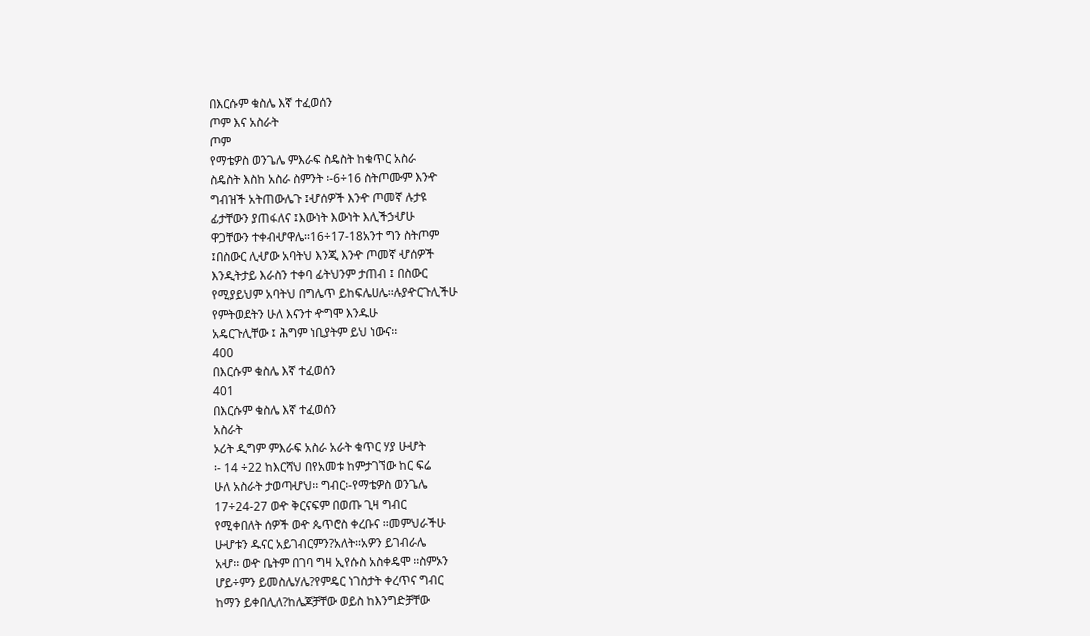በእርሱም ቁስሌ እኛ ተፈወሰን
ጦም እና አስራት
ጦም
የማቴዎስ ወንጌሌ ምእራፍ ስዴስት ከቁጥር አስራ
ስዴስት እስከ አስራ ስምንት ፡-6÷16 ስትጦሙም እንዯ
ግብዝች አትጠውሌጉ ፤ሇሰዎች እንዯ ጦመኛ ሉታዩ
ፊታቸውን ያጠፋለና ፤እውነት እውነት እሊችኃሇሁ
ዋጋቸውን ተቀብሇዋሌ፡፡16÷17-18አንተ ግን ስትጦም
፤በስውር ሊሇው አባትህ እንጂ እንዯ ጦመኛ ሇሰዎች
እንዲትታይ እራስን ተቀባ ፊትህንም ታጠብ ፤ በስውር
የሚያይህም አባትህ በግሌጥ ይከፍሌሀሌ፡፡ሉያዯርጉሊችሁ
የምትወደትን ሁለ እናንተ ዯግሞ እንዱሁ
አዴርጉሊቸው ፤ ሕግም ነቢያትም ይህ ነውና፡፡
400
በእርሱም ቁስሌ እኛ ተፈወሰን
401
በእርሱም ቁስሌ እኛ ተፈወሰን
አስራት
ኦሪት ዲግም ምእራፍ አስራ አራት ቁጥር ሃያ ሁሇት
፡- 14 ÷22 ከእርሻህ በየአመቱ ከምታገኘው ከር ፍሬ
ሁለ አስራት ታወጣሇህ፡፡ ግብር፡-የማቴዎስ ወንጌሌ
17÷24-27 ወዯ ቅርናፍም በወጡ ጊዛ ግብር
የሚቀበለት ሰዎች ወዯ ጴጥሮስ ቀረቡና ፡፡መምህራችሁ
ሁሇቱን ዱናር አይገብርምን?አለት፡፡አዎን ይገብራሌ
አሇ፡፡ ወዯ ቤትም በገባ ግዛ ኢየሱስ አስቀዴሞ ፡፡ስምኦን
ሆይ÷ምን ይመስሌሃሌ?የምዴር ነገስታት ቀረጥና ግብር
ከማን ይቀበሊለ?ከሌጆቻቸው ወይስ ከእንግድቻቸው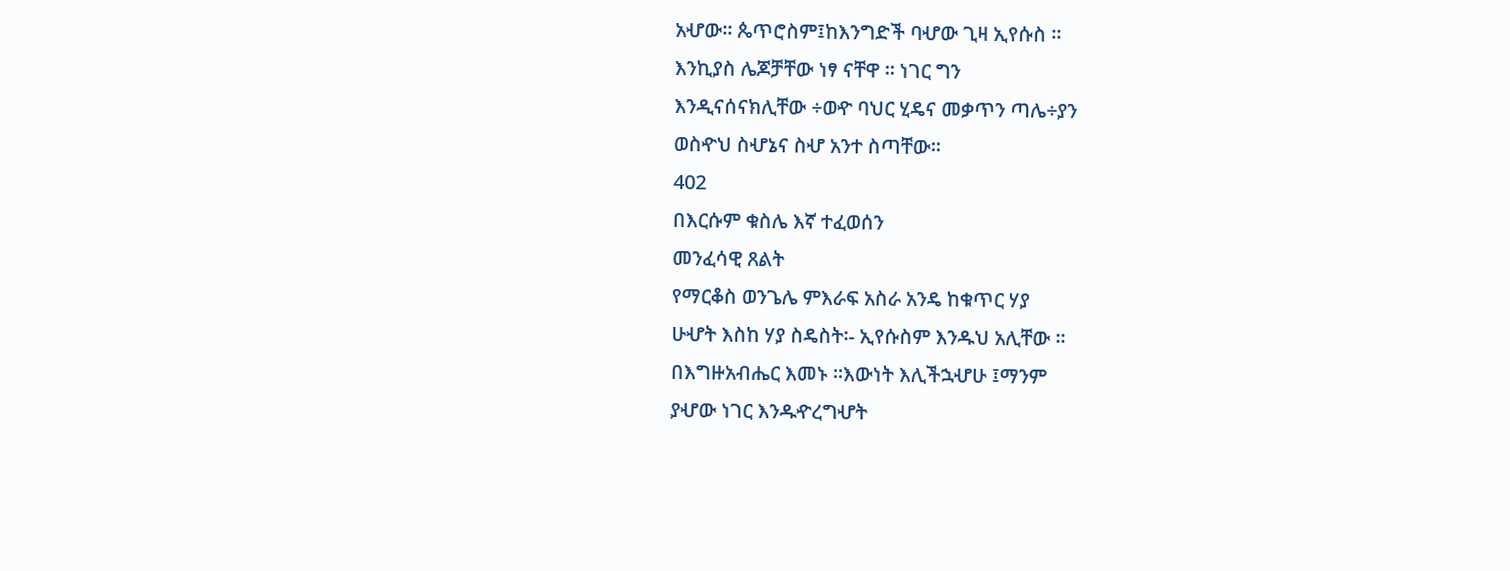አሇው፡፡ ጴጥሮስም፤ከእንግድች ባሇው ጊዛ ኢየሱስ ፡፡
እንኪያስ ሌጆቻቸው ነፃ ናቸዋ ፡፡ ነገር ግን
እንዲናሰናክሊቸው ÷ወዯ ባህር ሂዴና መቃጥን ጣሌ÷ያን
ወስዯህ ስሇኔና ስሇ አንተ ስጣቸው፡፡
402
በእርሱም ቁስሌ እኛ ተፈወሰን
መንፈሳዊ ጸልት
የማርቆስ ወንጌሌ ምእራፍ አስራ አንዴ ከቁጥር ሃያ
ሁሇት እስከ ሃያ ስዴስት፡- ኢየሱስም እንዱህ አሊቸው ፡፡
በእግዙአብሔር እመኑ ፡፡እውነት እሊችኋሇሁ ፤ማንም
ያሇው ነገር እንዱዯረግሇት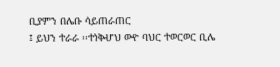ቢያምን በሌቡ ሳይጠራጠር
፤ ይህን ተራራ ፡፡ተነቅሇህ ወዯ ባህር ተወርወር ቢሌ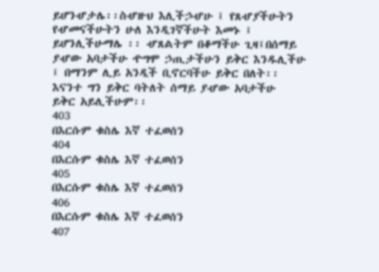ይሆንሇታሌ፡፡ስሇዙህ እሊችኃሇሁ ፤ የጸሇያችሁትን
የሇመናችሁትን ሁለ እንዲገኛችሁት እመኑ ፤
ይሆንሊችሁማሌ ፡፡ ሇጸልትም በቆማችሁ ጊዛ፤በሰማይ
ያሇው አባታችሁ ዯግሞ ኃጢታችሁን ይቅር እንዱሊችሁ
፤ በማንም ሊይ አንዲች ቢኖርባችሁ ይቅር በለት፡፡
እናንተ ግን ይቅር ባትለት ሰማይ ያሇው አባታችሁ
ይቅር አይሊችሁም፡፡
403
በእርሱም ቁስሌ እኛ ተፈወሰን
404
በእርሱም ቁስሌ እኛ ተፈወሰን
405
በእርሱም ቁስሌ እኛ ተፈወሰን
406
በእርሱም ቁስሌ እኛ ተፈወሰን
407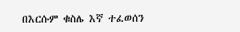በእርሱም ቁስሌ እኛ ተፈወሰን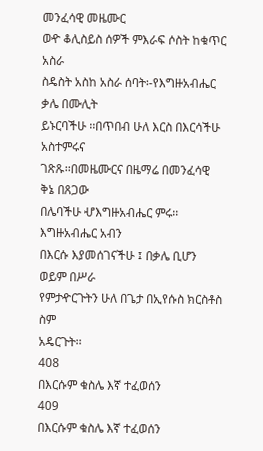መንፈሳዊ መዜሙር
ወዯ ቆሊስይስ ሰዎች ምእራፍ ሶስት ከቁጥር አስራ
ስዴስት አስከ አስራ ሰባት፡-የእግዙአብሔር ቃሌ በሙሊት
ይኑርባችሁ ፡፡በጥበብ ሁለ እርስ በእርሳችሁ አስተምሩና
ገጽጹ፡፡በመዜሙርና በዜማሬ በመንፈሳዊ ቅኔ በጸጋው
በሌባችሁ ሇእግዙአብሔር ምሩ፡፡ እግዙአብሔር አብን
በእርሱ እያመሰገናችሁ ፤ በቃሌ ቢሆን ወይም በሥራ
የምታዯርጉትን ሁለ በጌታ በኢየሱስ ክርስቶስ ስም
አዴርጉት፡፡
408
በእርሱም ቁስሌ እኛ ተፈወሰን
409
በእርሱም ቁስሌ እኛ ተፈወሰን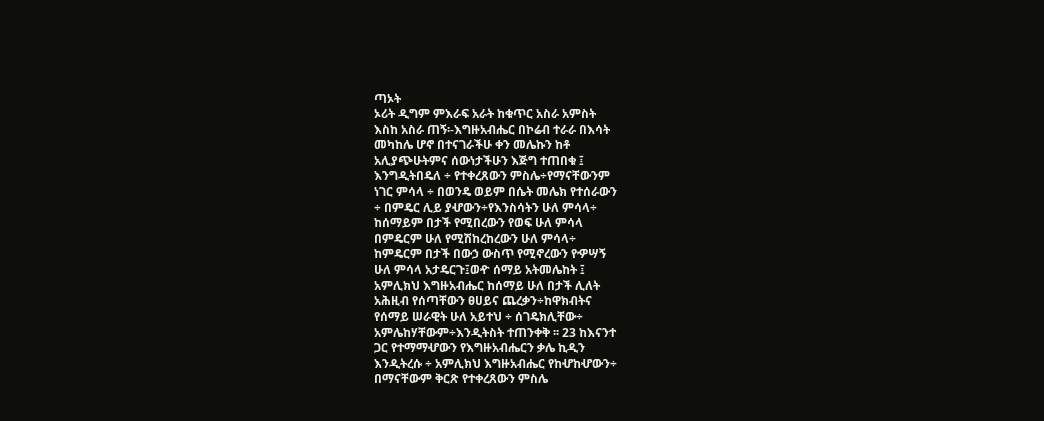ጣኦት
ኦሪት ዲግም ምእራፍ አራት ከቁጥር አስራ አምስት
እስከ አስራ ጠኝ፡-እግዙአብሔር በኮሬብ ተራራ በእሳት
መካከሌ ሆኖ በተናገራችሁ ቀን መሌኩን ከቶ
አሊያጭሁትምና ሰውነታችሁን እጅግ ተጠበቁ ፤
እንግዲትበዴለ ÷ የተቀረጸውን ምስሌ÷የማናቸውንም
ነገር ምሳላ ÷ በወንዴ ወይም በሴት መሌክ የተሰራውን
÷ በምዴር ሊይ ያሇውን÷የእንስሳትን ሁለ ምሳላ÷
ከሰማይም በታች የሚበረውን የወፍ ሁለ ምሳላ
በምዴርም ሁለ የሚሽከረከረውን ሁለ ምሳላ÷
ከምዴርም በታች በውኃ ውስጥ የሚኖረውን የዏሣኝ
ሁለ ምሳላ አታዴርጉ፤ወዯ ሰማይ አትመሌከት ፤
አምሊክህ እግዙአብሔር ከሰማይ ሁለ በታች ሊለት
አሕዚብ የሰጣቸውን ፀሀይና ጨረቃን÷ከዋክብትና
የሰማይ ሠራዊት ሁለ አይተህ ÷ ሰገዴክሊቸው÷
አምሌከሃቸውም÷እንዲትስት ተጠንቀቅ ፡፡ 23 ከእናንተ
ጋር የተማማሇውን የእግዙአብሔርን ቃሌ ኪዲን
እንዲትረሱ ÷ አምሊክህ እግዙአብሔር የከሇከሇውን÷
በማናቸውም ቅርጽ የተቀረጸውን ምስሌ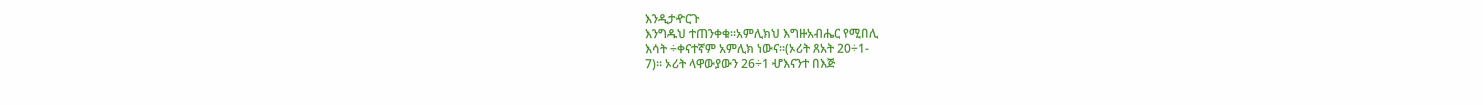እንዲታዯርጉ
እንግዱህ ተጠንቀቁ፡፡አምሊክህ እግዙአብሔር የሚበሊ
እሳት ÷ቀናተኛም አምሊክ ነውና፡፡(ኦሪት ጸአት 20÷1-
7)፡፡ ኦሪት ላዋውያውን 26÷1 ሇእናንተ በእጅ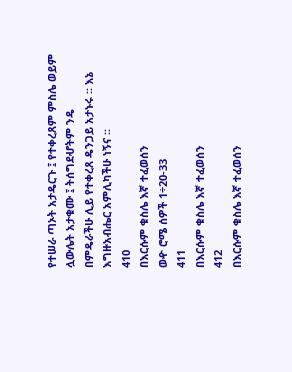የተሠራ ጣኦት አታዴርጉ ፤ የተቀረጸም ምስሌ ወይም
ሏውሌት አታቁሙ ፤ ትሰግደሇትም ንዴ
በምዴራችሁ ሊይ የተቀረጸ ዴንጋይ አታኑሩ ፡፡ እኔ
እግዙአብሔር አምሊካችሁ ነኝና ፡፡
410
በእርሱም ቁስሌ እኛ ተፈወሰን
ወዯ ሮሜ ሰዎች 1÷20-33
411
በእርሱም ቁስሌ እኛ ተፈወሰን
412
በእርሱም ቁስሌ እኛ ተፈወሰን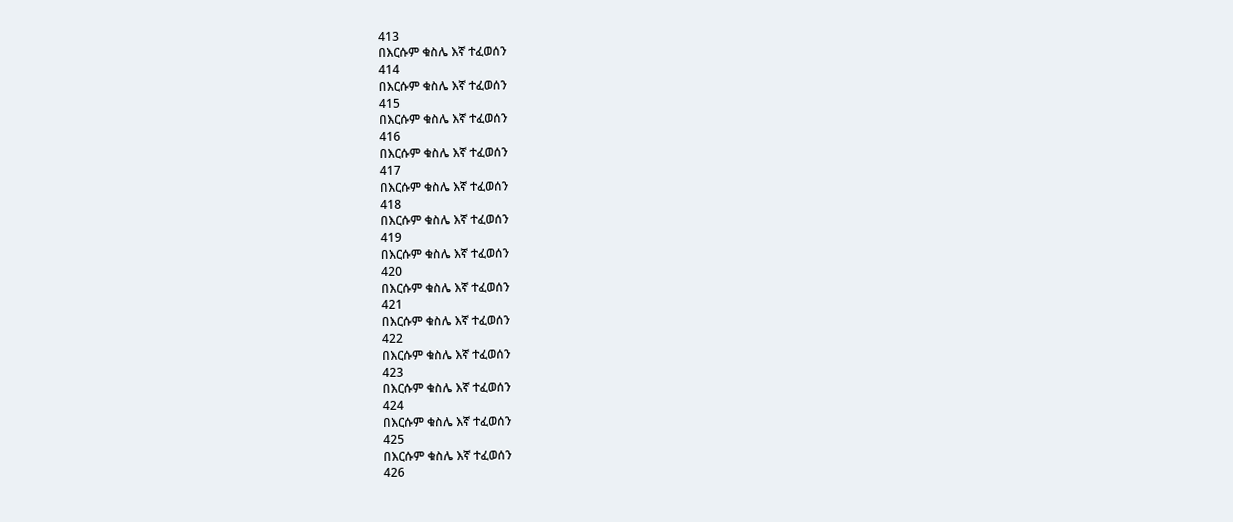413
በእርሱም ቁስሌ እኛ ተፈወሰን
414
በእርሱም ቁስሌ እኛ ተፈወሰን
415
በእርሱም ቁስሌ እኛ ተፈወሰን
416
በእርሱም ቁስሌ እኛ ተፈወሰን
417
በእርሱም ቁስሌ እኛ ተፈወሰን
418
በእርሱም ቁስሌ እኛ ተፈወሰን
419
በእርሱም ቁስሌ እኛ ተፈወሰን
420
በእርሱም ቁስሌ እኛ ተፈወሰን
421
በእርሱም ቁስሌ እኛ ተፈወሰን
422
በእርሱም ቁስሌ እኛ ተፈወሰን
423
በእርሱም ቁስሌ እኛ ተፈወሰን
424
በእርሱም ቁስሌ እኛ ተፈወሰን
425
በእርሱም ቁስሌ እኛ ተፈወሰን
426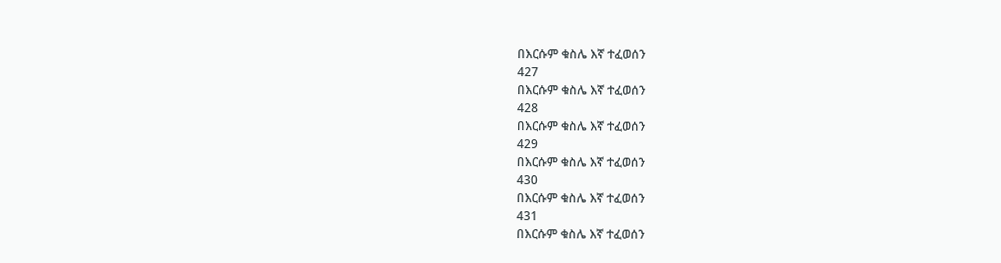በእርሱም ቁስሌ እኛ ተፈወሰን
427
በእርሱም ቁስሌ እኛ ተፈወሰን
428
በእርሱም ቁስሌ እኛ ተፈወሰን
429
በእርሱም ቁስሌ እኛ ተፈወሰን
430
በእርሱም ቁስሌ እኛ ተፈወሰን
431
በእርሱም ቁስሌ እኛ ተፈወሰን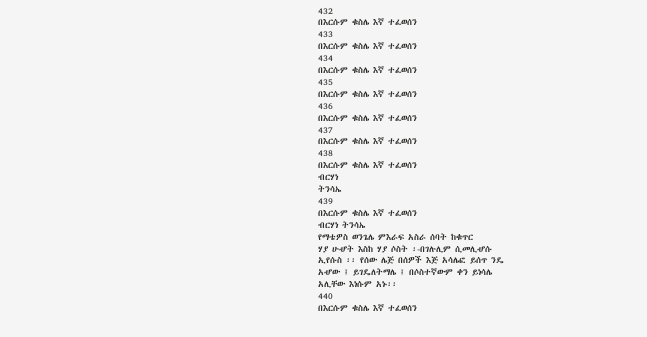432
በእርሱም ቁስሌ እኛ ተፈወሰን
433
በእርሱም ቁስሌ እኛ ተፈወሰን
434
በእርሱም ቁስሌ እኛ ተፈወሰን
435
በእርሱም ቁስሌ እኛ ተፈወሰን
436
በእርሱም ቁስሌ እኛ ተፈወሰን
437
በእርሱም ቁስሌ እኛ ተፈወሰን
438
በእርሱም ቁስሌ እኛ ተፈወሰን
ብርሃነ
ትንሳኤ
439
በእርሱም ቁስሌ እኛ ተፈወሰን
ብርሃነ ትንሳኤ
የማቴዎስ ወንጌሌ ምእራፍ አስራ ሰባት ከቁጥር
ሃያ ሁሇት እስከ ሃያ ሶስት ፡-በገሉሊም ሲመሊሇሱ
ኢየሱስ ፡፡ የሰው ሌጅ በሰዎች እጅ አሳሌፎ ይሰጥ ንዴ
አሇው ፤ ይገዴለትማሌ ፤ በሶስተኛውም ቀን ይነሳሌ
አሊቸው እነሱም አኑ፡፡
440
በእርሱም ቁስሌ እኛ ተፈወሰን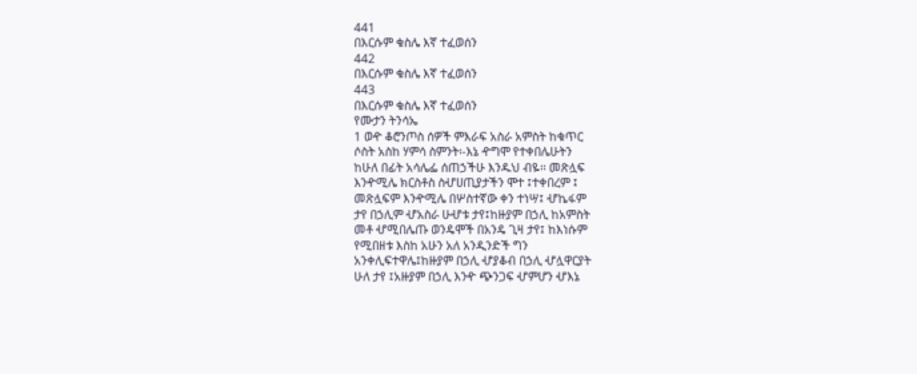441
በእርሱም ቁስሌ እኛ ተፈወሰን
442
በእርሱም ቁስሌ እኛ ተፈወሰን
443
በእርሱም ቁስሌ እኛ ተፈወሰን
የሙታን ትንሳኤ
1 ወዯ ቆሮንጦስ ሰዎች ምእራፍ አስራ አምስት ከቁጥር
ሶስት አስከ ሃምሳ ስምንት፡-እኔ ዯግሞ የተቀበሌሁትን
ከሁለ በፊት አሳሌፌ ሰጠኃችሁ እንዱህ ብዬ፡፡ መጽሏፍ
እንዯሚሌ ክርስቶስ ስሇሀጢያታችን ሞተ ፤ተቀበረም ፤
መጽሏፍም እንዯሚሌ በሦስተኛው ቀን ተነሣ፤ ሇኬፋም
ታየ በኃሊም ሇአስራ ሁሇቱ ታየ፤ከዙያም በኃሊ ከአምስት
መቶ ሇሚበሌጡ ወንዴሞች በአንዴ ጊዛ ታየ፤ ከእነሱም
የሚበዘቱ እስከ አሁን አለ አንዲንድች ግን
አንቀሊፍተዋሌ፤ከዙያም በኃሊ ሇያቆብ በኃሊ ሇሏዋርያት
ሁለ ታየ ፤አዙያም በኃሊ እንዯ ጭንጋፍ ሇምሆን ሇእኔ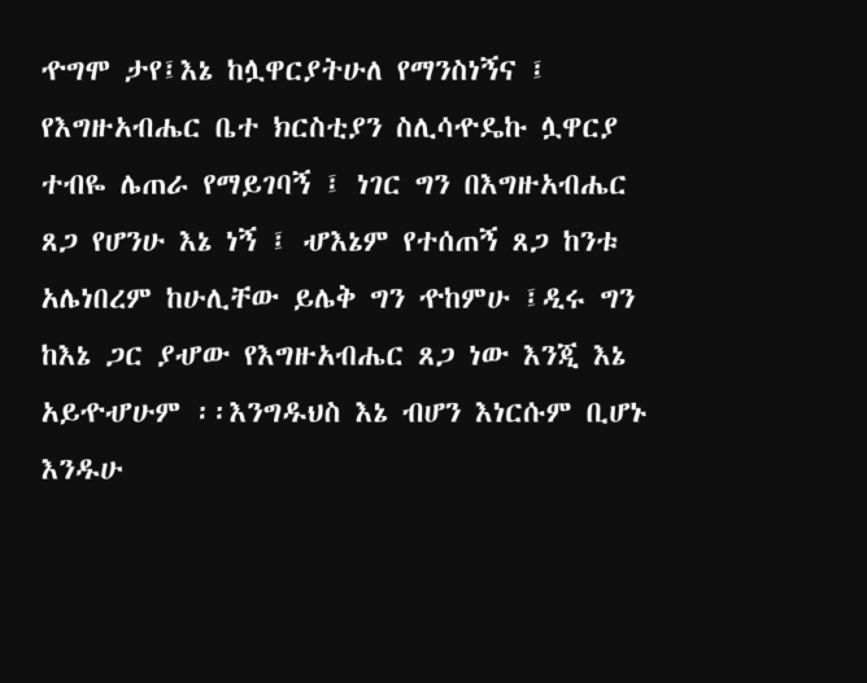ዯግሞ ታየ፤እኔ ከሏዋርያትሁለ የማንስነኝና ፤
የእግዙአብሔር ቤተ ክርስቲያን ስሊሳዯዴኩ ሏዋርያ
ተብዬ ሌጠራ የማይገባኝ ፤ ነገር ግን በእግዙአብሔር
ጸጋ የሆንሁ እኔ ነኝ ፤ ሇእኔም የተሰጠኝ ጸጋ ከንቱ
አሌነበረም ከሁሊቸው ይሌቅ ግን ዯከምሁ ፤ዲሩ ግን
ከእኔ ጋር ያሇው የእግዙአብሔር ጸጋ ነው እንጂ እኔ
አይዯሇሁም ፡፡እንግዱህስ እኔ ብሆን እነርሱም ቢሆኑ
እንዱሁ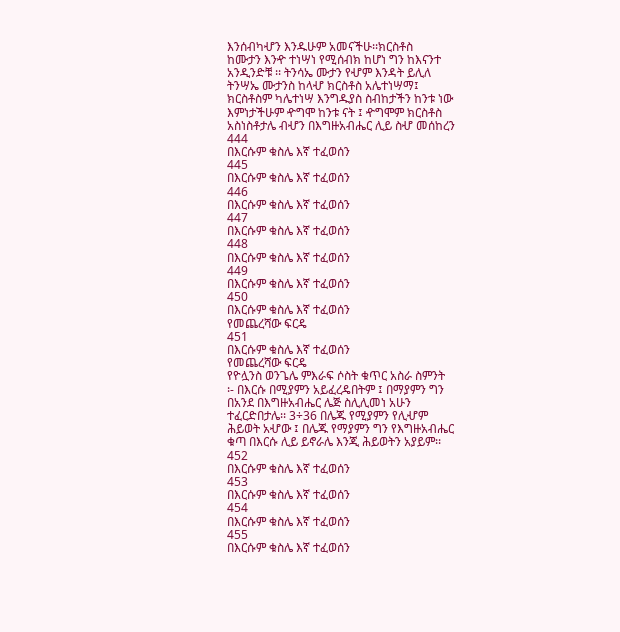እንሰብካሇን እንዱሁም አመናችሁ፡፡ክርስቶስ
ከሙታን እንዯ ተነሣነ የሚሰብክ ከሆነ ግን ከእናንተ
አንዲንድቹ ፡፡ ትንሳኤ ሙታን የሇም እንዳት ይሊለ
ትንሣኤ ሙታንስ ከላሇ ክርስቶስ አሌተነሣማ፤
ክርስቶስም ካሌተነሣ እንግዱያስ ስብከታችን ከንቱ ነው
እምነታችሁም ዯግሞ ከንቱ ናት ፤ ዯግሞም ክርስቶስ
አስነስቶታሌ ብሇን በእግዙአብሔር ሊይ ስሇ መሰከረን
444
በእርሱም ቁስሌ እኛ ተፈወሰን
445
በእርሱም ቁስሌ እኛ ተፈወሰን
446
በእርሱም ቁስሌ እኛ ተፈወሰን
447
በእርሱም ቁስሌ እኛ ተፈወሰን
448
በእርሱም ቁስሌ እኛ ተፈወሰን
449
በእርሱም ቁስሌ እኛ ተፈወሰን
450
በእርሱም ቁስሌ እኛ ተፈወሰን
የመጨረሻው ፍርዴ
451
በእርሱም ቁስሌ እኛ ተፈወሰን
የመጨረሻው ፍርዴ
የዮሏንስ ወንጌሌ ምእራፍ ሶስት ቁጥር አስራ ስምንት
፡- በእርሱ በሚያምን አይፈረዴበትም ፤ በማያምን ግን
በአንደ በእግዙአብሔር ሌጅ ስሊሊመነ አሁን
ተፈርድበታሌ፡፡ 3÷36 በሌጁ የሚያምን የሊሇም
ሕይወት አሇው ፤ በሌጁ የማያምን ግን የእግዙአብሔር
ቁጣ በእርሱ ሊይ ይኖራሌ እንጂ ሕይወትን አያይም፡፡
452
በእርሱም ቁስሌ እኛ ተፈወሰን
453
በእርሱም ቁስሌ እኛ ተፈወሰን
454
በእርሱም ቁስሌ እኛ ተፈወሰን
455
በእርሱም ቁስሌ እኛ ተፈወሰን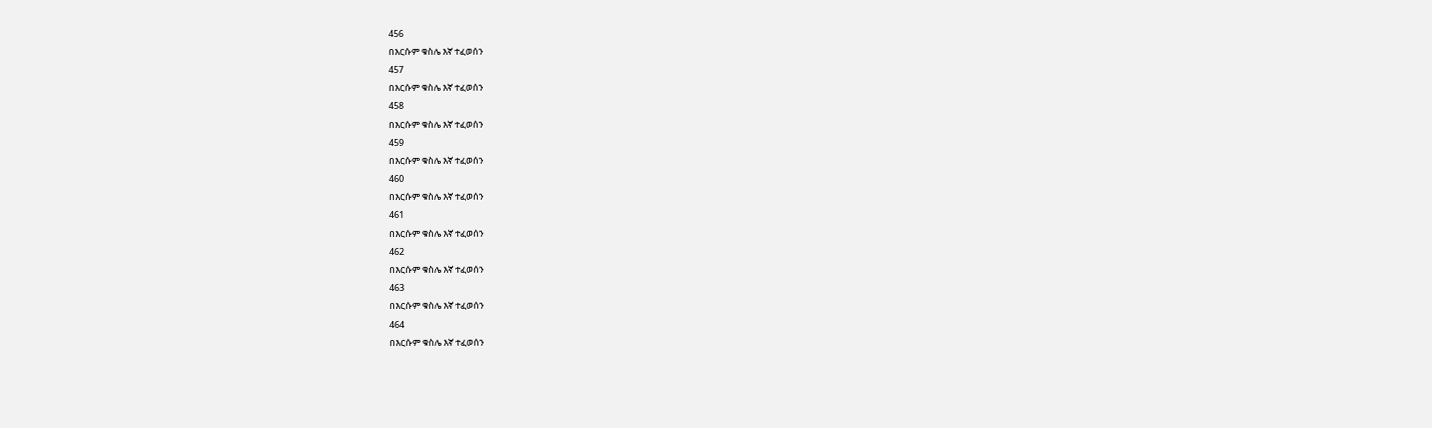456
በእርሱም ቁስሌ እኛ ተፈወሰን
457
በእርሱም ቁስሌ እኛ ተፈወሰን
458
በእርሱም ቁስሌ እኛ ተፈወሰን
459
በእርሱም ቁስሌ እኛ ተፈወሰን
460
በእርሱም ቁስሌ እኛ ተፈወሰን
461
በእርሱም ቁስሌ እኛ ተፈወሰን
462
በእርሱም ቁስሌ እኛ ተፈወሰን
463
በእርሱም ቁስሌ እኛ ተፈወሰን
464
በእርሱም ቁስሌ እኛ ተፈወሰን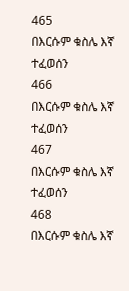465
በእርሱም ቁስሌ እኛ ተፈወሰን
466
በእርሱም ቁስሌ እኛ ተፈወሰን
467
በእርሱም ቁስሌ እኛ ተፈወሰን
468
በእርሱም ቁስሌ እኛ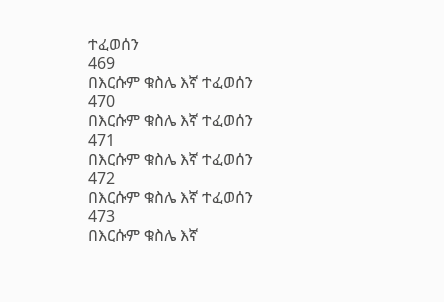ተፈወሰን
469
በእርሱም ቁስሌ እኛ ተፈወሰን
470
በእርሱም ቁስሌ እኛ ተፈወሰን
471
በእርሱም ቁስሌ እኛ ተፈወሰን
472
በእርሱም ቁስሌ እኛ ተፈወሰን
473
በእርሱም ቁስሌ እኛ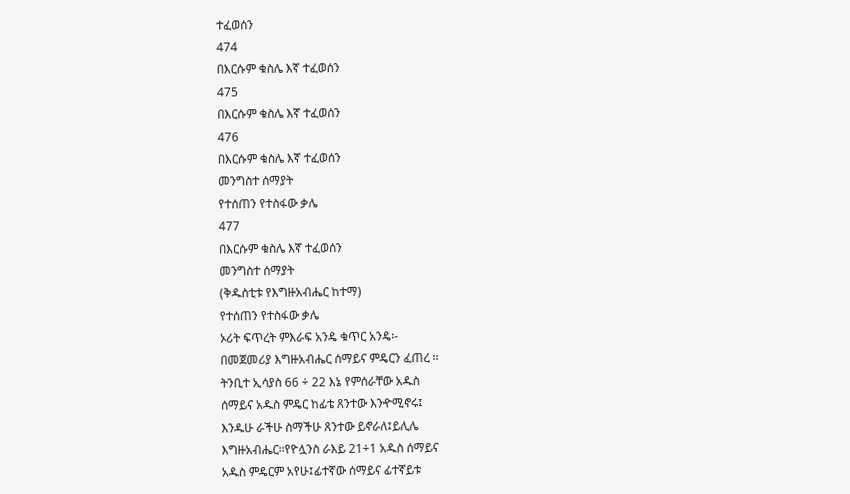ተፈወሰን
474
በእርሱም ቁስሌ እኛ ተፈወሰን
475
በእርሱም ቁስሌ እኛ ተፈወሰን
476
በእርሱም ቁስሌ እኛ ተፈወሰን
መንግስተ ሰማያት
የተሰጠን የተስፋው ቃሌ
477
በእርሱም ቁስሌ እኛ ተፈወሰን
መንግስተ ሰማያት
(ቅዱስቲቱ የእግዙአብሔር ከተማ)
የተሰጠን የተስፋው ቃሌ
ኦሪት ፍጥረት ምእራፍ አንዴ ቁጥር አንዴ፡-
በመጀመሪያ እግዙአብሔር ሰማይና ምዴርን ፈጠረ ፡፡
ትንቢተ ኢሳያስ 66 ÷ 22 እኔ የምሰራቸው አዱስ
ሰማይና አዱስ ምዴር ከፊቴ ጸንተው እንዯሚኖሩ፤
እንዱሁ ራችሁ ስማችሁ ጸንተው ይኖራለ፤ይሊሌ
እግዙአብሔር፡፡የዮሏንስ ራእይ 21÷1 አዱስ ሰማይና
አዱስ ምዴርም አየሁ፤ፊተኛው ሰማይና ፊተኛይቱ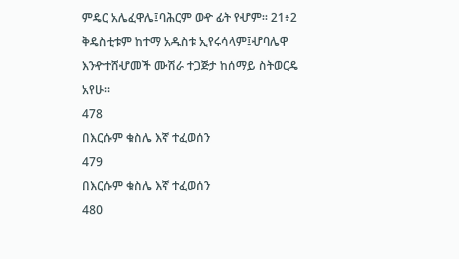ምዴር አሌፈዋሌ፤ባሕርም ወዯ ፊት የሇም፡፡ 21፥2
ቅዴስቲቱም ከተማ አዱስቱ ኢየሩሳላም፤ሇባሌዋ
እንዯተሸሇመች ሙሽራ ተጋጅታ ከሰማይ ስትወርዴ
አየሁ፡፡
478
በእርሱም ቁስሌ እኛ ተፈወሰን
479
በእርሱም ቁስሌ እኛ ተፈወሰን
480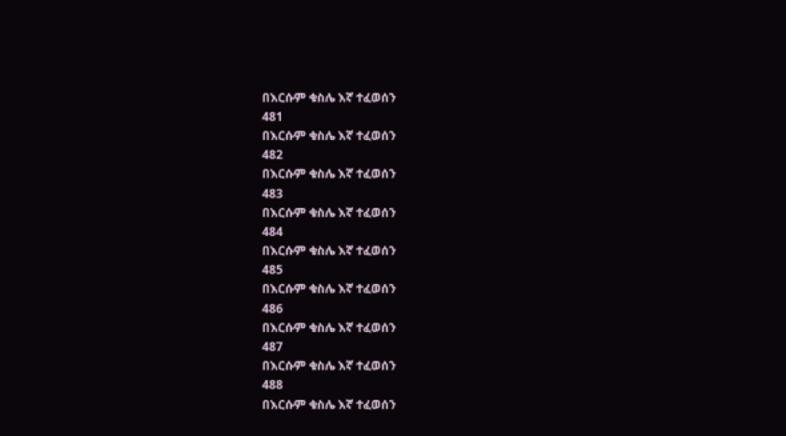በእርሱም ቁስሌ እኛ ተፈወሰን
481
በእርሱም ቁስሌ እኛ ተፈወሰን
482
በእርሱም ቁስሌ እኛ ተፈወሰን
483
በእርሱም ቁስሌ እኛ ተፈወሰን
484
በእርሱም ቁስሌ እኛ ተፈወሰን
485
በእርሱም ቁስሌ እኛ ተፈወሰን
486
በእርሱም ቁስሌ እኛ ተፈወሰን
487
በእርሱም ቁስሌ እኛ ተፈወሰን
488
በእርሱም ቁስሌ እኛ ተፈወሰን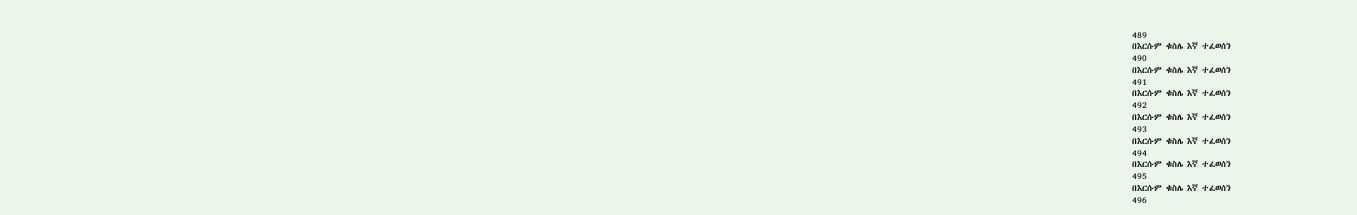489
በእርሱም ቁስሌ እኛ ተፈወሰን
490
በእርሱም ቁስሌ እኛ ተፈወሰን
491
በእርሱም ቁስሌ እኛ ተፈወሰን
492
በእርሱም ቁስሌ እኛ ተፈወሰን
493
በእርሱም ቁስሌ እኛ ተፈወሰን
494
በእርሱም ቁስሌ እኛ ተፈወሰን
495
በእርሱም ቁስሌ እኛ ተፈወሰን
496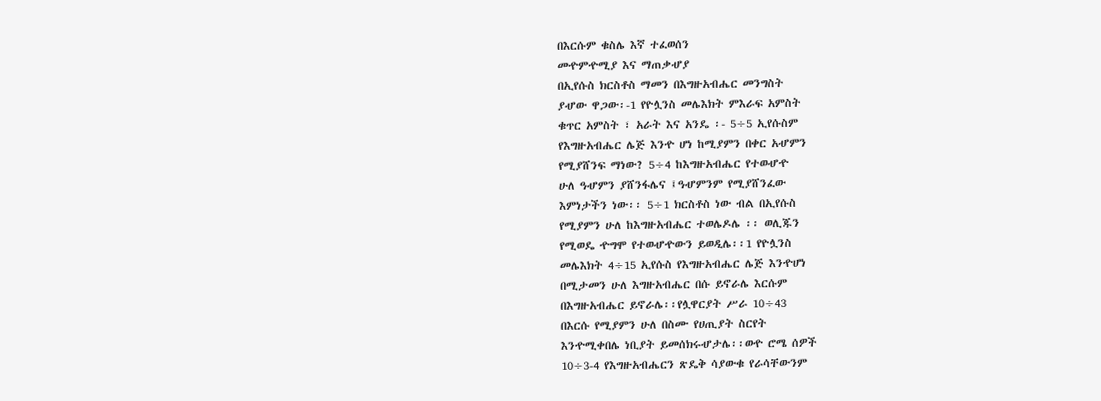በእርሱም ቁስሌ እኛ ተፈወሰን
መዯምዯሚያ እና ማጠቃሇያ
በኢየሱስ ክርስቶስ ማመን በእግዙአብሔር መንግስት
ያሇው ዋጋው፡-1 የዮሏንስ መሌእክት ምእራፍ አምስት
ቁጥር አምስት ፣ አራት እና አንዴ ፡- 5÷5 ኢየሱስም
የእግዙአብሔር ሌጅ እንዯ ሆነ ከሚያምን በቀር አሇምን
የሚያሸንፍ ማነው? 5÷4 ከእግዙአብሔር የተወሇዯ
ሁለ ዓሇምን ያሸንፋሌና ፤ዓሇምንም የሚያሸንፈው
እምነታችን ነው፡፡ 5÷1 ክርስቶስ ነው ብል በኢየሱስ
የሚያምን ሁለ ከእግዙአብሔር ተወሌዶሌ ፡፡ ወሊጁን
የሚወዴ ዯግሞ የተወሇዯውን ይወዲሌ፡፡1 የዮሏንስ
መሌእክት 4÷15 ኢየሱስ የእግዙአብሔር ሌጅ እንዯሆነ
በሚታመን ሁለ እግዙአብሔር በሱ ይኖራሌ እርሱም
በእግዙአብሔር ይኖራሌ፡፡የሏዋርያት ሥራ 10÷43
በእርሱ የሚያምን ሁለ በስሙ የሀጢያት ስርየት
እንዯሚቀበሌ ነቢያት ይመሰክሩሇታሌ፡፡ወዯ ሮሜ ሰዎች
10÷3-4 የእግዙአብሔርን ጽዴቅ ሳያውቁ የራሳቸውንም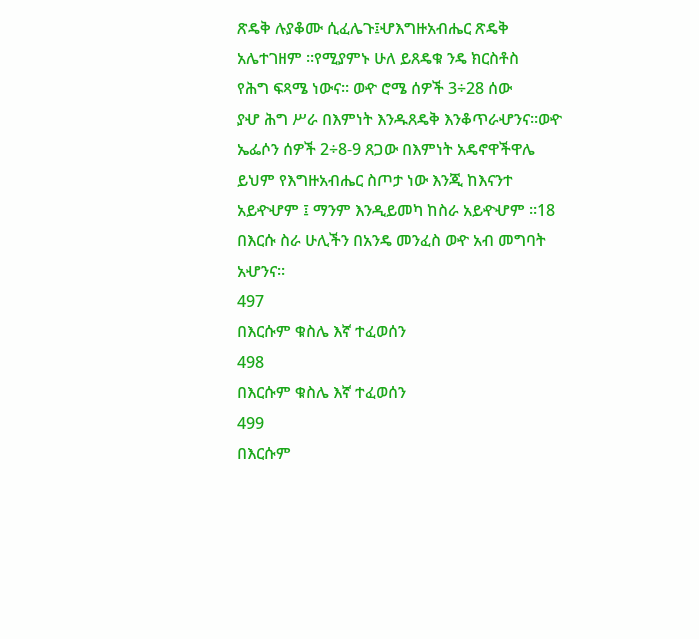ጽዴቅ ሉያቆሙ ሲፈሌጉ፤ሇእግዙአብሔር ጽዴቅ
አሌተገዘም ፡፡የሚያምኑ ሁለ ይጸዴቁ ንዴ ክርስቶስ
የሕግ ፍጻሜ ነውና፡፡ ወዯ ሮሜ ሰዎች 3÷28 ሰው
ያሇ ሕግ ሥራ በእምነት እንዱጸዴቅ እንቆጥራሇንና፡፡ወዯ
ኤፌሶን ሰዎች 2÷8-9 ጸጋው በእምነት አዴኖዋችዋሌ
ይህም የእግዙአብሔር ስጦታ ነው እንጂ ከእናንተ
አይዯሇም ፤ ማንም እንዲይመካ ከስራ አይዯሇም ፡፡18
በእርሱ ስራ ሁሊችን በአንዴ መንፈስ ወዯ አብ መግባት
አሇንና፡፡
497
በእርሱም ቁስሌ እኛ ተፈወሰን
498
በእርሱም ቁስሌ እኛ ተፈወሰን
499
በእርሱም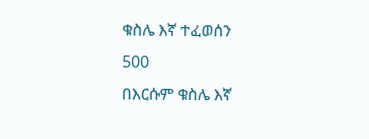ቁስሌ እኛ ተፈወሰን
500
በእርሱም ቁስሌ እኛ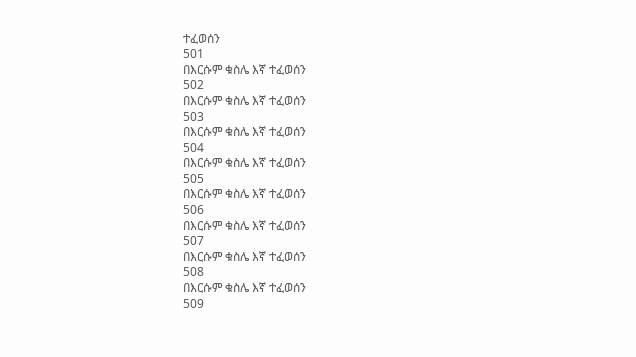ተፈወሰን
501
በእርሱም ቁስሌ እኛ ተፈወሰን
502
በእርሱም ቁስሌ እኛ ተፈወሰን
503
በእርሱም ቁስሌ እኛ ተፈወሰን
504
በእርሱም ቁስሌ እኛ ተፈወሰን
505
በእርሱም ቁስሌ እኛ ተፈወሰን
506
በእርሱም ቁስሌ እኛ ተፈወሰን
507
በእርሱም ቁስሌ እኛ ተፈወሰን
508
በእርሱም ቁስሌ እኛ ተፈወሰን
509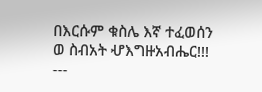በእርሱም ቁስሌ እኛ ተፈወሰን
ወ ስብአት ሇእግዙአብሔር!!!
---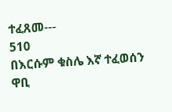ተፈጸመ---
510
በእርሱም ቁስሌ እኛ ተፈወሰን
ዋቢ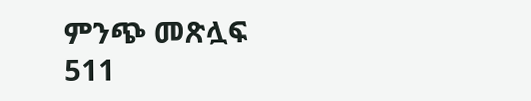ምንጭ መጽሏፍ
511